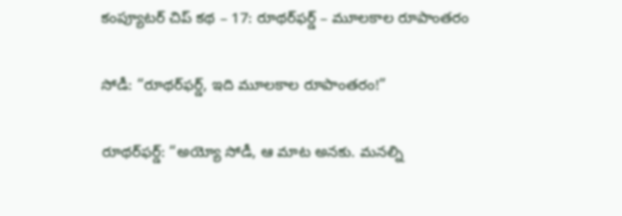కంప్యూటర్ చిప్ కథ – 17: రూథర్‌ఫర్డ్ – మూలకాల రూపాంతరం

సోడీ: “రూథర్‌ఫర్డ్, ఇది మూలకాల రూపాంతరం!”

రూథర్‌ఫర్డ్: “అయ్యో సోడీ, ఆ మాట అనకు. మనల్ని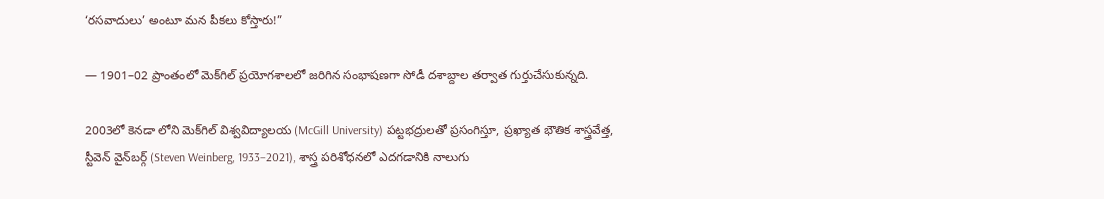‘రసవాదులు’ అంటూ మన పీకలు కోస్తారు!”

— 1901–02 ప్రాంతంలో మెక్‌గిల్ ప్రయోగశాలలో జరిగిన సంభాషణగా సోడీ దశాబ్దాల తర్వాత గుర్తుచేసుకున్నది.

2003లో కెనడా లోని మెక్‌గిల్ విశ్వవిద్యాలయ (McGill University) పట్టభద్రులతో ప్రసంగిస్తూ, ప్రఖ్యాత భౌతిక శాస్త్రవేత్త, స్టీవెన్ వైన్‌బర్గ్ (Steven Weinberg, 1933–2021), శాస్త్ర పరిశోధనలో ఎదగడానికి నాలుగు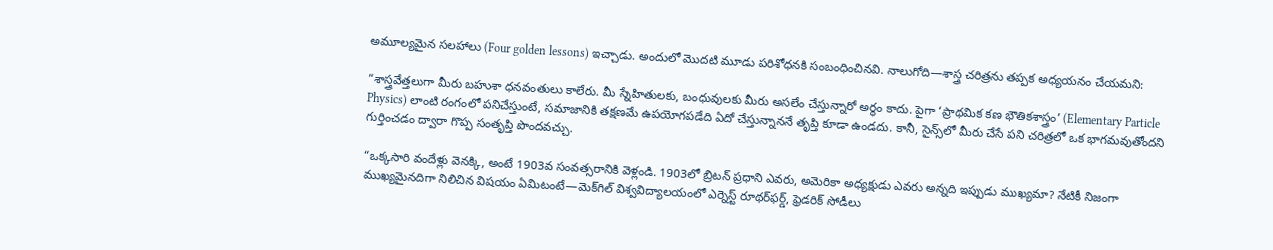అమూల్యమైన సలహాలు (Four golden lessons) ఇచ్చాడు. అందులో మొదటి మూడు పరిశోధనకి సంబంధించినవి. నాలుగోది—శాస్త్ర చరిత్రను తప్పక అధ్యయనం చేయమని:

“శాస్త్రవేత్తలుగా మీరు బహుశా ధనవంతులు కాలేరు. మీ స్నేహితులకు, బంధువులకు మీరు అసలేం చేస్తున్నారో అర్థం కాదు. పైగా ‘ప్రాథమిక కణ భౌతికశాస్త్రం’ (Elementary Particle Physics) లాంటి రంగంలో పనిచేస్తుంటే, సమాజానికి తక్షణమే ఉపయోగపడేది ఏదో చేస్తున్నాననే తృప్తి కూడా ఉండదు. కానీ, సైన్స్‌లో మీరు చేసే పని చరిత్రలో ఒక భాగమవుతోందని గుర్తించడం ద్వారా గొప్ప సంతృప్తి పొందవచ్చు.

“ఒక్కసారి వందేళ్లు వెనక్కి, అంటే 1903వ సంవత్సరానికి వెళ్లండి. 1903లో బ్రిటన్ ప్రధాని ఎవరు, అమెరికా అధ్యక్షుడు ఎవరు అన్నది ఇప్పుడు ముఖ్యమా? నేటికీ నిజంగా ముఖ్యమైనదిగా నిలిచిన విషయం ఏమిటంటే—మెక్‌గిల్ విశ్వవిద్యాలయంలో ఎర్నెస్ట్ రూథర్‌ఫర్డ్, ఫ్రెడరిక్ సోడీలు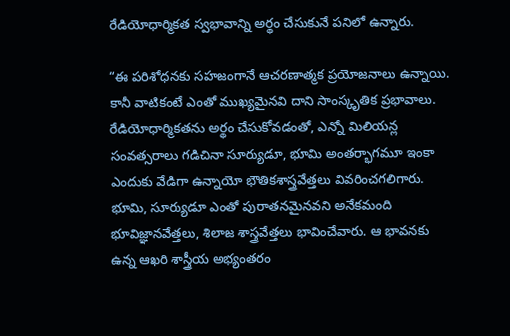రేడియోధార్మికత స్వభావాన్ని అర్థం చేసుకునే పనిలో ఉన్నారు.

“ఈ పరిశోధనకు సహజంగానే ఆచరణాత్మక ప్రయోజనాలు ఉన్నాయి. కానీ వాటికంటే ఎంతో ముఖ్యమైనవి దాని సాంస్కృతిక ప్రభావాలు. రేడియోధార్మికతను అర్థం చేసుకోవడంతో, ఎన్నో మిలియన్ల సంవత్సరాలు గడిచినా సూర్యుడూ, భూమి అంతర్భాగమూ ఇంకా ఎందుకు వేడిగా ఉన్నాయో భౌతికశాస్త్రవేత్తలు వివరించగలిగారు. భూమి, సూర్యుడూ ఎంతో పురాతనమైనవని అనేకమంది భూవిజ్ఞానవేత్తలు, శిలాజ శాస్త్రవేత్తలు భావించేవారు. ఆ భావనకు ఉన్న ఆఖరి శాస్త్రీయ అభ్యంతరం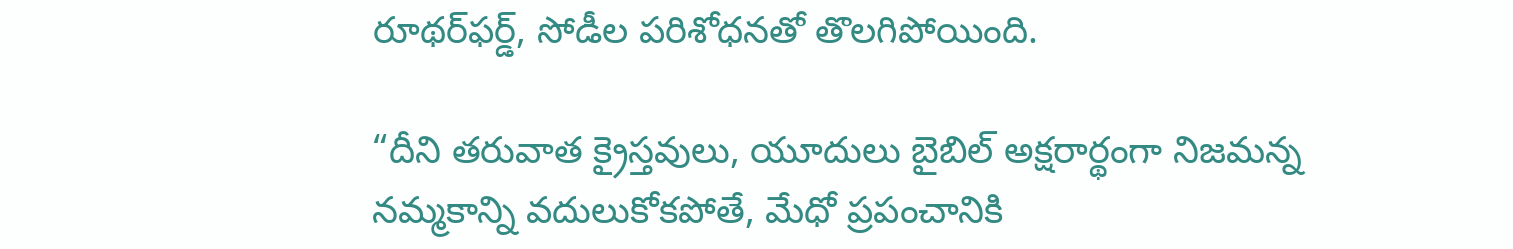రూథర్‌ఫర్డ్, సోడీల పరిశోధనతో తొలగిపోయింది.

“దీని తరువాత క్రైస్తవులు, యూదులు బైబిల్ అక్షరార్థంగా నిజమన్న నమ్మకాన్ని వదులుకోకపోతే, మేధో ప్రపంచానికి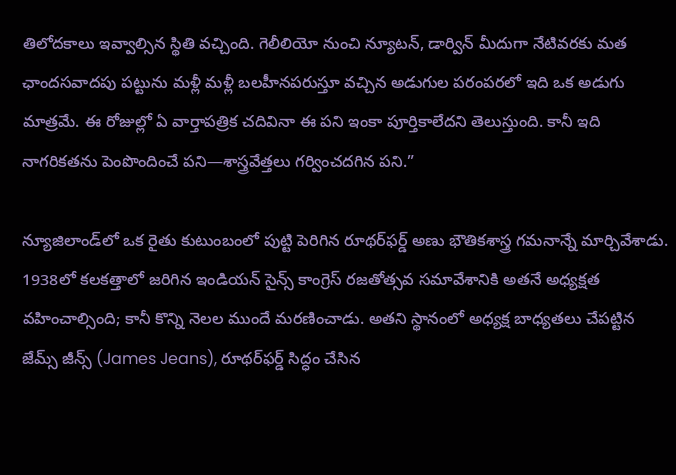తిలోదకాలు ఇవ్వాల్సిన స్థితి వచ్చింది. గెలీలియో నుంచి న్యూటన్, డార్విన్ మీదుగా నేటివరకు మత ఛాందసవాదపు పట్టును మళ్లీ మళ్లీ బలహీనపరుస్తూ వచ్చిన అడుగుల పరంపరలో ఇది ఒక అడుగు మాత్రమే. ఈ రోజుల్లో ఏ వార్తాపత్రిక చదివినా ఈ పని ఇంకా పూర్తికాలేదని తెలుస్తుంది. కానీ ఇది నాగరికతను పెంపొందించే పని—శాస్త్రవేత్తలు గర్వించదగిన పని.”

న్యూజిలాండ్‌లో ఒక రైతు కుటుంబంలో పుట్టి పెరిగిన రూథర్‌ఫర్డ్ అణు భౌతికశాస్త్ర గమనాన్నే మార్చివేశాడు. 1938లో కలకత్తాలో జరిగిన ఇండియన్ సైన్స్ కాంగ్రెస్ రజతోత్సవ సమావేశానికి అతనే అధ్యక్షత వహించాల్సింది; కానీ కొన్ని నెలల ముందే మరణించాడు. అతని స్థానంలో అధ్యక్ష బాధ్యతలు చేపట్టిన జేమ్స్ జీన్స్ (James Jeans), రూథర్‌ఫర్డ్ సిద్ధం చేసిన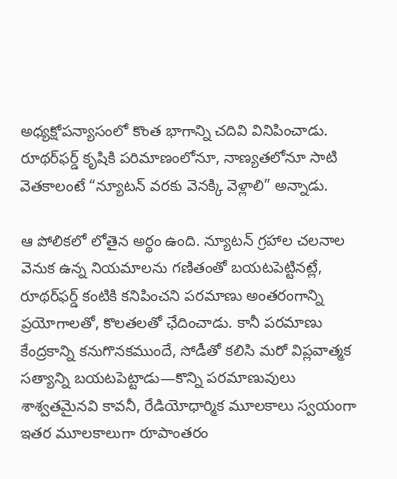అధ్యక్షోపన్యాసంలో కొంత భాగాన్ని చదివి వినిపించాడు. రూథర్‌ఫర్డ్ కృషికి పరిమాణంలోనూ, నాణ్యతలోనూ సాటి వెతకాలంటే “న్యూటన్ వరకు వెనక్కి వెళ్లాలి” అన్నాడు.

ఆ పోలికలో లోతైన అర్థం ఉంది. న్యూటన్ గ్రహాల చలనాల వెనుక ఉన్న నియమాలను గణితంతో బయటపెట్టినట్లే, రూథర్‌ఫర్డ్ కంటికి కనిపించని పరమాణు అంతరంగాన్ని ప్రయోగాలతో, కొలతలతో ఛేదించాడు. కానీ పరమాణు కేంద్రకాన్ని కనుగొనకముందే, సోడీతో కలిసి మరో విప్లవాత్మక సత్యాన్ని బయటపెట్టాడు—కొన్ని పరమాణువులు శాశ్వతమైనవి కావనీ, రేడియోధార్మిక మూలకాలు స్వయంగా ఇతర మూలకాలుగా రూపాంతరం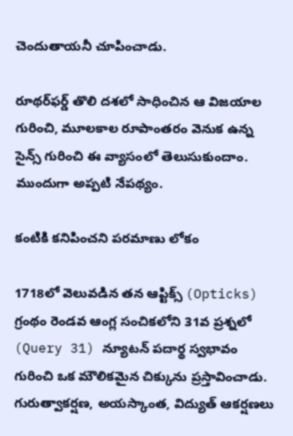చెందుతాయనీ చూపించాడు.

రూథర్‌ఫర్డ్ తొలి దశలో సాధించిన ఆ విజయాల గురించి, మూలకాల రూపాంతరం వెనుక ఉన్న సైన్స్ గురించి ఈ వ్యాసంలో తెలుసుకుందాం. ముందుగా అప్పటి నేపథ్యం.

కంటికి కనిపించని పరమాణు లోకం

1718లో వెలువడిన తన ఆప్టిక్స్ (Opticks) గ్రంథం రెండవ ఆంగ్ల సంచికలోని 31వ ప్రశ్నలో (Query 31) న్యూటన్ పదార్థ స్వభావం గురించి ఒక మౌలికమైన చిక్కును ప్రస్తావించాడు. గురుత్వాకర్షణ, అయస్కాంత, విద్యుత్ ఆకర్షణలు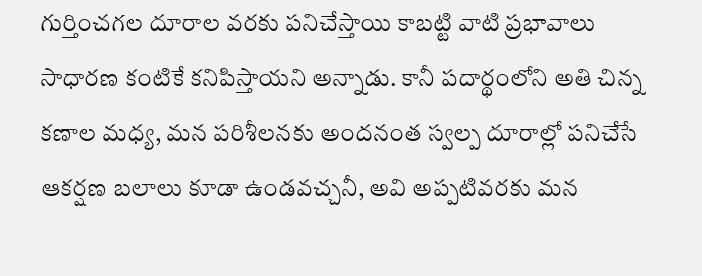గుర్తించగల దూరాల వరకు పనిచేస్తాయి కాబట్టి వాటి ప్రభావాలు సాధారణ కంటికే కనిపిస్తాయని అన్నాడు. కానీ పదార్థంలోని అతి చిన్న కణాల మధ్య, మన పరిశీలనకు అందనంత స్వల్ప దూరాల్లో పనిచేసే ఆకర్షణ బలాలు కూడా ఉండవచ్చనీ, అవి అప్పటివరకు మన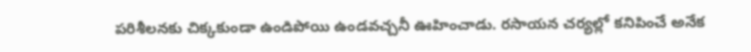పరిశీలనకు చిక్కకుండా ఉండిపోయి ఉండవచ్చనీ ఊహించాడు. రసాయన చర్యల్లో కనిపించే అనేక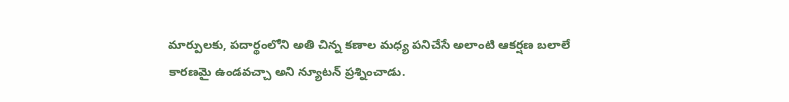మార్పులకు, పదార్థంలోని అతి చిన్న కణాల మధ్య పనిచేసే అలాంటి ఆకర్షణ బలాలే కారణమై ఉండవచ్చా అని న్యూటన్ ప్రశ్నించాడు.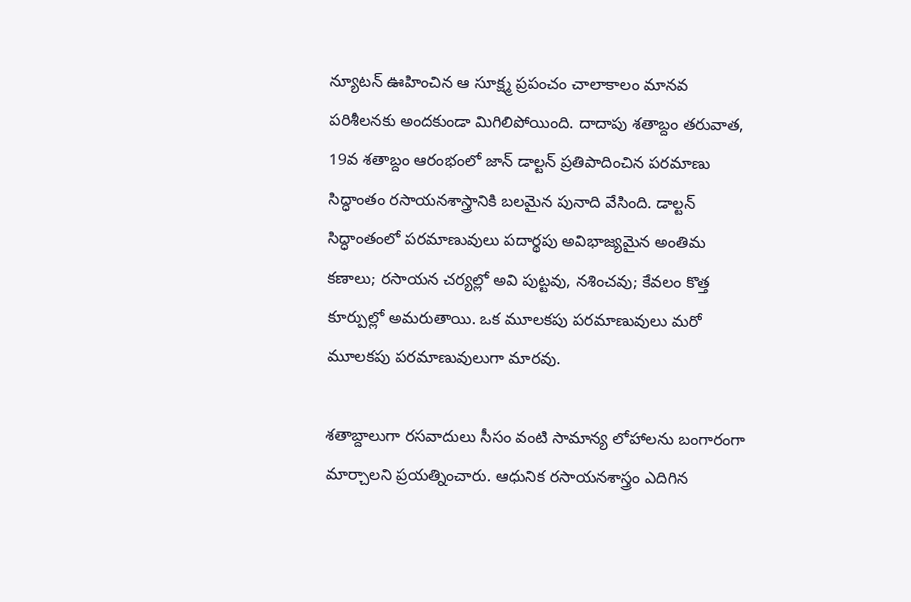న్యూటన్ ఊహించిన ఆ సూక్ష్మ ప్రపంచం చాలాకాలం మానవ పరిశీలనకు అందకుండా మిగిలిపోయింది. దాదాపు శతాబ్దం తరువాత, 19వ శతాబ్దం ఆరంభంలో జాన్ డాల్టన్ ప్రతిపాదించిన పరమాణు సిద్ధాంతం రసాయనశాస్త్రానికి బలమైన పునాది వేసింది. డాల్టన్ సిద్ధాంతంలో పరమాణువులు పదార్థపు అవిభాజ్యమైన అంతిమ కణాలు; రసాయన చర్యల్లో అవి పుట్టవు, నశించవు; కేవలం కొత్త కూర్పుల్లో అమరుతాయి. ఒక మూలకపు పరమాణువులు మరో మూలకపు పరమాణువులుగా మారవు.

శతాబ్దాలుగా రసవాదులు సీసం వంటి సామాన్య లోహాలను బంగారంగా మార్చాలని ప్రయత్నించారు. ఆధునిక రసాయనశాస్త్రం ఎదిగిన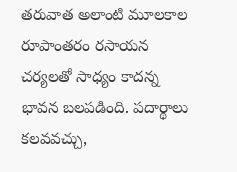తరువాత అలాంటి మూలకాల రూపాంతరం రసాయన చర్యలతో సాధ్యం కాదన్న భావన బలపడింది. పదార్థాలు కలవవచ్చు,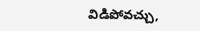విడిపోవచ్చు,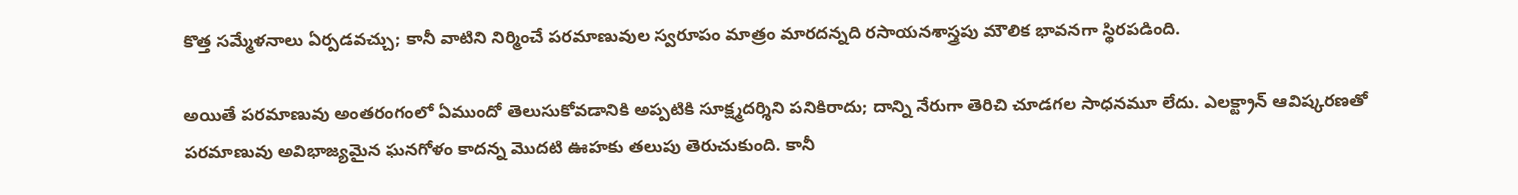కొత్త సమ్మేళనాలు ఏర్పడవచ్చు; కానీ వాటిని నిర్మించే పరమాణువుల స్వరూపం మాత్రం మారదన్నది రసాయనశాస్త్రపు మౌలిక భావనగా స్థిరపడింది.

అయితే పరమాణువు అంతరంగంలో ఏముందో తెలుసుకోవడానికి అప్పటికి సూక్ష్మదర్శిని పనికిరాదు; దాన్ని నేరుగా తెరిచి చూడగల సాధనమూ లేదు. ఎలక్ట్రాన్ ఆవిష్కరణతో పరమాణువు అవిభాజ్యమైన ఘనగోళం కాదన్న మొదటి ఊహకు తలుపు తెరుచుకుంది. కానీ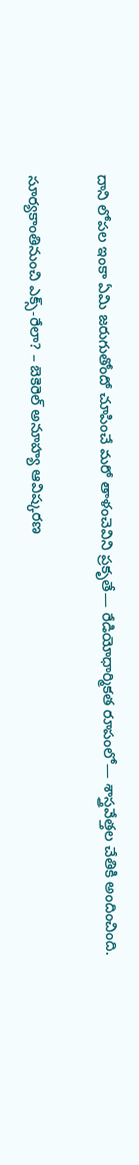దాని లోపల ఇంకా ఏమి జరుగుతోందో చూపించే మరో తాళంచెవిని ప్రకృతే— రేడియోధార్మికత రూపంలో— శాస్త్రవేత్తల చేతికి అందించింది.

సూర్యకాంతినుంచి ఎక్స్-రేలా? – బెకెరెల్ అనూహ్య ఆవిష్కరణ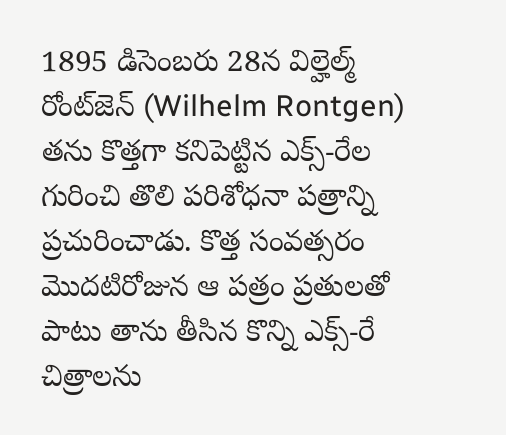1895 డిసెంబరు 28న విల్హెల్మ్ రోంట్‌జెన్ (Wilhelm Rontgen) తను కొత్తగా కనిపెట్టిన ఎక్స్-రేల గురించి తొలి పరిశోధనా పత్రాన్ని ప్రచురించాడు. కొత్త సంవత్సరం మొదటిరోజున ఆ పత్రం ప్రతులతో పాటు తాను తీసిన కొన్ని ఎక్స్-రే చిత్రాలను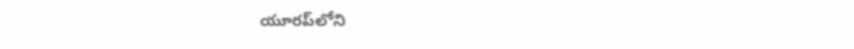యూరప్‌లోని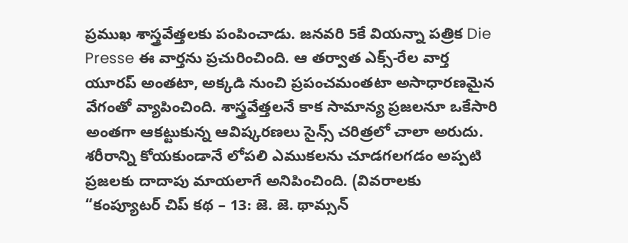ప్రముఖ శాస్త్రవేత్తలకు పంపించాడు. జనవరి 5కే వియన్నా పత్రిక Die Presse ఈ వార్తను ప్రచురించింది. ఆ తర్వాత ఎక్స్-రేల వార్త యూరప్ అంతటా, అక్కడి నుంచి ప్రపంచమంతటా అసాధారణమైన వేగంతో వ్యాపించింది. శాస్త్రవేత్తలనే కాక సామాన్య ప్రజలనూ ఒకేసారి అంతగా ఆకట్టుకున్న ఆవిష్కరణలు సైన్స్ చరిత్రలో చాలా అరుదు. శరీరాన్ని కోయకుండానే లోపలి ఎముకలను చూడగలగడం అప్పటి ప్రజలకు దాదాపు మాయలాగే అనిపించింది. (వివరాలకు “కంప్యూటర్ చిప్ కథ – 13: జె. జె. థామ్సన్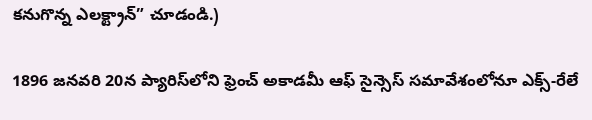కనుగొన్న ఎలక్ట్రాన్” చూడండి.)

1896 జనవరి 20న ప్యారిస్‌లోని ఫ్రెంచ్ అకాడమీ ఆఫ్ సైన్సెస్ సమావేశంలోనూ ఎక్స్-రేలే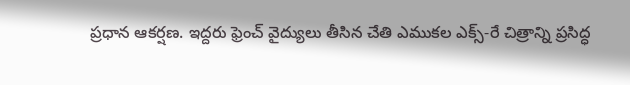ప్రధాన ఆకర్షణ. ఇద్దరు ఫ్రెంచ్ వైద్యులు తీసిన చేతి ఎముకల ఎక్స్-రే చిత్రాన్ని ప్రసిద్ధ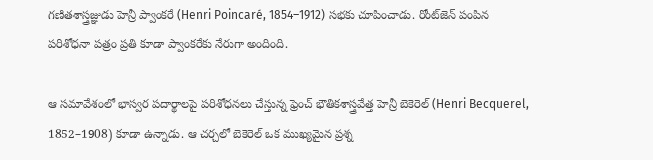గణితశాస్త్రజ్ఞుడు హెన్రీ ప్వాంకరే (Henri Poincaré, 1854–1912) సభకు చూపించాడు. రోంట్‌జెన్ పంపిన పరిశోధనా పత్రం ప్రతి కూడా ప్వాంకరేకు నేరుగా అందింది.

ఆ సమావేశంలో భాస్వర పదార్థాలపై పరిశోధనలు చేస్తున్న ఫ్రెంచ్ భౌతికశాస్త్రవేత్త హెన్రీ బెకెరెల్ (Henri Becquerel, 1852–1908) కూడా ఉన్నాడు. ఆ చర్చలో బెకెరెల్ ఒక ముఖ్యమైన ప్రశ్న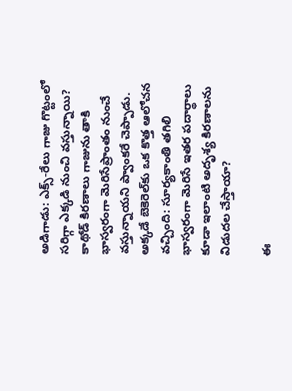అడిగాడు: ఎక్స్-రేలు గాజు గొట్టంలో సరిగ్గా ఎక్కడి నుంచి వస్తున్నాయి? కాథోడ్ కిరణాలు గాజును తాకి భాస్వరంగా మెరిసేప్రాంతం నుంచే వస్తున్నాయని ప్వాంకరే చెప్పాడు. అక్కడే బెకెరెల్‌కు ఒక కొత్త ఆలోచన వచ్చింది: సూర్యకాంతి తగిలి భాస్వరంగా మెరిసే ఇతర పదార్థాలు కూడా ఇలాంటి అదృశ్య కిరణాలను విడుదల చేస్తాయా?

ఈ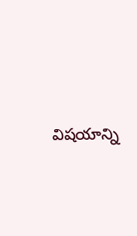విషయాన్ని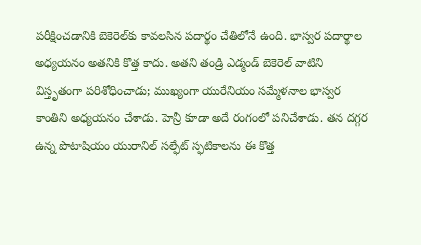పరీక్షించడానికి బెకెరెల్‌కు కావలసిన పదార్థం చేతిలోనే ఉంది. భాస్వర పదార్థాల అధ్యయనం అతనికి కొత్త కాదు. అతని తండ్రి ఎడ్మండ్ బెకెరెల్ వాటిని విస్తృతంగా పరిశోధించాడు; ముఖ్యంగా యురేనియం సమ్మేళనాల భాస్వర కాంతిని అధ్యయనం చేశాడు. హెన్రీ కూడా అదే రంగంలో పనిచేశాడు. తన దగ్గర ఉన్న పొటాషియం యురానిల్ సల్ఫేట్ స్ఫటికాలను ఈ కొత్త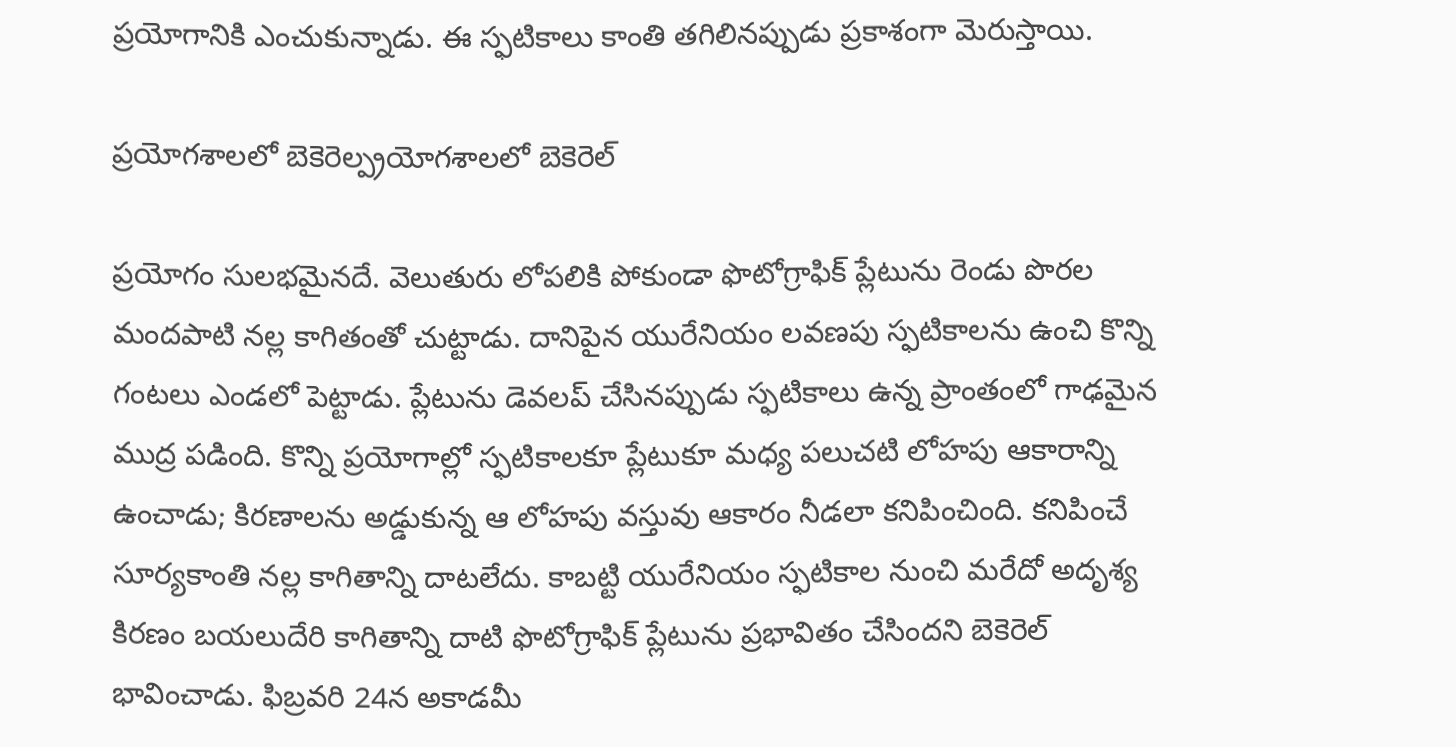ప్రయోగానికి ఎంచుకున్నాడు. ఈ స్ఫటికాలు కాంతి తగిలినప్పుడు ప్రకాశంగా మెరుస్తాయి.

ప్రయోగశాలలో బెకెరెల్ప్రయోగశాలలో బెకెరెల్

ప్రయోగం సులభమైనదే. వెలుతురు లోపలికి పోకుండా ఫొటోగ్రాఫిక్ ప్లేటును రెండు పొరల మందపాటి నల్ల కాగితంతో చుట్టాడు. దానిపైన యురేనియం లవణపు స్ఫటికాలను ఉంచి కొన్ని గంటలు ఎండలో పెట్టాడు. ప్లేటును డెవలప్ చేసినప్పుడు స్ఫటికాలు ఉన్న ప్రాంతంలో గాఢమైన ముద్ర పడింది. కొన్ని ప్రయోగాల్లో స్ఫటికాలకూ ప్లేటుకూ మధ్య పలుచటి లోహపు ఆకారాన్ని ఉంచాడు; కిరణాలను అడ్డుకున్న ఆ లోహపు వస్తువు ఆకారం నీడలా కనిపించింది. కనిపించే సూర్యకాంతి నల్ల కాగితాన్ని దాటలేదు. కాబట్టి యురేనియం స్ఫటికాల నుంచి మరేదో అదృశ్య కిరణం బయలుదేరి కాగితాన్ని దాటి ఫొటోగ్రాఫిక్ ప్లేటును ప్రభావితం చేసిందని బెకెరెల్ భావించాడు. ఫిబ్రవరి 24న అకాడమీ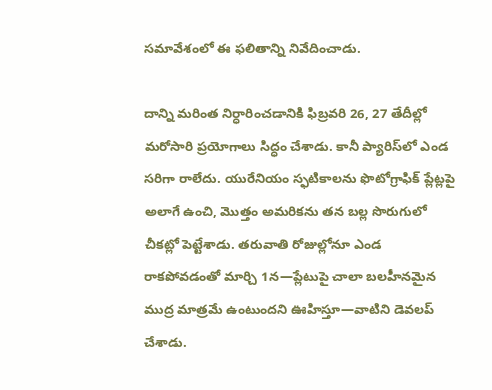సమావేశంలో ఈ ఫలితాన్ని నివేదించాడు.

దాన్ని మరింత నిర్ధారించడానికి ఫిబ్రవరి 26, 27 తేదీల్లో మరోసారి ప్రయోగాలు సిద్ధం చేశాడు. కానీ ప్యారిస్‌లో ఎండ సరిగా రాలేదు. యురేనియం స్ఫటికాలను ఫొటోగ్రాఫిక్ ప్లేట్లపై అలాగే ఉంచి, మొత్తం అమరికను తన బల్ల సొరుగులో చీకట్లో పెట్టేశాడు. తరువాతి రోజుల్లోనూ ఎండ రాకపోవడంతో మార్చి 1న—ప్లేటుపై చాలా బలహీనమైన ముద్ర మాత్రమే ఉంటుందని ఊహిస్తూ—వాటిని డెవలప్ చేశాడు.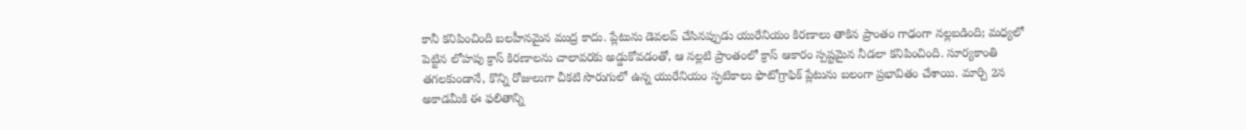కానీ కనిపించింది బలహీనమైన ముద్ర కాదు. ప్లేటును డెవలప్ చేసినప్పుడు యురేనియం కిరణాలు తాకిన ప్రాంతం గాఢంగా నల్లబడింది; మధ్యలో పెట్టిన లోహపు క్రాస్ కిరణాలను చాలావరకు అడ్డుకోవడంతో, ఆ నల్లటి ప్రాంతంలో క్రాస్ ఆకారం స్పష్టమైన నీడలా కనిపించింది. సూర్యకాంతి తగలకుండానే, కొన్ని రోజులుగా చీకటి సొరుగులో ఉన్న యురేనియం స్ఫటికాలు ఫొటోగ్రాఫిక్ ప్లేటును బలంగా ప్రభావితం చేశాయి. మార్చి 2న అకాడమీకి ఈ ఫలితాన్ని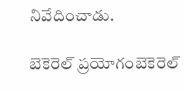నివేదించాడు.

బెకెరెల్ ప్రయోగంబెకెరెల్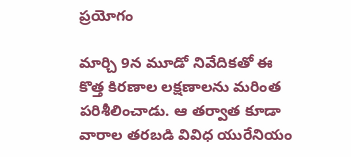ప్రయోగం

మార్చి 9న మూడో నివేదికతో ఈ కొత్త కిరణాల లక్షణాలను మరింత పరిశీలించాడు. ఆ తర్వాత కూడా వారాల తరబడి వివిధ యురేనియం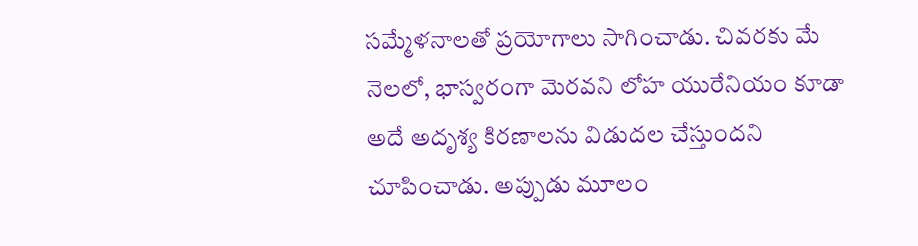సమ్మేళనాలతో ప్రయోగాలు సాగించాడు. చివరకు మే నెలలో, భాస్వరంగా మెరవని లోహ యురేనియం కూడా అదే అదృశ్య కిరణాలను విడుదల చేస్తుందని చూపించాడు. అప్పుడు మూలం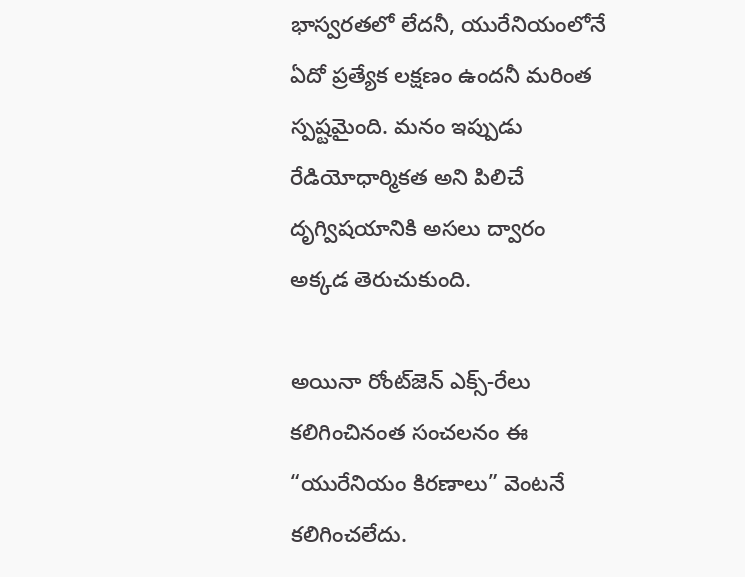భాస్వరతలో లేదనీ, యురేనియంలోనే ఏదో ప్రత్యేక లక్షణం ఉందనీ మరింత స్పష్టమైంది. మనం ఇప్పుడు రేడియోధార్మికత అని పిలిచే దృగ్విషయానికి అసలు ద్వారం అక్కడ తెరుచుకుంది.

అయినా రోంట్‌జెన్ ఎక్స్-రేలు కలిగించినంత సంచలనం ఈ “యురేనియం కిరణాలు” వెంటనే కలిగించలేదు.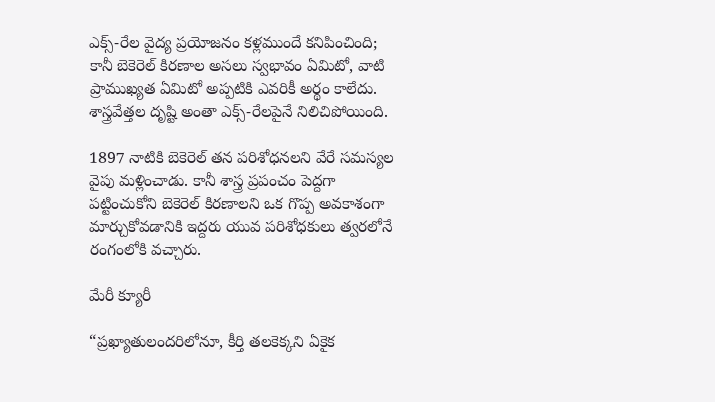ఎక్స్-రేల వైద్య ప్రయోజనం కళ్లముందే కనిపించింది; కానీ బెకెరెల్ కిరణాల అసలు స్వభావం ఏమిటో, వాటి ప్రాముఖ్యత ఏమిటో అప్పటికి ఎవరికీ అర్థం కాలేదు. శాస్త్రవేత్తల దృష్టి అంతా ఎక్స్-రేలపైనే నిలిచిపోయింది.

1897 నాటికి బెకెరెల్ తన పరిశోధనలని వేరే సమస్యల వైపు మళ్లించాడు. కానీ శాస్త్ర ప్రపంచం పెద్దగా పట్టించుకోని బెకెరెల్ కిరణాలని ఒక గొప్ప అవకాశంగా మార్చుకోవడానికి ఇద్దరు యువ పరిశోధకులు త్వరలోనే రంగంలోకి వచ్చారు.

మేరీ క్యూరీ

“ప్రఖ్యాతులందరిలోనూ, కీర్తి తలకెక్కని ఏకైక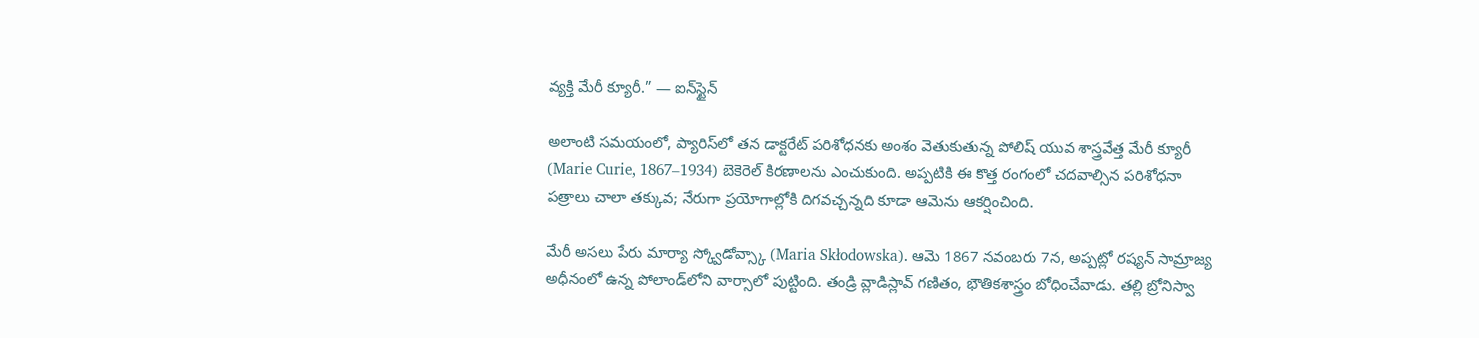వ్యక్తి మేరీ క్యూరీ.” — ఐన్‌స్టైన్

అలాంటి సమయంలో, ప్యారిస్‌లో తన డాక్టరేట్ పరిశోధనకు అంశం వెతుకుతున్న పోలిష్ యువ శాస్త్రవేత్త మేరీ క్యూరీ (Marie Curie, 1867–1934) బెకెరెల్ కిరణాలను ఎంచుకుంది. అప్పటికి ఈ కొత్త రంగంలో చదవాల్సిన పరిశోధనా పత్రాలు చాలా తక్కువ; నేరుగా ప్రయోగాల్లోకి దిగవచ్చన్నది కూడా ఆమెను ఆకర్షించింది.

మేరీ అసలు పేరు మార్యా స్క్వోడోవ్స్కా (Maria Skłodowska). ఆమె 1867 నవంబరు 7న, అప్పట్లో రష్యన్ సామ్రాజ్య అధీనంలో ఉన్న పోలాండ్‌లోని వార్సాలో పుట్టింది. తండ్రి వ్లాడిస్లావ్ గణితం, భౌతికశాస్త్రం బోధించేవాడు. తల్లి బ్రోనిస్వా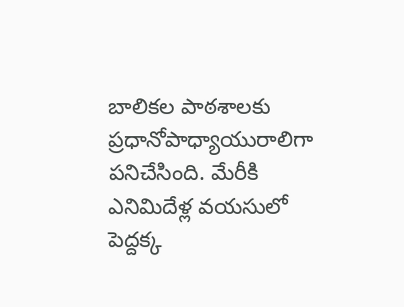బాలికల పాఠశాలకు ప్రధానోపాధ్యాయురాలిగా పనిచేసింది. మేరీకి ఎనిమిదేళ్ల వయసులో పెద్దక్క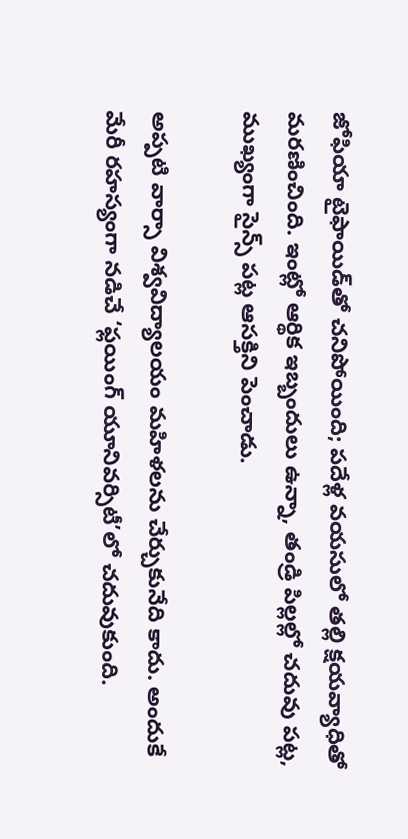జోఫియా టైఫాయిడ్‌తో చనిపోయింది; పదేళ్ల వయసులో తల్లి క్షయవ్యాధితో మరణించింది. ఇంట్లో ఆర్థిక ఇబ్బందులు ఉన్నా, తండ్రి పిల్లల్లో చదువు పట్ల, ముఖ్యంగా సైన్స్ పట్ల ఆసక్తిని పెంచాడు.

అప్పటి వార్సా విశ్వవిద్యాలయం మహిళలను చేర్చుకునేది కాదు. అందుకే మేరీ రహస్యంగా నడిచే ‘ఫ్లయింగ్ యూనివర్సిటీ’లో చదువుకుంది.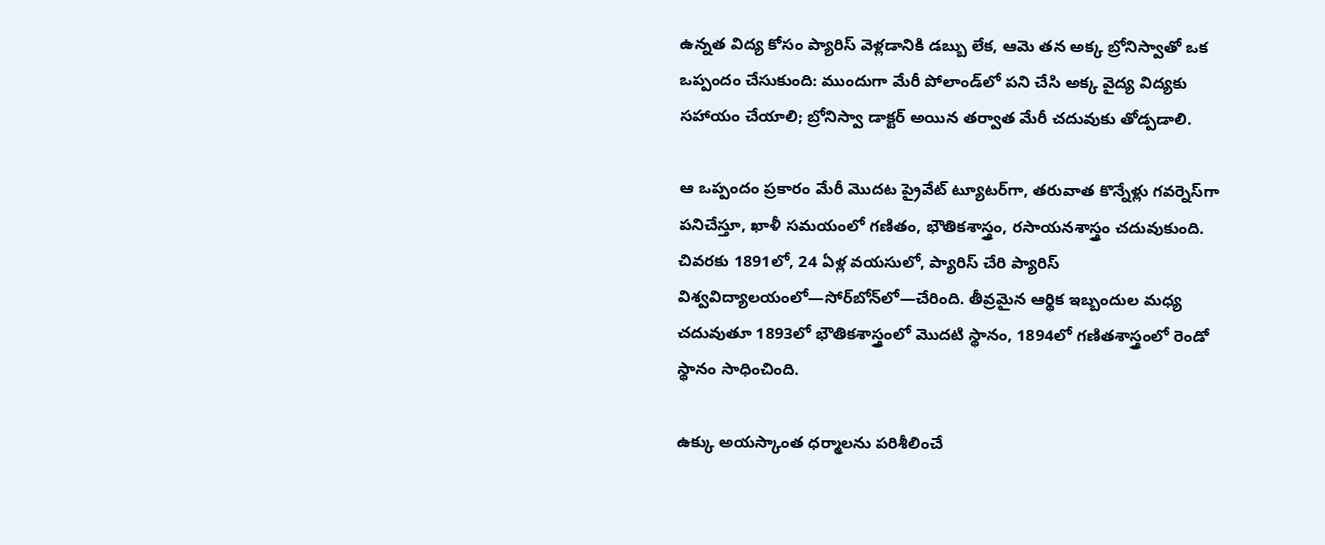ఉన్నత విద్య కోసం ప్యారిస్ వెళ్లడానికి డబ్బు లేక, ఆమె తన అక్క బ్రోనిస్వాతో ఒక ఒప్పందం చేసుకుంది: ముందుగా మేరీ పోలాండ్‌లో పని చేసి అక్క వైద్య విద్యకు సహాయం చేయాలి; బ్రోనిస్వా డాక్టర్ అయిన తర్వాత మేరీ చదువుకు తోడ్పడాలి.

ఆ ఒప్పందం ప్రకారం మేరీ మొదట ప్రైవేట్ ట్యూటర్‌గా, తరువాత కొన్నేళ్లు గవర్నెస్‌గా పనిచేస్తూ, ఖాళీ సమయంలో గణితం, భౌతికశాస్త్రం, రసాయనశాస్త్రం చదువుకుంది. చివరకు 1891లో, 24 ఏళ్ల వయసులో, ప్యారిస్ చేరి ప్యారిస్ విశ్వవిద్యాలయంలో—సోర్‌బోన్‌లో—చేరింది. తీవ్రమైన ఆర్థిక ఇబ్బందుల మధ్య చదువుతూ 1893లో భౌతికశాస్త్రంలో మొదటి స్థానం, 1894లో గణితశాస్త్రంలో రెండో స్థానం సాధించింది.

ఉక్కు అయస్కాంత ధర్మాలను పరిశీలించే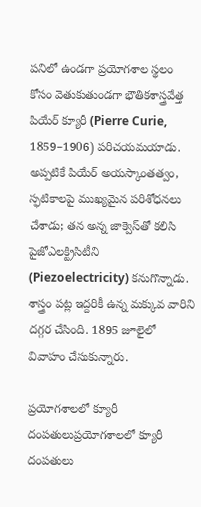పనిలో ఉండగా ప్రయోగశాల స్థలం కోసం వెతుకుతుండగా భౌతికశాస్త్రవేత్త పియేర్ క్యూరీ (Pierre Curie, 1859–1906) పరిచయమయాడు. అప్పటికే పియేర్ అయస్కాంతత్వం, స్ఫటికాలపై ముఖ్యమైన పరిశోధనలు చేశాడు; తన అన్న జాక్వెస్‌తో కలిసి పైజోఎలక్ట్రిసిటీని (Piezoelectricity) కనుగొన్నాడు. శాస్త్రం పట్ల ఇద్దరికీ ఉన్న మక్కువ వారిని దగ్గర చేసింది. 1895 జూలైలో వివాహం చేసుకున్నారు.

ప్రయోగశాలలో క్యూరీ దంపతులుప్రయోగశాలలో క్యూరీ దంపతులు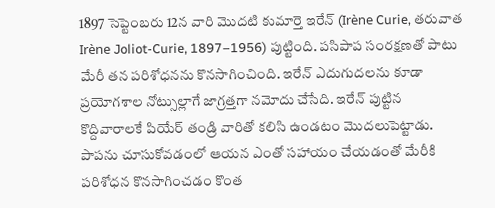1897 సెప్టెంబరు 12న వారి మొదటి కుమార్తె ఇరేన్ (Irène Curie, తరువాత Irène Joliot-Curie, 1897–1956) పుట్టింది. పసిపాప సంరక్షణతో పాటు మేరీ తన పరిశోధనను కొనసాగించింది. ఇరేన్ ఎదుగుదలను కూడా ప్రయోగశాల నోట్సుల్లాగే జాగ్రత్తగా నమోదు చేసేది. ఇరేన్ పుట్టిన కొద్దివారాలకే పియేర్ తండ్రి వారితో కలిసి ఉండటం మొదలుపెట్టాడు. పాపను చూసుకోవడంలో ఆయన ఎంతో సహాయం చేయడంతో మేరీకి పరిశోధన కొనసాగించడం కొంత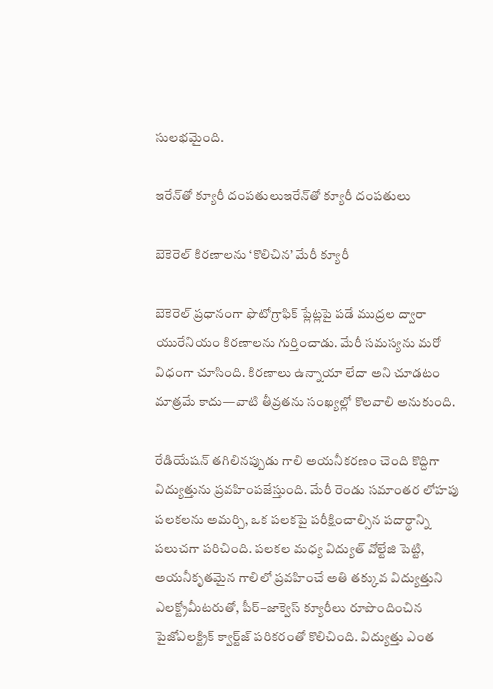సులభమైంది.

ఇరేన్‌తో క్యూరీ దంపతులుఇరేన్‌తో క్యూరీ దంపతులు

బెకెరెల్ కిరణాలను ‘కొలిచిన’ మేరీ క్యూరీ

బెకెరెల్ ప్రధానంగా ఫొటోగ్రాఫిక్ ప్లేట్లపై పడే ముద్రల ద్వారా యురేనియం కిరణాలను గుర్తించాడు. మేరీ సమస్యను మరో విధంగా చూసింది. కిరణాలు ఉన్నాయా లేదా అని చూడటం మాత్రమే కాదు—వాటి తీవ్రతను సంఖ్యల్లో కొలవాలి అనుకుంది.

రేడియేషన్ తగిలినప్పుడు గాలి అయనీకరణం చెంది కొద్దిగా విద్యుత్తును ప్రవహింపజేస్తుంది. మేరీ రెండు సమాంతర లోహపు పలకలను అమర్చి, ఒక పలకపై పరీక్షించాల్సిన పదార్థాన్ని పలుచగా పరిచింది. పలకల మధ్య విద్యుత్ వోల్టేజి పెట్టి, అయనీకృతమైన గాలిలో ప్రవహించే అతి తక్కువ విద్యుత్తుని ఎలక్ట్రోమీటరుతో, పీర్–జాక్వెస్ క్యూరీలు రూపొందించిన పైజోఎలక్ట్రిక్ క్వార్ట్‌జ్ పరికరంతో కొలిచింది. విద్యుత్తు ఎంత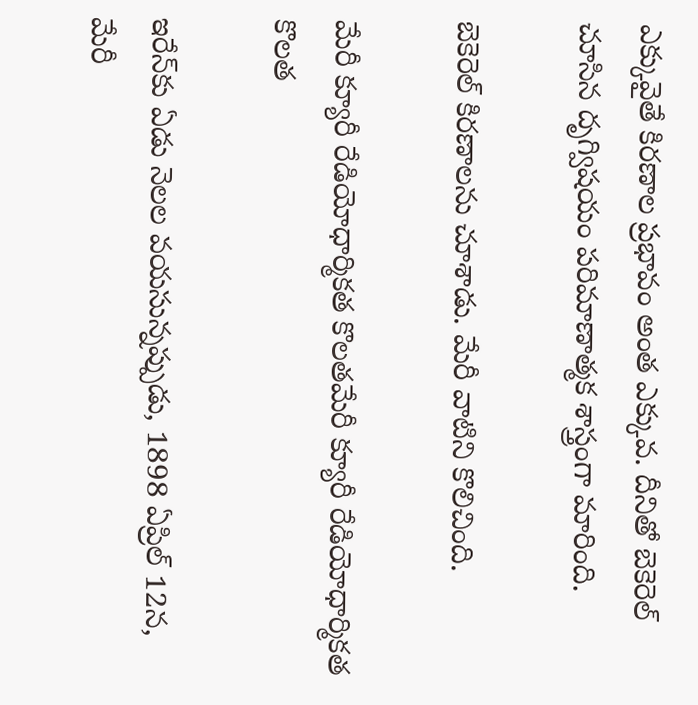ఎక్కువైతే కిరణాల ప్రభావం అంత ఎక్కువ. దీనితో బెకెరెల్ చూసిన దృగ్విషయం పరిమాణాత్మక శాస్త్రంగా మారింది.

బెకెరెల్ కిరణాలను చూశాడు. మేరీ వాటిని కొలిచింది.

మేరీ క్యూరీ రేడియోధార్మికత కొలతమేరీ క్యూరీ రేడియోధార్మికత కొలత

ఇరేన్‌కు ఏడు నెలల వయసున్నప్పుడు, 1898 ఏప్రిల్ 12న, మేరీ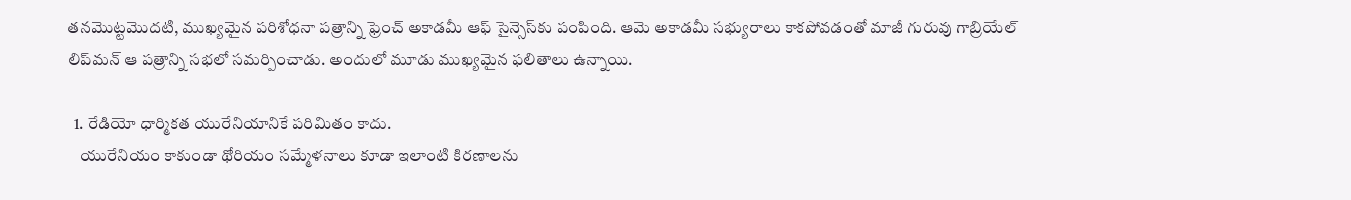తనమొట్టమొదటి, ముఖ్యమైన పరిశోధనా పత్రాన్ని ఫ్రెంచ్ అకాడమీ ఆఫ్ సైన్సెస్‌కు పంపింది. ఆమె అకాడమీ సభ్యురాలు కాకపోవడంతో మాజీ గురువు గాబ్రియేల్ లిప్‌మన్ ఆ పత్రాన్ని సభలో సమర్పించాడు. అందులో మూడు ముఖ్యమైన ఫలితాలు ఉన్నాయి.

  1. రేడియో ధార్మికత యురేనియానికే పరిమితం కాదు.
    యురేనియం కాకుండా థోరియం సమ్మేళనాలు కూడా ఇలాంటి కిరణాలను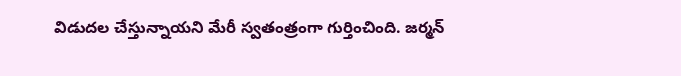విడుదల చేస్తున్నాయని మేరీ స్వతంత్రంగా గుర్తించింది. జర్మన్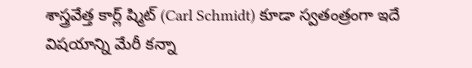శాస్త్రవేత్త కార్ల్ ష్మిట్ (Carl Schmidt) కూడా స్వతంత్రంగా ఇదే విషయాన్ని మేరీ కన్నా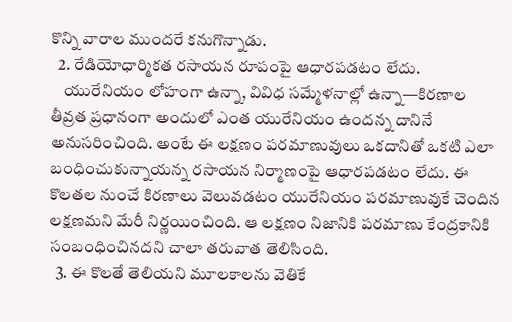కొన్ని వారాల ముందరే కనుగొన్నాడు.
  2. రేడియోధార్మికత రసాయన రూపంపై ఆధారపడటం లేదు.
    యురేనియం లోహంగా ఉన్నా, వివిధ సమ్మేళనాల్లో ఉన్నా—కిరణాల తీవ్రత ప్రధానంగా అందులో ఎంత యురేనియం ఉందన్న దానినే అనుసరించింది. అంటే ఈ లక్షణం పరమాణువులు ఒకదానితో ఒకటి ఎలా బంధించుకున్నాయన్న రసాయన నిర్మాణంపై ఆధారపడటం లేదు. ఈ కొలతల నుంచే కిరణాలు వెలువడటం యురేనియం పరమాణువుకే చెందిన లక్షణమని మేరీ నిర్ణయించింది. ఆ లక్షణం నిజానికి పరమాణు కేంద్రకానికి సంబంధించినదని చాలా తరువాత తెలిసింది.
  3. ఈ కొలతే తెలియని మూలకాలను వెతికే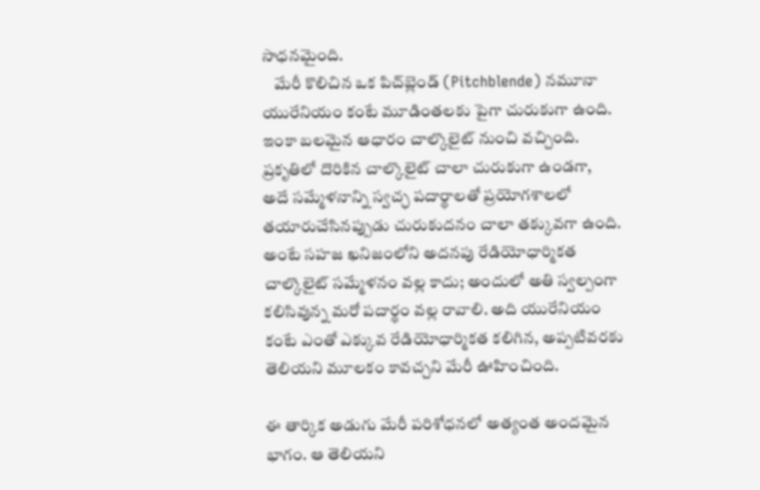సాధనమైంది.
    మేరీ కొలిచిన ఒక పిచ్‌బ్లెండ్ (Pitchblende) నమూనా యురేనియం కంటే మూడింతలకు పైగా చురుకుగా ఉంది. ఇంకా బలమైన ఆధారం చాల్కొలైట్ నుంచి వచ్చింది. ప్రకృతిలో దొరికిన చాల్కొలైట్ చాలా చురుకుగా ఉండగా, అదే సమ్మేళనాన్ని స్వచ్ఛ పదార్థాలతో ప్రయోగశాలలో తయారుచేసినప్పుడు చురుకుదనం చాలా తక్కువగా ఉంది. అంటే సహజ ఖనిజంలోని అదనపు రేడియోధార్మికత చాల్కొలైట్ సమ్మేళనం వల్ల కాదు; అందులో అతి స్వల్పంగా కలిసివున్న మరో పదార్థం వల్ల రావాలి. అది యురేనియం కంటే ఎంతో ఎక్కువ రేడియోధార్మికత కలిగిన, అప్పటివరకు తెలియని మూలకం కావచ్చని మేరీ ఊహించింది.

ఈ తార్కిక అడుగు మేరీ పరిశోధనలో అత్యంత అందమైన భాగం. ఆ తెలియని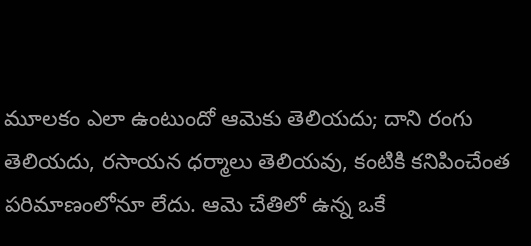మూలకం ఎలా ఉంటుందో ఆమెకు తెలియదు; దాని రంగు తెలియదు, రసాయన ధర్మాలు తెలియవు, కంటికి కనిపించేంత పరిమాణంలోనూ లేదు. ఆమె చేతిలో ఉన్న ఒకే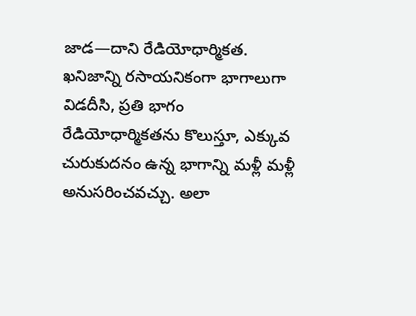జాడ—దాని రేడియోధార్మికత. ఖనిజాన్ని రసాయనికంగా భాగాలుగా విడదీసి, ప్రతి భాగం రేడియోధార్మికతను కొలుస్తూ, ఎక్కువ చురుకుదనం ఉన్న భాగాన్ని మళ్లీ మళ్లీ అనుసరించవచ్చు. అలా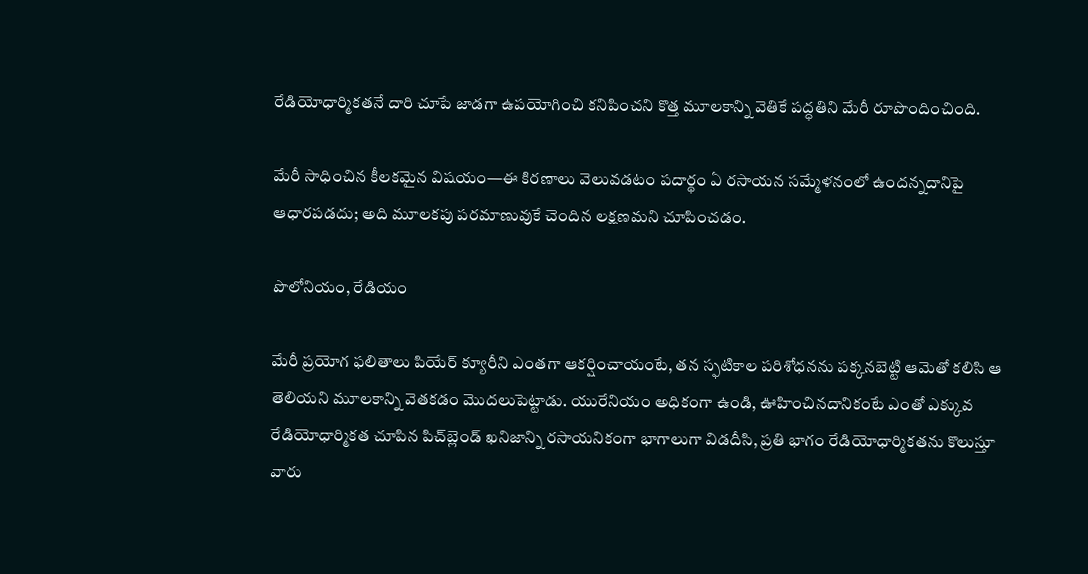రేడియోధార్మికతనే దారి చూపే జాడగా ఉపయోగించి కనిపించని కొత్త మూలకాన్ని వెతికే పద్ధతిని మేరీ రూపొందించింది.

మేరీ సాధించిన కీలకమైన విషయం—ఈ కిరణాలు వెలువడటం పదార్థం ఏ రసాయన సమ్మేళనంలో ఉందన్నదానిపై ఆధారపడదు; అది మూలకపు పరమాణువుకే చెందిన లక్షణమని చూపించడం.

పొలోనియం, రేడియం

మేరీ ప్రయోగ ఫలితాలు పియేర్ క్యూరీని ఎంతగా ఆకర్షించాయంటే, తన స్ఫటికాల పరిశోధనను పక్కనబెట్టి ఆమెతో కలిసి ఆ తెలియని మూలకాన్ని వెతకడం మొదలుపెట్టాడు. యురేనియం అధికంగా ఉండి, ఊహించినదానికంటే ఎంతో ఎక్కువ రేడియోధార్మికత చూపిన పిచ్‌బ్లెండ్‌ ఖనిజాన్ని రసాయనికంగా భాగాలుగా విడదీసి, ప్రతి భాగం రేడియోధార్మికతను కొలుస్తూ వారు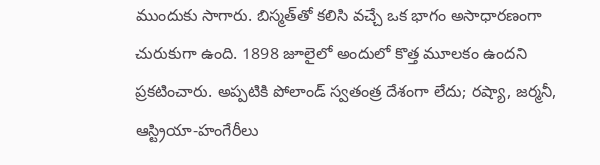ముందుకు సాగారు. బిస్మత్‌తో కలిసి వచ్చే ఒక భాగం అసాధారణంగా చురుకుగా ఉంది. 1898 జూలైలో అందులో కొత్త మూలకం ఉందని ప్రకటించారు. అప్పటికి పోలాండ్ స్వతంత్ర దేశంగా లేదు; రష్యా, జర్మనీ, ఆస్ట్రియా-హంగేరీలు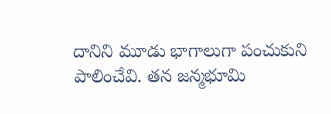దానిని మూడు భాగాలుగా పంచుకుని పాలించేవి. తన జన్మభూమి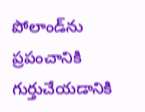పోలాండ్‌ను ప్రపంచానికి గుర్తుచేయడానికి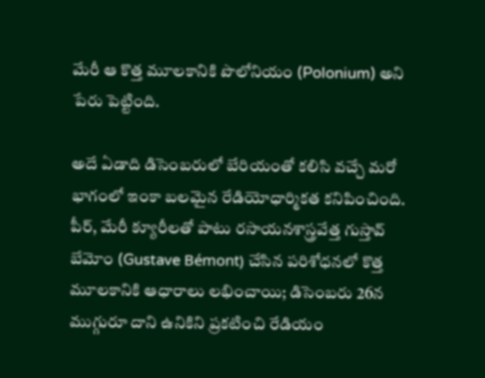మేరీ ఆ కొత్త మూలకానికి పొలోనియం (Polonium) అని పేరు పెట్టింది.

అదే ఏడాది డిసెంబరులో బేరియంతో కలిసి వచ్చే మరో భాగంలో ఇంకా బలమైన రేడియోధార్మికత కనిపించింది. పీర్, మేరీ క్యూరీలతో పాటు రసాయనశాస్త్రవేత్త గుస్తావ్ బేమోం (Gustave Bémont) చేసిన పరిశోధనలో కొత్త మూలకానికి ఆధారాలు లభించాయి; డిసెంబరు 26న ముగ్గురూ దాని ఉనికిని ప్రకటించి రేడియం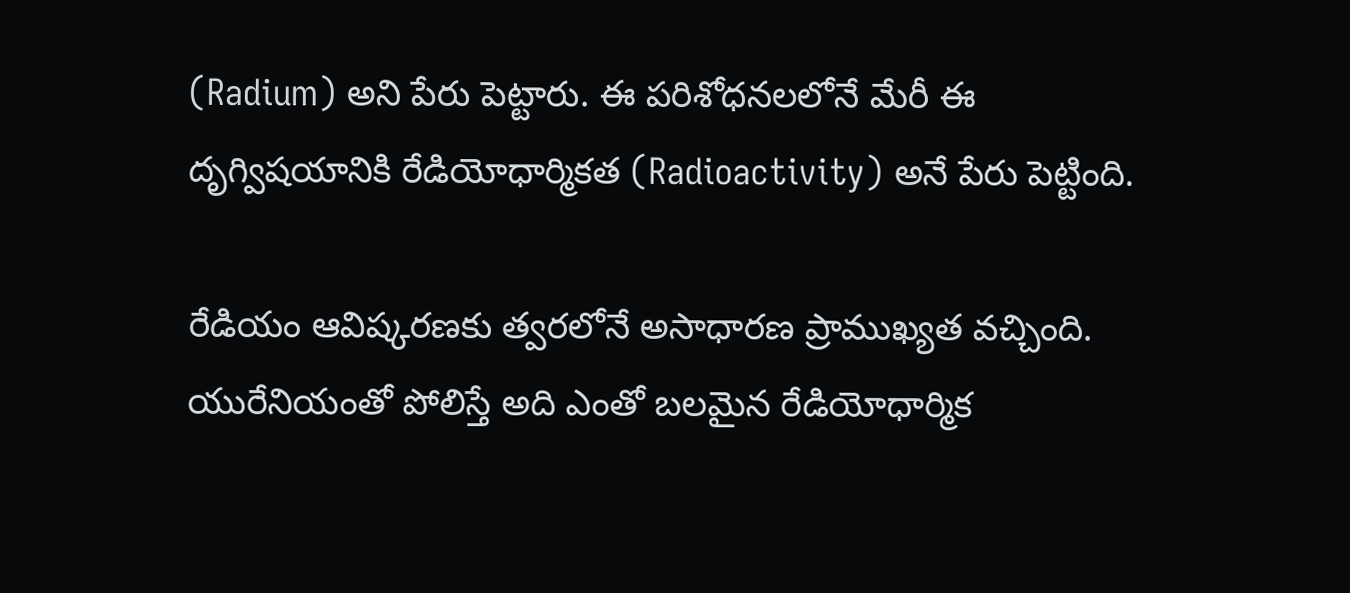(Radium) అని పేరు పెట్టారు. ఈ పరిశోధనలలోనే మేరీ ఈ దృగ్విషయానికి రేడియోధార్మికత (Radioactivity) అనే పేరు పెట్టింది.

రేడియం ఆవిష్కరణకు త్వరలోనే అసాధారణ ప్రాముఖ్యత వచ్చింది. యురేనియంతో పోలిస్తే అది ఎంతో బలమైన రేడియోధార్మిక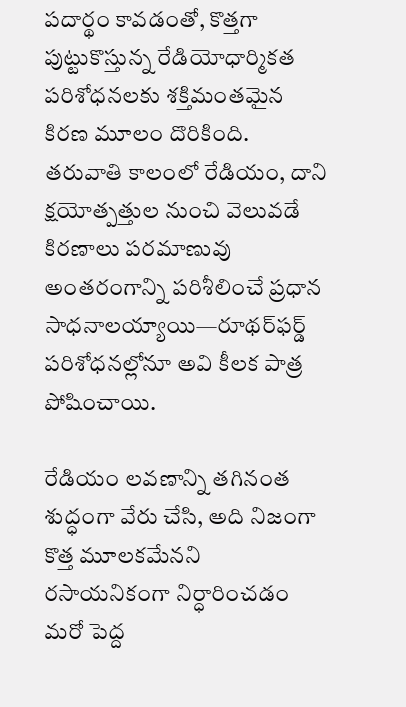పదార్థం కావడంతో, కొత్తగా పుట్టుకొస్తున్న రేడియోధార్మికత పరిశోధనలకు శక్తిమంతమైన కిరణ మూలం దొరికింది. తరువాతి కాలంలో రేడియం, దాని క్షయోత్పత్తుల నుంచి వెలువడే కిరణాలు పరమాణువు అంతరంగాన్ని పరిశీలించే ప్రధాన సాధనాలయ్యాయి—రూథర్‌ఫర్డ్ పరిశోధనల్లోనూ అవి కీలక పాత్ర పోషించాయి.

రేడియం లవణాన్ని తగినంత శుద్ధంగా వేరు చేసి, అది నిజంగా కొత్త మూలకమేనని రసాయనికంగా నిర్ధారించడం మరో పెద్ద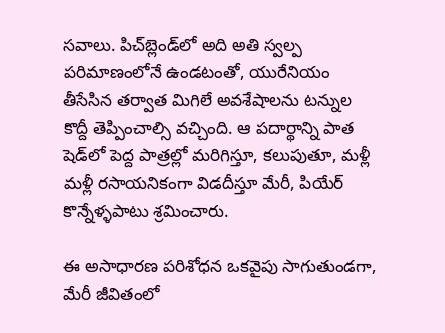సవాలు. పిచ్‌బ్లెండ్‌లో అది అతి స్వల్ప పరిమాణంలోనే ఉండటంతో, యురేనియం తీసేసిన తర్వాత మిగిలే అవశేషాలను టన్నుల కొద్దీ తెప్పించాల్సి వచ్చింది. ఆ పదార్థాన్ని పాత షెడ్‌లో పెద్ద పాత్రల్లో మరిగిస్తూ, కలుపుతూ, మళ్లీ మళ్లీ రసాయనికంగా విడదీస్తూ మేరీ, పియేర్ కొన్నేళ్ళపాటు శ్రమించారు.

ఈ అసాధారణ పరిశోధన ఒకవైపు సాగుతుండగా, మేరీ జీవితంలో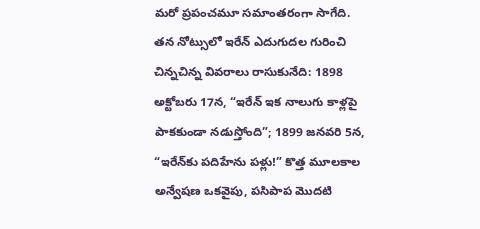మరో ప్రపంచమూ సమాంతరంగా సాగేది. తన నోట్సులో ఇరేన్ ఎదుగుదల గురించి చిన్నచిన్న వివరాలు రాసుకునేది: 1898 అక్టోబరు 17న, “ఇరేన్ ఇక నాలుగు కాళ్లపై పాకకుండా నడుస్తోంది”; 1899 జనవరి 5న, “ఇరేన్‌కు పదిహేను పళ్లు!” కొత్త మూలకాల అన్వేషణ ఒకవైపు, పసిపాప మొదటి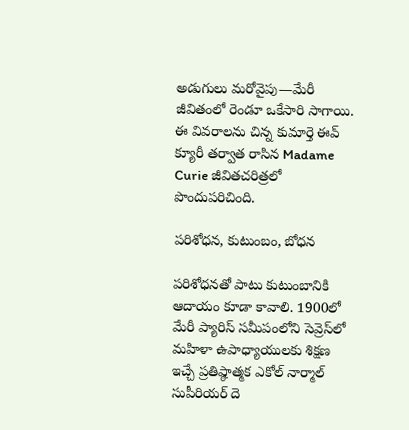అడుగులు మరోవైపు—మేరీ జీవితంలో రెండూ ఒకేసారి సాగాయి. ఈ వివరాలను చిన్న కుమార్తె ఈవ్ క్యూరీ తర్వాత రాసిన Madame Curie జీవితచరిత్రలో పొందుపరిచింది.

పరిశోధన, కుటుంబం, బోధన

పరిశోధనతో పాటు కుటుంబానికి ఆదాయం కూడా కావాలి. 1900లో మేరీ ప్యారిస్ సమీపంలోని సెవ్రెస్‌లో మహిళా ఉపాధ్యాయులకు శిక్షణ ఇచ్చే ప్రతిష్ఠాత్మక ఎకోల్ నార్మాల్ సుపీరియర్ దె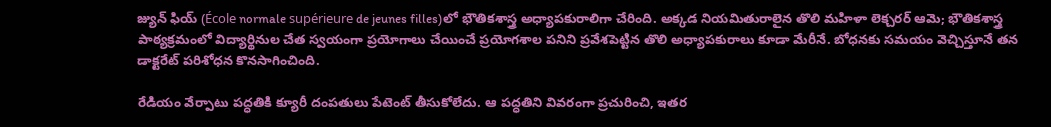జ్యున్ ఫియ్ (École normale supérieure de jeunes filles)లో భౌతికశాస్త్ర అధ్యాపకురాలిగా చేరింది. అక్కడ నియమితురాలైన తొలి మహిళా లెక్చరర్ ఆమె; భౌతికశాస్త్ర పాఠ్యక్రమంలో విద్యార్థినుల చేత స్వయంగా ప్రయోగాలు చేయించే ప్రయోగశాల పనిని ప్రవేశపెట్టిన తొలి అధ్యాపకురాలు కూడా మేరీనే. బోధనకు సమయం వెచ్చిస్తూనే తన డాక్టరేట్ పరిశోధన కొనసాగించింది.

రేడియం వేర్పాటు పద్ధతికి క్యూరీ దంపతులు పేటెంట్ తీసుకోలేదు. ఆ పద్ధతిని వివరంగా ప్రచురించి, ఇతర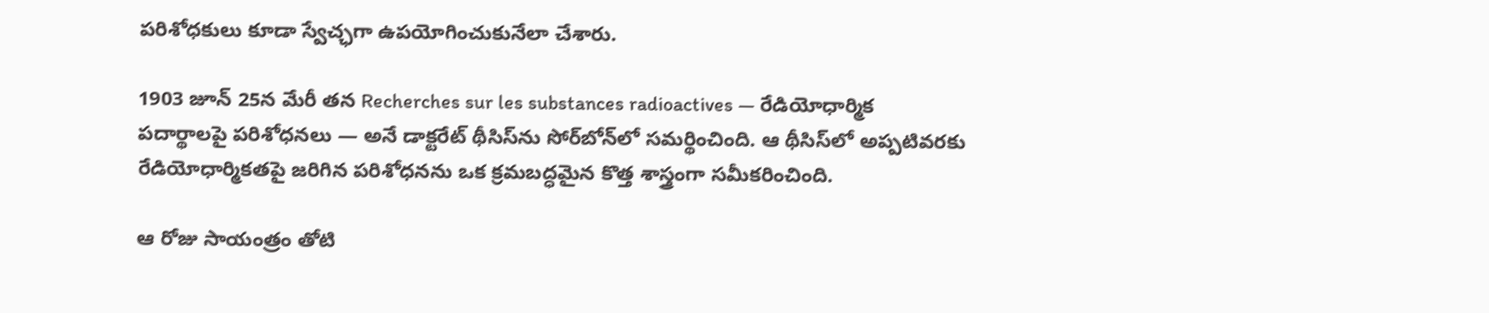పరిశోధకులు కూడా స్వేచ్ఛగా ఉపయోగించుకునేలా చేశారు.

1903 జూన్ 25న మేరీ తన Recherches sur les substances radioactives — రేడియోధార్మిక పదార్థాలపై పరిశోధనలు — అనే డాక్టరేట్ థీసిస్‌ను సోర్‌బోన్‌లో సమర్థించింది. ఆ థీసిస్‌లో అప్పటివరకు రేడియోధార్మికతపై జరిగిన పరిశోధనను ఒక క్రమబద్ధమైన కొత్త శాస్త్రంగా సమీకరించింది.

ఆ రోజు సాయంత్రం తోటి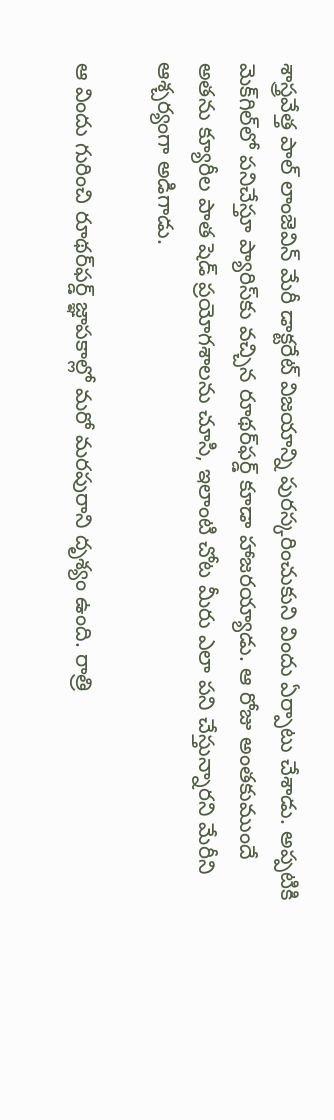శాస్త్రవేత్త పాల్ లాంజెవిన్ మేరీ డాక్టరేట్ విజయాన్ని పురస్కరించుకుని విందు ఏర్పాటు చేశాడు. అప్పటికి మెక్‌గిల్‌లో పనిచేస్తూ ప్యారిస్‌కు వచ్చిన రూథర్‌ఫర్డ్ కూడా హాజరయ్యాడు. ఆ రోజు అంతకుముందే అతను క్యూరీల పాత షెడ్ ప్రయోగశాలను చూసి, ఇలాంటి చోట మీరు ఎలా పని చేస్తున్నారని మేరీని ఆశ్చర్యంగా అడిగాడు.

ఆ విందు గురించి రూథర్‌ఫర్డ్ జ్ఞాపకాల్లో మరో మరపురాని దృశ్యం ఉంది. రాత్రి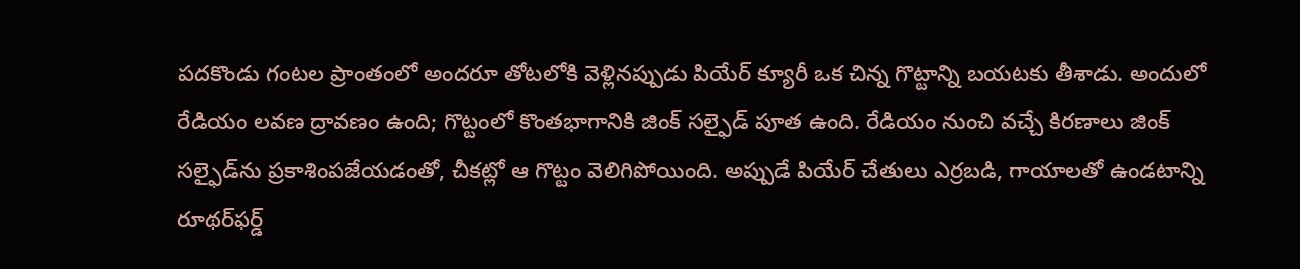పదకొండు గంటల ప్రాంతంలో అందరూ తోటలోకి వెళ్లినప్పుడు పియేర్ క్యూరీ ఒక చిన్న గొట్టాన్ని బయటకు తీశాడు. అందులో రేడియం లవణ ద్రావణం ఉంది; గొట్టంలో కొంతభాగానికి జింక్ సల్ఫైడ్ పూత ఉంది. రేడియం నుంచి వచ్చే కిరణాలు జింక్ సల్ఫైడ్‌ను ప్రకాశింపజేయడంతో, చీకట్లో ఆ గొట్టం వెలిగిపోయింది. అప్పుడే పియేర్ చేతులు ఎర్రబడి, గాయాలతో ఉండటాన్ని రూథర్‌ఫర్డ్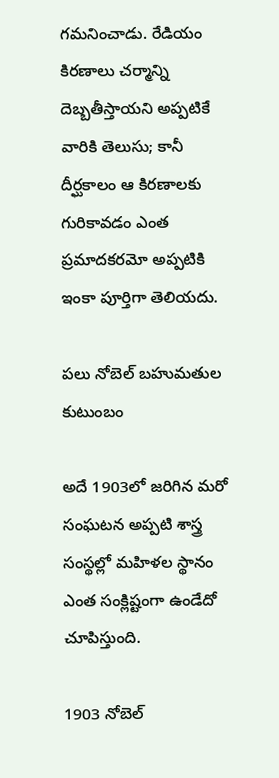గమనించాడు. రేడియం కిరణాలు చర్మాన్ని దెబ్బతీస్తాయని అప్పటికే వారికి తెలుసు; కానీ దీర్ఘకాలం ఆ కిరణాలకు గురికావడం ఎంత ప్రమాదకరమో అప్పటికి ఇంకా పూర్తిగా తెలియదు.

పలు నోబెల్ బహుమతుల కుటుంబం

అదే 1903లో జరిగిన మరో సంఘటన అప్పటి శాస్త్ర సంస్థల్లో మహిళల స్థానం ఎంత సంక్లిష్టంగా ఉండేదో చూపిస్తుంది.

1903 నోబెల్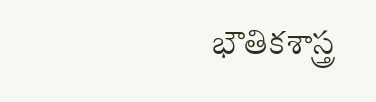భౌతికశాస్త్ర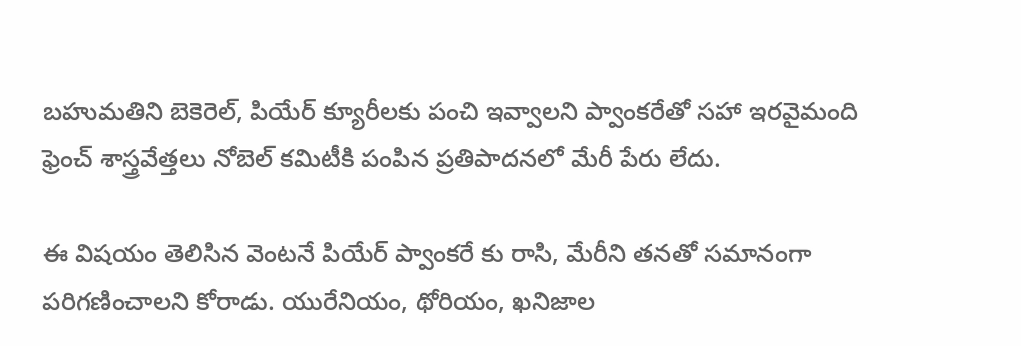బహుమతిని బెకెరెల్, పియేర్ క్యూరీలకు పంచి ఇవ్వాలని ప్వాంకరేతో సహా ఇరవైమంది ఫ్రెంచ్ శాస్త్రవేత్తలు నోబెల్ కమిటీకి పంపిన ప్రతిపాదనలో మేరీ పేరు లేదు.

ఈ విషయం తెలిసిన వెంటనే పియేర్ ప్వాంకరే కు రాసి, మేరీని తనతో సమానంగా పరిగణించాలని కోరాడు. యురేనియం, థోరియం, ఖనిజాల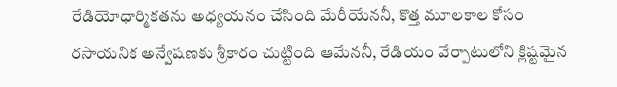రేడియోధార్మికతను అధ్యయనం చేసింది మేరీయేననీ, కొత్త మూలకాల కోసం రసాయనిక అన్వేషణకు శ్రీకారం చుట్టింది ఆమేననీ, రేడియం వేర్పాటులోని క్లిష్టమైన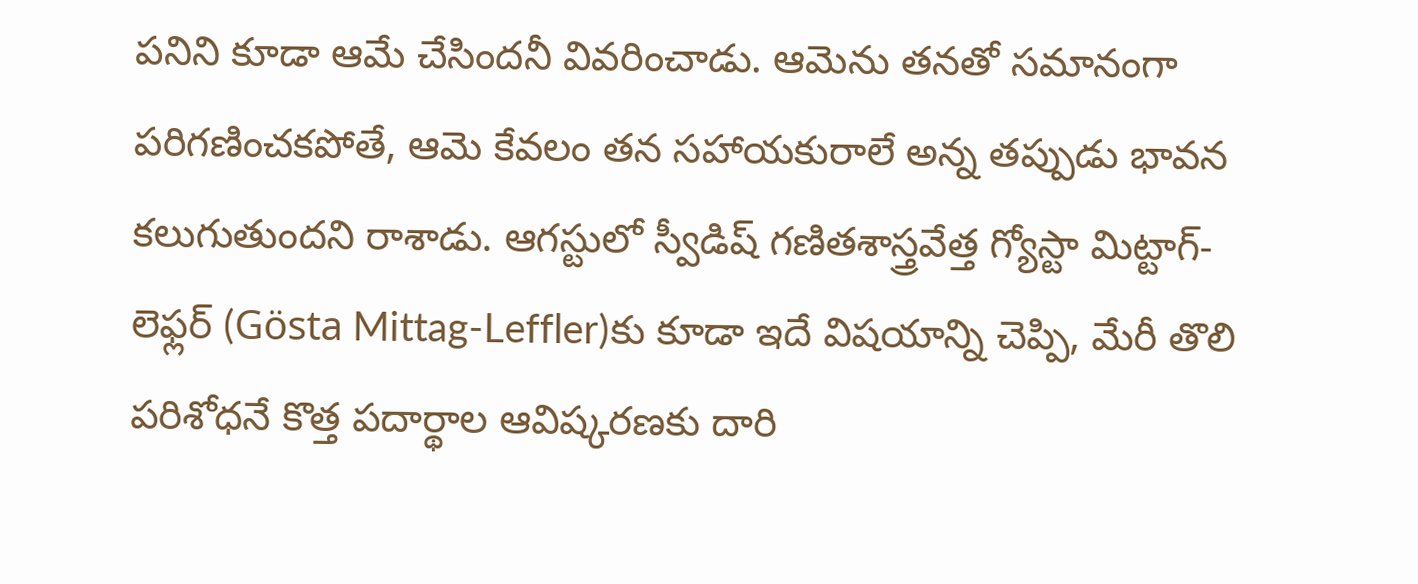పనిని కూడా ఆమే చేసిందనీ వివరించాడు. ఆమెను తనతో సమానంగా పరిగణించకపోతే, ఆమె కేవలం తన సహాయకురాలే అన్న తప్పుడు భావన కలుగుతుందని రాశాడు. ఆగస్టులో స్వీడిష్ గణితశాస్త్రవేత్త గ్యోస్టా మిట్టాగ్-లెఫ్లర్ (Gösta Mittag-Leffler)కు కూడా ఇదే విషయాన్ని చెప్పి, మేరీ తొలి పరిశోధనే కొత్త పదార్థాల ఆవిష్కరణకు దారి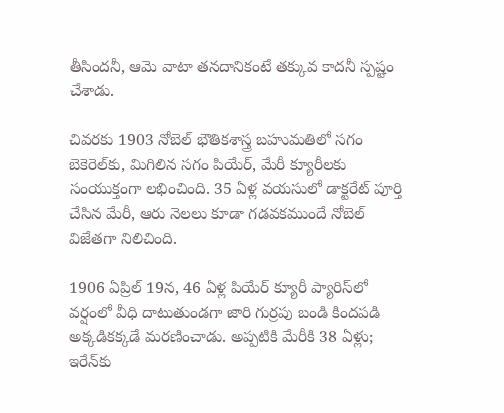తీసిందనీ, ఆమె వాటా తనదానికంటే తక్కువ కాదనీ స్పష్టం చేశాడు.

చివరకు 1903 నోబెల్ భౌతికశాస్త్ర బహుమతిలో సగం బెకెరెల్‌కు, మిగిలిన సగం పియేర్, మేరీ క్యూరీలకు సంయుక్తంగా లభించింది. 35 ఏళ్ల వయసులో డాక్టరేట్ పూర్తి చేసిన మేరీ, ఆరు నెలలు కూడా గడవకముందే నోబెల్ విజేతగా నిలిచింది.

1906 ఏప్రిల్ 19న, 46 ఏళ్ల పియేర్ క్యూరీ ప్యారిస్‌లో వర్షంలో వీధి దాటుతుండగా జారి గుర్రపు బండి కిందపడి అక్కడికక్కడే మరణించాడు. అప్పటికి మేరీకి 38 ఏళ్లు; ఇరేన్‌కు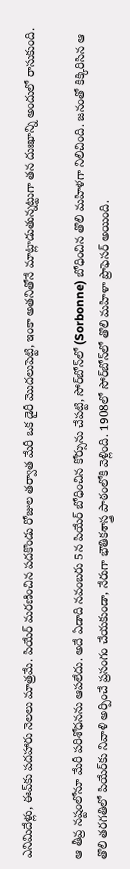ఎనిమిదేళ్లు, ఈవ్‌కు పదహారు నెలలు మాత్రమే. పియేర్ మరణించిన పదకొండు రోజుల తర్వాత మేరీ ఒక డైరీ మొదలుపెట్టి, ఇంకా అతనితోనే మాట్లాడుతున్నట్టుగా తన దుఃఖాన్ని అందులో రాసుకుంది.

ఆ తీవ్ర నష్టంలోనూ మేరీ పరిశోధనను ఆపలేదు. అదే ఏడాది నవంబరు 5న పియేర్ బోధించిన కోర్సును చేపట్టి, సోర్‌బోన్‌లో (Sorbonne) బోధించిన తొలి మహిళగా నిలిచింది. జనంతో కిక్కిరిసిన ఆ తొలి తరగతిలో పియేర్‌కు నివాళి అర్పించే ప్రసంగం చేయకుండా, నేరుగా భౌతికశాస్త్ర పాఠంలోకి వెళ్లింది. 1908లో సోర్‌బోన్‌లో తొలి మహిళా ప్రొఫెసర్ అయింది.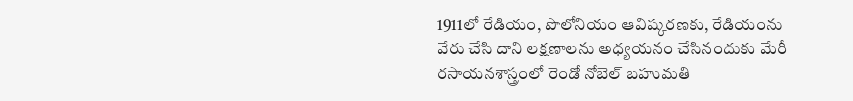1911లో రేడియం, పొలోనియం ఆవిష్కరణకు, రేడియంను వేరు చేసి దాని లక్షణాలను అధ్యయనం చేసినందుకు మేరీ రసాయనశాస్త్రంలో రెండో నోబెల్ బహుమతి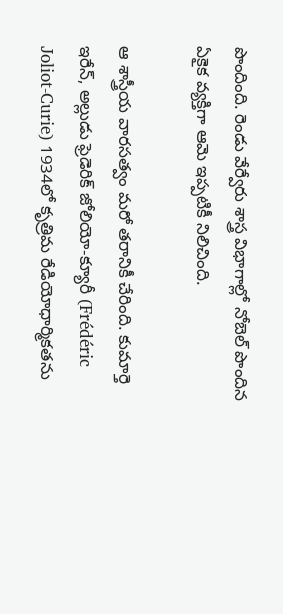పొందింది. రెండు వేర్వేరు శాస్త్ర విభాగాల్లో నోబెల్ పొందిన ఏకైక వ్యక్తిగా ఆమె ఇప్పటికీ నిలిచింది.

ఆ శాస్త్రీయ వారసత్వం మరో తరానికీ చేరింది. కుమార్తె ఇరేన్, అల్లుడు ఫ్రెడెరిక్ జోలియో-క్యూరీ (Frédéric Joliot-Curie) 1934లో కృత్రిమ రేడియోధార్మికతను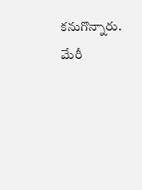కనుగొన్నారు. మేరీ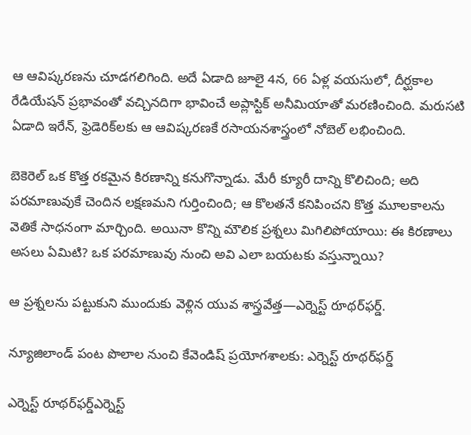ఆ ఆవిష్కరణను చూడగలిగింది. అదే ఏడాది జూలై 4న, 66 ఏళ్ల వయసులో, దీర్ఘకాల రేడియేషన్ ప్రభావంతో వచ్చినదిగా భావించే అప్లాస్టిక్ అనీమియాతో మరణించింది. మరుసటి ఏడాది ఇరేన్, ఫ్రెడెరిక్‌లకు ఆ ఆవిష్కరణకే రసాయనశాస్త్రంలో నోబెల్ లభించింది.

బెకెరెల్ ఒక కొత్త రకమైన కిరణాన్ని కనుగొన్నాడు. మేరీ క్యూరీ దాన్ని కొలిచింది; అది పరమాణువుకే చెందిన లక్షణమని గుర్తించింది; ఆ కొలతనే కనిపించని కొత్త మూలకాలను వెతికే సాధనంగా మార్చింది. అయినా కొన్ని మౌలిక ప్రశ్నలు మిగిలిపోయాయి: ఈ కిరణాలు అసలు ఏమిటి? ఒక పరమాణువు నుంచి అవి ఎలా బయటకు వస్తున్నాయి?

ఆ ప్రశ్నలను పట్టుకుని ముందుకు వెళ్లిన యువ శాస్త్రవేత్త—ఎర్నెస్ట్ రూథర్‌ఫర్డ్.

న్యూజిలాండ్ పంట పొలాల నుంచి కేవెండిష్ ప్రయోగశాలకు: ఎర్నెస్ట్ రూథర్‌ఫర్డ్

ఎర్నెస్ట్ రూథర్‌ఫర్డ్ఎర్నెస్ట్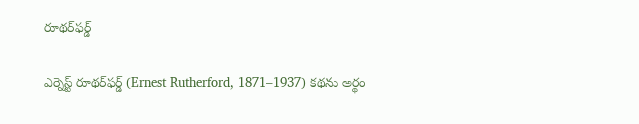రూథర్‌ఫర్డ్

ఎర్నెస్ట్ రూథర్‌ఫర్డ్ (Ernest Rutherford, 1871–1937) కథను అర్థం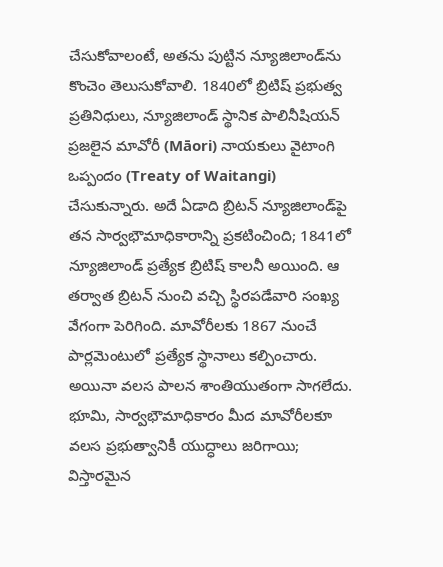చేసుకోవాలంటే, అతను పుట్టిన న్యూజిలాండ్‌ను కొంచెం తెలుసుకోవాలి. 1840లో బ్రిటిష్ ప్రభుత్వ ప్రతినిధులు, న్యూజిలాండ్‌ స్థానిక పాలినీషియన్ ప్రజలైన మావోరీ (Māori) నాయకులు వైటాంగి ఒప్పందం (Treaty of Waitangi) చేసుకున్నారు. అదే ఏడాది బ్రిటన్ న్యూజిలాండ్‌పై తన సార్వభౌమాధికారాన్ని ప్రకటించింది; 1841లో న్యూజిలాండ్ ప్రత్యేక బ్రిటిష్ కాలనీ అయింది. ఆ తర్వాత బ్రిటన్ నుంచి వచ్చి స్థిరపడేవారి సంఖ్య వేగంగా పెరిగింది. మావోరీలకు 1867 నుంచే పార్లమెంటులో ప్రత్యేక స్థానాలు కల్పించారు. అయినా వలస పాలన శాంతియుతంగా సాగలేదు. భూమి, సార్వభౌమాధికారం మీద మావోరీలకూ వలస ప్రభుత్వానికీ యుద్ధాలు జరిగాయి; విస్తారమైన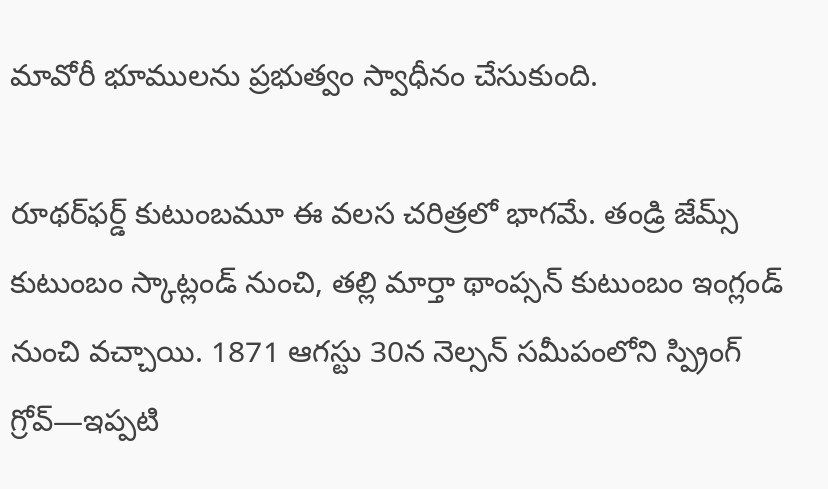మావోరీ భూములను ప్రభుత్వం స్వాధీనం చేసుకుంది.

రూథర్‌ఫర్డ్ కుటుంబమూ ఈ వలస చరిత్రలో భాగమే. తండ్రి జేమ్స్ కుటుంబం స్కాట్లండ్ నుంచి, తల్లి మార్తా థాంప్సన్ కుటుంబం ఇంగ్లండ్ నుంచి వచ్చాయి. 1871 ఆగస్టు 30న నెల్సన్ సమీపంలోని స్ప్రింగ్ గ్రోవ్—ఇప్పటి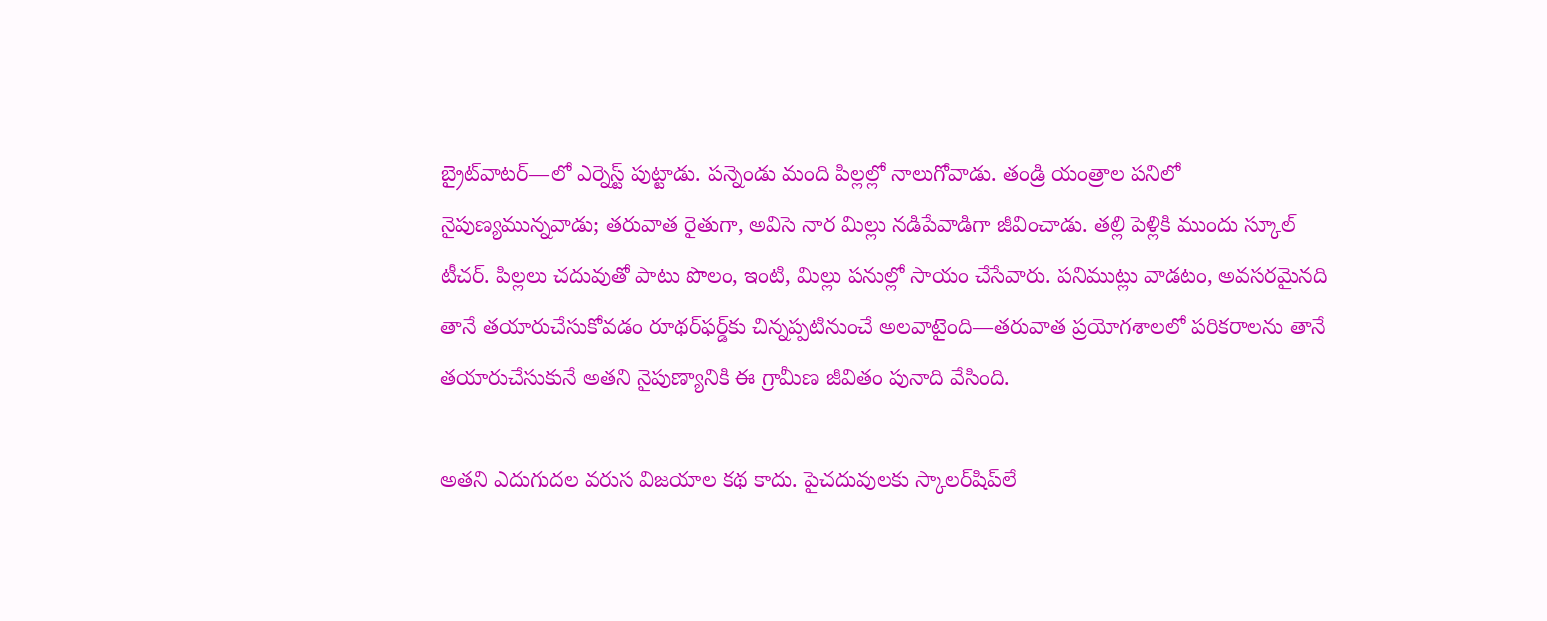బ్రైట్‌వాటర్—లో ఎర్నెస్ట్ పుట్టాడు. పన్నెండు మంది పిల్లల్లో నాలుగోవాడు. తండ్రి యంత్రాల పనిలో నైపుణ్యమున్నవాడు; తరువాత రైతుగా, అవిసె నార మిల్లు నడిపేవాడిగా జీవించాడు. తల్లి పెళ్లికి ముందు స్కూల్ టీచర్. పిల్లలు చదువుతో పాటు పొలం, ఇంటి, మిల్లు పనుల్లో సాయం చేసేవారు. పనిముట్లు వాడటం, అవసరమైనది తానే తయారుచేసుకోవడం రూథర్‌ఫర్డ్‌కు చిన్నప్పటినుంచే అలవాటైంది—తరువాత ప్రయోగశాలలో పరికరాలను తానే తయారుచేసుకునే అతని నైపుణ్యానికి ఈ గ్రామీణ జీవితం పునాది వేసింది.

అతని ఎదుగుదల వరుస విజయాల కథ కాదు. పైచదువులకు స్కాలర్‌షిప్‌లే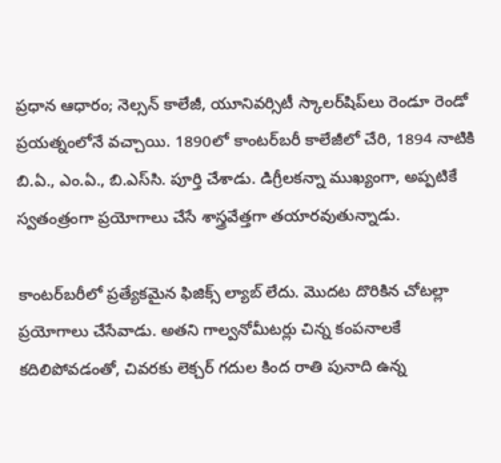ప్రధాన ఆధారం; నెల్సన్ కాలేజీ, యూనివర్సిటీ స్కాలర్‌షిప్‌లు రెండూ రెండో ప్రయత్నంలోనే వచ్చాయి. 1890లో కాంటర్‌బరీ కాలేజీలో చేరి, 1894 నాటికి బి.ఏ., ఎం.ఏ., బి.ఎస్‌సి. పూర్తి చేశాడు. డిగ్రీలకన్నా ముఖ్యంగా, అప్పటికే స్వతంత్రంగా ప్రయోగాలు చేసే శాస్త్రవేత్తగా తయారవుతున్నాడు.

కాంటర్‌బరీలో ప్రత్యేకమైన ఫిజిక్స్ ల్యాబ్ లేదు. మొదట దొరికిన చోటల్లా ప్రయోగాలు చేసేవాడు. అతని గాల్వనోమీటర్లు చిన్న కంపనాలకే కదిలిపోవడంతో, చివరకు లెక్చర్ గదుల కింద రాతి పునాది ఉన్న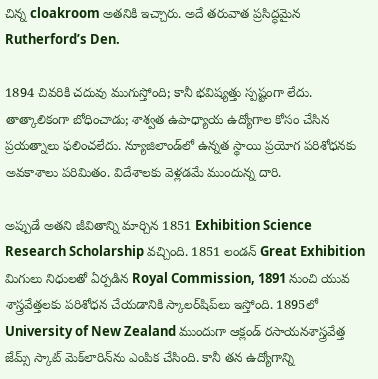చిన్న cloakroom అతనికి ఇచ్చారు. అదే తరువాత ప్రసిద్ధమైన Rutherford’s Den.

1894 చివరికి చదువు ముగుస్తోంది; కానీ భవిష్యత్తు స్పష్టంగా లేదు. తాత్కాలికంగా బోధించాడు; శాశ్వత ఉపాధ్యాయ ఉద్యోగాల కోసం చేసిన ప్రయత్నాలు ఫలించలేదు. న్యూజిలాండ్‌లో ఉన్నత స్థాయి ప్రయోగ పరిశోధనకు అవకాశాలు పరిమితం. విదేశాలకు వెళ్లడమే ముందున్న దారి.

అప్పుడే అతని జీవితాన్ని మార్చిన 1851 Exhibition Science Research Scholarship వచ్చింది. 1851 లండన్ Great Exhibition మిగులు నిధులతో ఏర్పడిన Royal Commission, 1891 నుంచి యువ శాస్త్రవేత్తలకు పరిశోధన చేయడానికి స్కాలర్‌షిప్‌లు ఇస్తోంది. 1895లో University of New Zealand ముందుగా ఆక్లండ్ రసాయనశాస్త్రవేత్త జేమ్స్ స్కాట్ మెక్‌లారిన్‌ను ఎంపిక చేసింది. కానీ తన ఉద్యోగాన్ని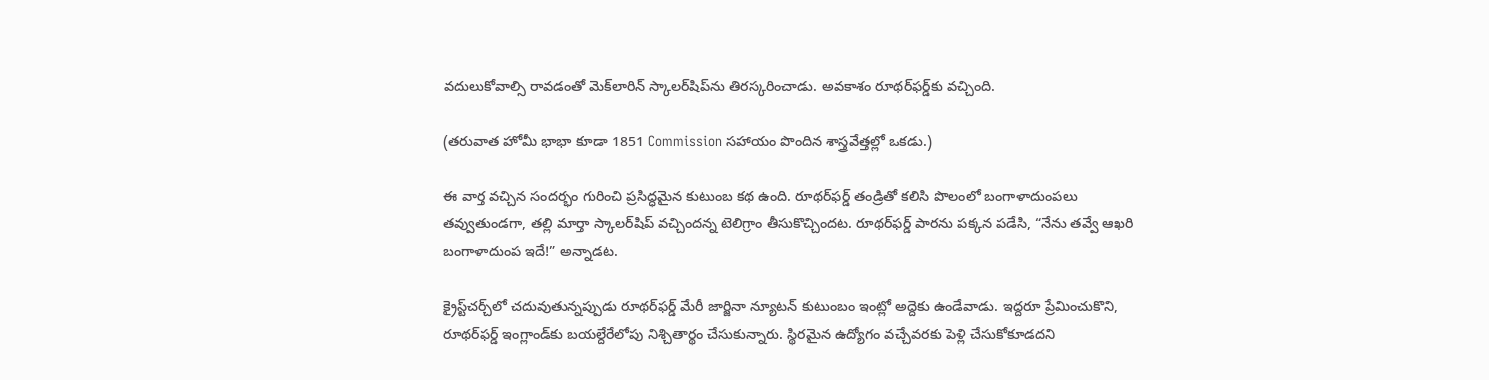వదులుకోవాల్సి రావడంతో మెక్‌లారిన్ స్కాలర్‌షిప్‌ను తిరస్కరించాడు. అవకాశం రూథర్‌ఫర్డ్‌కు వచ్చింది.

(తరువాత హోమీ భాభా కూడా 1851 Commission సహాయం పొందిన శాస్త్రవేత్తల్లో ఒకడు.)

ఈ వార్త వచ్చిన సందర్భం గురించి ప్రసిద్ధమైన కుటుంబ కథ ఉంది. రూథర్‌ఫర్డ్ తండ్రితో కలిసి పొలంలో బంగాళాదుంపలు తవ్వుతుండగా, తల్లి మార్తా స్కాలర్‌షిప్ వచ్చిందన్న టెలిగ్రాం తీసుకొచ్చిందట. రూథర్‌ఫర్డ్ పారను పక్కన పడేసి, “నేను తవ్వే ఆఖరి బంగాళాదుంప ఇదే!” అన్నాడట.

క్రైస్ట్‌చర్చ్‌లో చదువుతున్నప్పుడు రూథర్‌ఫర్డ్ మేరీ జార్జినా న్యూటన్ కుటుంబం ఇంట్లో అద్దెకు ఉండేవాడు. ఇద్దరూ ప్రేమించుకొని, రూథర్‌ఫర్డ్ ఇంగ్లాండ్‌కు బయల్దేరేలోపు నిశ్చితార్థం చేసుకున్నారు. స్థిరమైన ఉద్యోగం వచ్చేవరకు పెళ్లి చేసుకోకూడదని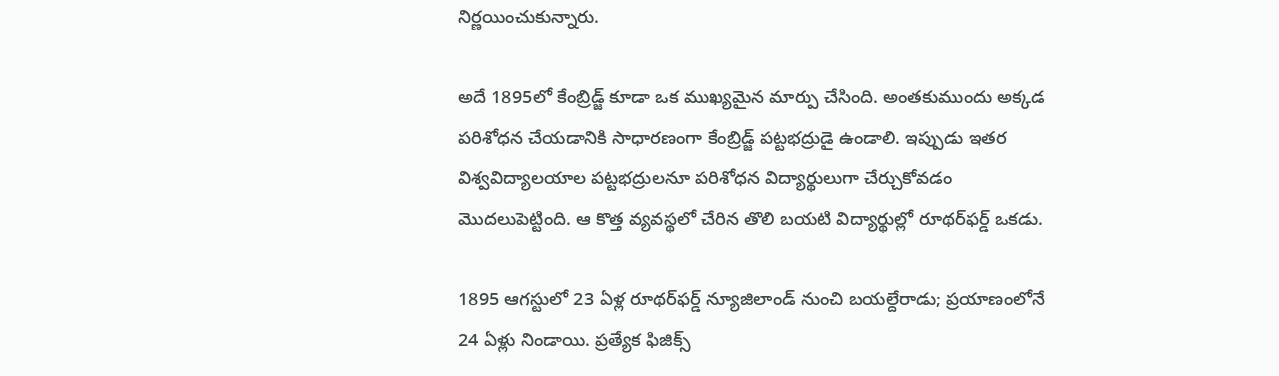నిర్ణయించుకున్నారు.

అదే 1895లో కేంబ్రిడ్జ్ కూడా ఒక ముఖ్యమైన మార్పు చేసింది. అంతకుముందు అక్కడ పరిశోధన చేయడానికి సాధారణంగా కేంబ్రిడ్జ్ పట్టభద్రుడై ఉండాలి. ఇప్పుడు ఇతర విశ్వవిద్యాలయాల పట్టభద్రులనూ పరిశోధన విద్యార్థులుగా చేర్చుకోవడం మొదలుపెట్టింది. ఆ కొత్త వ్యవస్థలో చేరిన తొలి బయటి విద్యార్థుల్లో రూథర్‌ఫర్డ్ ఒకడు.

1895 ఆగస్టులో 23 ఏళ్ల రూథర్‌ఫర్డ్ న్యూజిలాండ్ నుంచి బయల్దేరాడు; ప్రయాణంలోనే 24 ఏళ్లు నిండాయి. ప్రత్యేక ఫిజిక్స్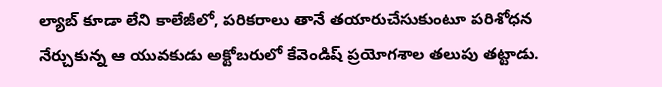ల్యాబ్ కూడా లేని కాలేజీలో, పరికరాలు తానే తయారుచేసుకుంటూ పరిశోధన నేర్చుకున్న ఆ యువకుడు అక్టోబరులో కేవెండిష్ ప్రయోగశాల తలుపు తట్టాడు.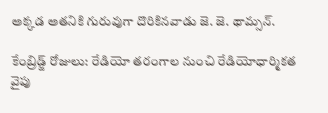అక్కడ అతనికి గురువుగా దొరికినవాడు జె. జె. థామ్సన్.

కేంబ్రిడ్జ్ రోజులు: రేడియో తరంగాల నుంచి రేడియోధార్మికత వైపు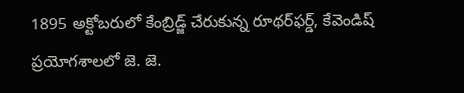1895 అక్టోబరులో కేంబ్రిడ్జ్ చేరుకున్న రూథర్‌ఫర్డ్, కేవెండిష్ ప్రయోగశాలలో జె. జె.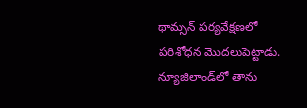థామ్సన్ పర్యవేక్షణలో పరిశోధన మొదలుపెట్టాడు. న్యూజిలాండ్‌లో తాను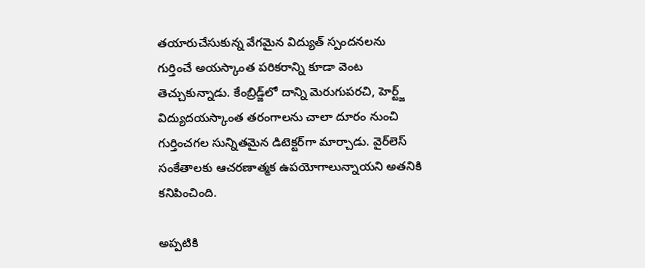తయారుచేసుకున్న వేగమైన విద్యుత్ స్పందనలను గుర్తించే అయస్కాంత పరికరాన్ని కూడా వెంట తెచ్చుకున్నాడు. కేంబ్రిడ్జ్‌లో దాన్ని మెరుగుపరచి, హెర్ట్జ్ విద్యుదయస్కాంత తరంగాలను చాలా దూరం నుంచి గుర్తించగల సున్నితమైన డిటెక్టర్‌గా మార్చాడు. వైర్‌లెస్ సంకేతాలకు ఆచరణాత్మక ఉపయోగాలున్నాయని అతనికి కనిపించింది.

అప్పటికి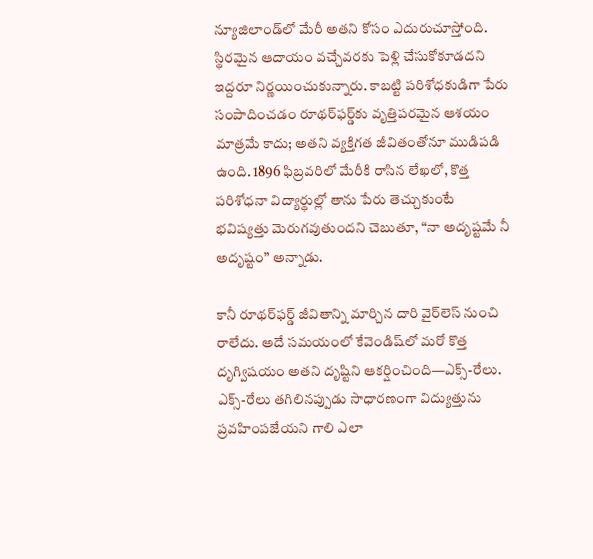న్యూజిలాండ్‌లో మేరీ అతని కోసం ఎదురుచూస్తోంది. స్థిరమైన ఆదాయం వచ్చేవరకు పెళ్లి చేసుకోకూడదని ఇద్దరూ నిర్ణయించుకున్నారు. కాబట్టి పరిశోధకుడిగా పేరు సంపాదించడం రూథర్‌ఫర్డ్‌కు వృత్తిపరమైన ఆశయం మాత్రమే కాదు; అతని వ్యక్తిగత జీవితంతోనూ ముడిపడి ఉంది. 1896 ఫిబ్రవరిలో మేరీకి రాసిన లేఖలో, కొత్త పరిశోధనా విద్యార్థుల్లో తాను పేరు తెచ్చుకుంటే భవిష్యత్తు మెరుగవుతుందని చెబుతూ, “నా అదృష్టమే నీ అదృష్టం” అన్నాడు.

కానీ రూథర్‌ఫర్డ్ జీవితాన్ని మార్చిన దారి వైర్‌లెస్ నుంచి రాలేదు. అదే సమయంలో కేవెండిష్‌లో మరో కొత్త దృగ్విషయం అతని దృష్టిని ఆకర్షించింది—ఎక్స్-రేలు. ఎక్స్-రేలు తగిలినప్పుడు సాధారణంగా విద్యుత్తును ప్రవహింపజేయని గాలి ఎలా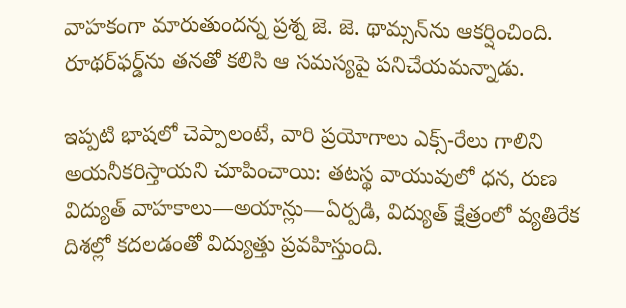వాహకంగా మారుతుందన్న ప్రశ్న జె. జె. థామ్సన్‌ను ఆకర్షించింది. రూథర్‌ఫర్డ్‌ను తనతో కలిసి ఆ సమస్యపై పనిచేయమన్నాడు.

ఇప్పటి భాషలో చెప్పాలంటే, వారి ప్రయోగాలు ఎక్స్-రేలు గాలిని అయనీకరిస్తాయని చూపించాయి: తటస్థ వాయువులో ధన, రుణ విద్యుత్ వాహకాలు—అయాన్లు—ఏర్పడి, విద్యుత్ క్షేత్రంలో వ్యతిరేక దిశల్లో కదలడంతో విద్యుత్తు ప్రవహిస్తుంది.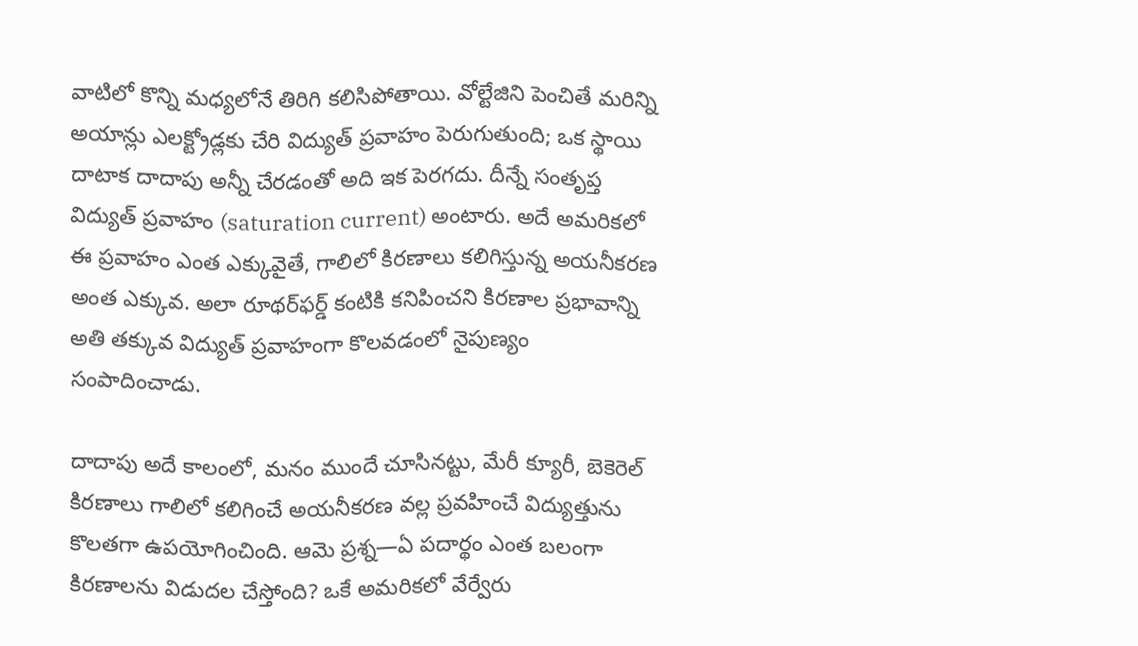వాటిలో కొన్ని మధ్యలోనే తిరిగి కలిసిపోతాయి. వోల్టేజిని పెంచితే మరిన్ని అయాన్లు ఎలక్ట్రోడ్లకు చేరి విద్యుత్ ప్రవాహం పెరుగుతుంది; ఒక స్థాయి దాటాక దాదాపు అన్నీ చేరడంతో అది ఇక పెరగదు. దీన్నే సంతృప్త విద్యుత్ ప్రవాహం (saturation current) అంటారు. అదే అమరికలో ఈ ప్రవాహం ఎంత ఎక్కువైతే, గాలిలో కిరణాలు కలిగిస్తున్న అయనీకరణ అంత ఎక్కువ. అలా రూథర్‌ఫర్డ్ కంటికి కనిపించని కిరణాల ప్రభావాన్ని అతి తక్కువ విద్యుత్ ప్రవాహంగా కొలవడంలో నైపుణ్యం సంపాదించాడు.

దాదాపు అదే కాలంలో, మనం ముందే చూసినట్టు, మేరీ క్యూరీ, బెకెరెల్ కిరణాలు గాలిలో కలిగించే అయనీకరణ వల్ల ప్రవహించే విద్యుత్తును కొలతగా ఉపయోగించింది. ఆమె ప్రశ్న—ఏ పదార్థం ఎంత బలంగా కిరణాలను విడుదల చేస్తోంది? ఒకే అమరికలో వేర్వేరు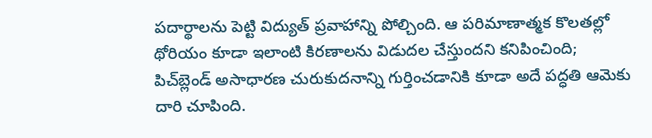పదార్థాలను పెట్టి విద్యుత్ ప్రవాహాన్ని పోల్చింది. ఆ పరిమాణాత్మక కొలతల్లో థోరియం కూడా ఇలాంటి కిరణాలను విడుదల చేస్తుందని కనిపించింది; పిచ్‌బ్లెండ్ అసాధారణ చురుకుదనాన్ని గుర్తించడానికి కూడా అదే పద్ధతి ఆమెకు దారి చూపింది.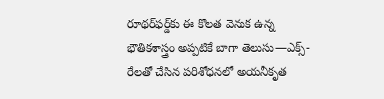రూథర్‌ఫర్డ్‌కు ఈ కొలత వెనుక ఉన్న భౌతికశాస్త్రం అప్పటికే బాగా తెలుసు—ఎక్స్-రేలతో చేసిన పరిశోధనలో అయనీకృత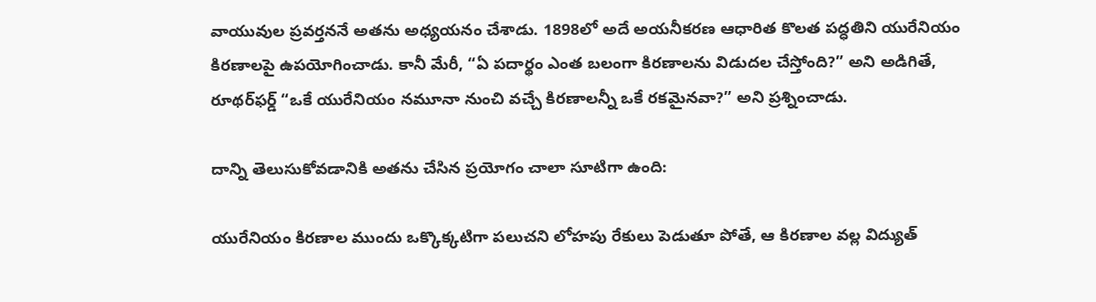వాయువుల ప్రవర్తననే అతను అధ్యయనం చేశాడు. 1898లో అదే అయనీకరణ ఆధారిత కొలత పద్ధతిని యురేనియం కిరణాలపై ఉపయోగించాడు. కానీ మేరీ, “ఏ పదార్థం ఎంత బలంగా కిరణాలను విడుదల చేస్తోంది?” అని అడిగితే, రూథర్‌ఫర్డ్ “ఒకే యురేనియం నమూనా నుంచి వచ్చే కిరణాలన్నీ ఒకే రకమైనవా?” అని ప్రశ్నించాడు.

దాన్ని తెలుసుకోవడానికి అతను చేసిన ప్రయోగం చాలా సూటిగా ఉంది:

యురేనియం కిరణాల ముందు ఒక్కొక్కటిగా పలుచని లోహపు రేకులు పెడుతూ పోతే, ఆ కిరణాల వల్ల విద్యుత్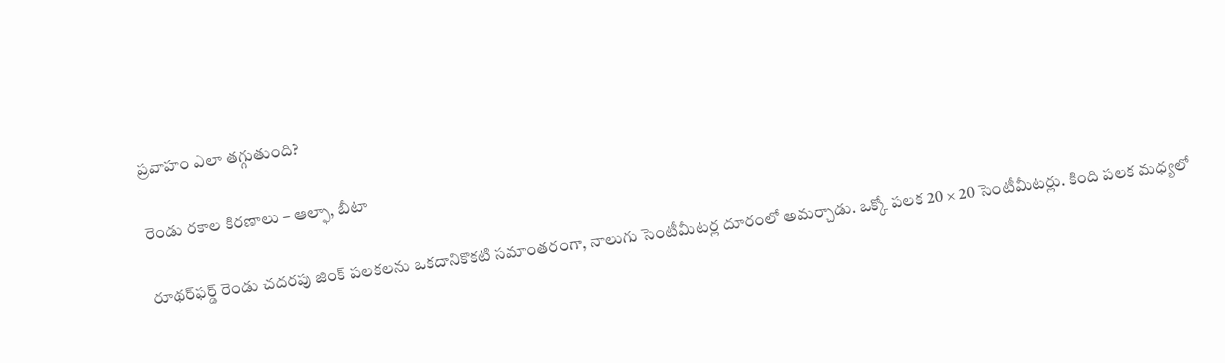ప్రవాహం ఎలా తగ్గుతుంది?

రెండు రకాల కిరణాలు – ఆల్ఫా, బీటా

రూథర్‌ఫర్డ్ రెండు చదరపు జింక్ పలకలను ఒకదానికొకటి సమాంతరంగా, నాలుగు సెంటీమీటర్ల దూరంలో అమర్చాడు. ఒక్కో పలక 20 × 20 సెంటీమీటర్లు. కింది పలక మధ్యలో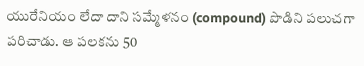యురేనియం లేదా దాని సమ్మేళనం (compound) పొడిని పలుచగా పరిచాడు. ఆ పలకను 50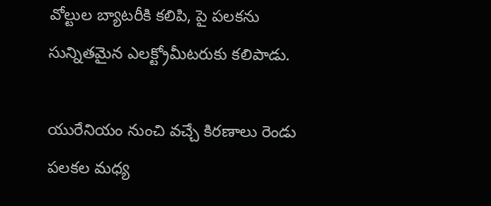వోల్టుల బ్యాటరీకి కలిపి, పై పలకను సున్నితమైన ఎలక్ట్రోమీటరుకు కలిపాడు.

యురేనియం నుంచి వచ్చే కిరణాలు రెండు పలకల మధ్య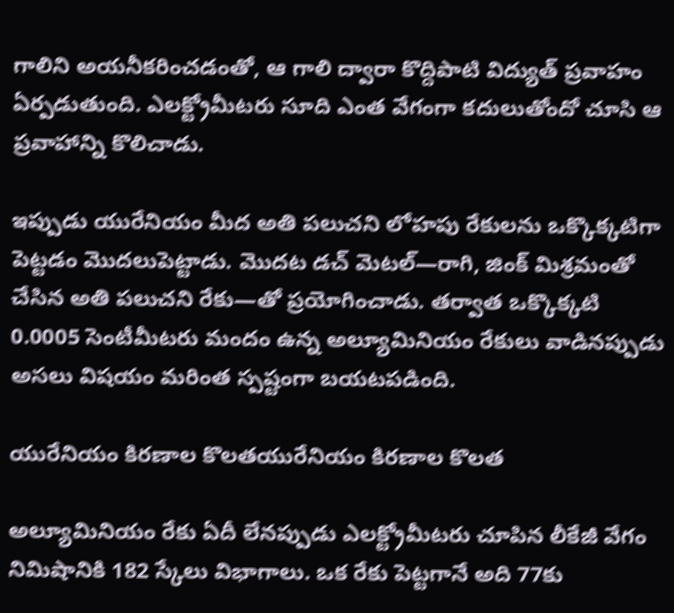గాలిని అయనీకరించడంతో, ఆ గాలి ద్వారా కొద్దిపాటి విద్యుత్ ప్రవాహం ఏర్పడుతుంది. ఎలక్ట్రోమీటరు సూది ఎంత వేగంగా కదులుతోందో చూసి ఆ ప్రవాహాన్ని కొలిచాడు.

ఇప్పుడు యురేనియం మీద అతి పలుచని లోహపు రేకులను ఒక్కొక్కటిగా పెట్టడం మొదలుపెట్టాడు. మొదట డచ్ మెటల్—రాగి, జింక్ మిశ్రమంతో చేసిన అతి పలుచని రేకు—తో ప్రయోగించాడు. తర్వాత ఒక్కొక్కటి 0.0005 సెంటీమీటరు మందం ఉన్న అల్యూమినియం రేకులు వాడినప్పుడు అసలు విషయం మరింత స్పష్టంగా బయటపడింది.

యురేనియం కిరణాల కొలతయురేనియం కిరణాల కొలత

అల్యూమినియం రేకు ఏదీ లేనప్పుడు ఎలక్ట్రోమీటరు చూపిన లీకేజీ వేగం నిమిషానికి 182 స్కేలు విభాగాలు. ఒక రేకు పెట్టగానే అది 77కు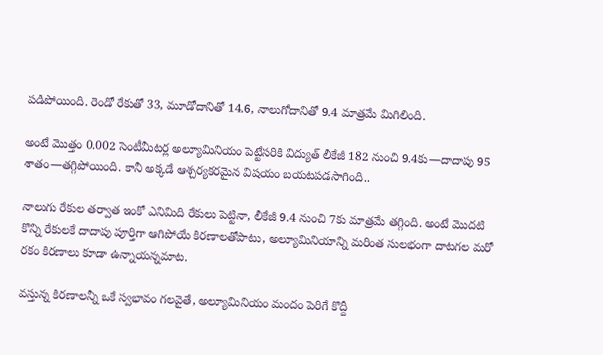పడిపోయింది. రెండో రేకుతో 33, మూడోదానితో 14.6, నాలుగోదానితో 9.4 మాత్రమే మిగిలింది.

అంటే మొత్తం 0.002 సెంటీమీటర్ల అల్యూమినియం పెట్టేసరికి విద్యుత్ లీకేజీ 182 నుంచి 9.4కు—దాదాపు 95 శాతం—తగ్గిపోయింది. కానీ అక్కడే ఆశ్చర్యకరమైన విషయం బయటపడసాగింది..

నాలుగు రేకుల తర్వాత ఇంకో ఎనిమిది రేకులు పెట్టినా, లీకేజీ 9.4 నుంచి 7కు మాత్రమే తగ్గింది. అంటే మొదటి కొన్ని రేకులకే దాదాపు పూర్తిగా ఆగిపోయే కిరణాలతోపాటు, అల్యూమినియాన్ని మరింత సులభంగా దాటగల మరో రకం కిరణాలు కూడా ఉన్నాయన్నమాట.

వస్తున్న కిరణాలన్నీ ఒకే స్వభావం గలవైతే, అల్యూమినియం మందం పెరిగే కొద్దీ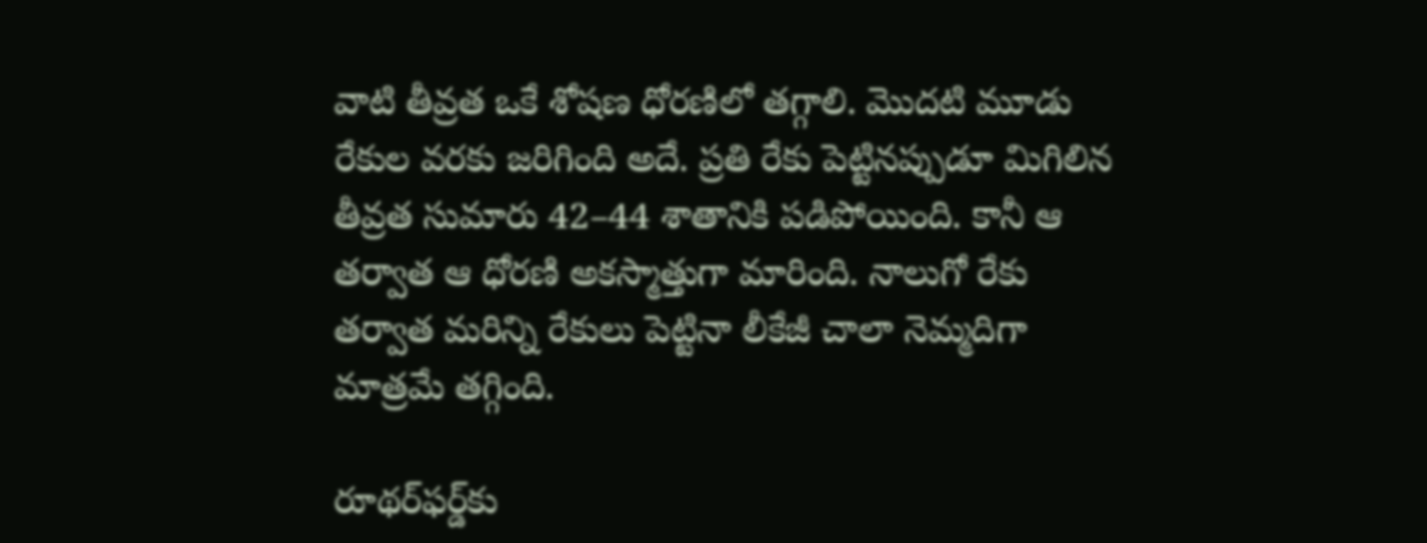వాటి తీవ్రత ఒకే శోషణ ధోరణిలో తగ్గాలి. మొదటి మూడు రేకుల వరకు జరిగింది అదే. ప్రతి రేకు పెట్టినప్పుడూ మిగిలిన తీవ్రత సుమారు 42–44 శాతానికి పడిపోయింది. కానీ ఆ తర్వాత ఆ ధోరణి అకస్మాత్తుగా మారింది. నాలుగో రేకు తర్వాత మరిన్ని రేకులు పెట్టినా లీకేజీ చాలా నెమ్మదిగా మాత్రమే తగ్గింది.

రూథర్‌ఫర్డ్‌కు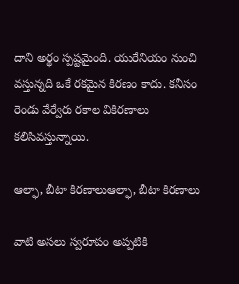దాని అర్థం స్పష్టమైంది. యురేనియం నుంచి వస్తున్నది ఒకే రకమైన కిరణం కాదు. కనీసం రెండు వేర్వేరు రకాల వికిరణాలు కలిసివస్తున్నాయి.

ఆల్ఫా, బీటా కిరణాలుఆల్ఫా, బీటా కిరణాలు

వాటి అసలు స్వరూపం అప్పటికి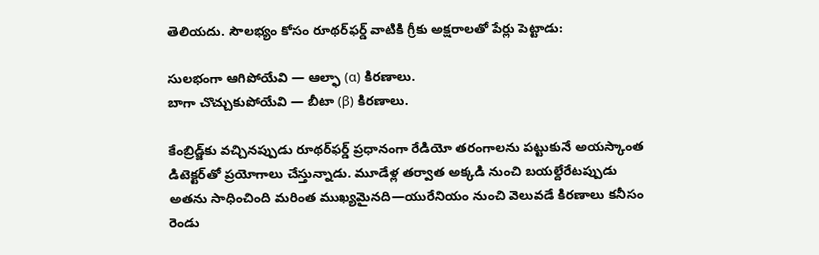తెలియదు. సౌలభ్యం కోసం రూథర్‌ఫర్డ్ వాటికి గ్రీకు అక్షరాలతో పేర్లు పెట్టాడు:

సులభంగా ఆగిపోయేవి — ఆల్ఫా (α) కిరణాలు.
బాగా చొచ్చుకుపోయేవి — బీటా (β) కిరణాలు.

కేంబ్రిడ్జ్‌కు వచ్చినప్పుడు రూథర్‌ఫర్డ్ ప్రధానంగా రేడియో తరంగాలను పట్టుకునే అయస్కాంత డిటెక్టర్‌తో ప్రయోగాలు చేస్తున్నాడు. మూడేళ్ల తర్వాత అక్కడి నుంచి బయల్దేరేటప్పుడు అతను సాధించింది మరింత ముఖ్యమైనది—యురేనియం నుంచి వెలువడే కిరణాలు కనీసం రెండు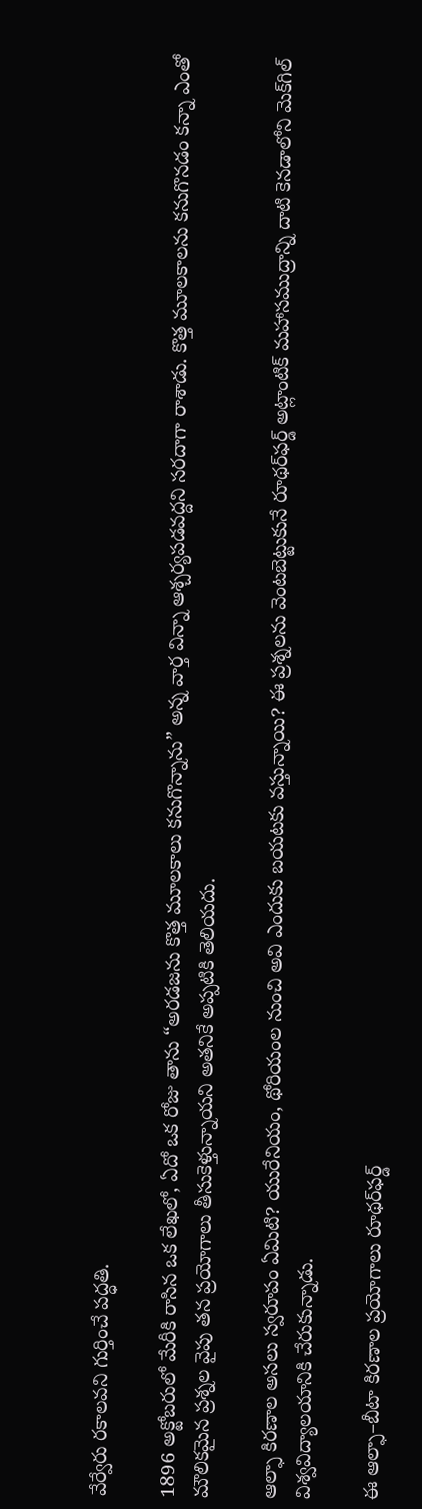వేర్వేరు రకాలవని గుర్తించే పద్ధతి.

1896 అక్టోబరులో మేరీకి రాసిన ఒక లేఖలో, ఏదో ఒక రోజు తాను “అరడజను కొత్త మూలకాలు కనుగొన్నాను” అన్న వార్త విన్నా ఆశ్చర్యపడవద్దని సరదాగా రాశాడు. కొత్త మూలకాలను కనుగొనడం కన్నా ఎంతో మౌలికమైన ప్రశ్నల వైపు తన ప్రయోగాలు తీసుకెళ్తున్నాయని అతనికే అప్పటికి తెలియదు.

ఆల్ఫా కిరణాల అసలు స్వరూపం ఏమిటి? యురేనియం, థోరియంల నుంచి అవి ఎందుకు బయటకు వస్తున్నాయి? ఈ ప్రశ్నలను వెంటబెట్టుకునే రూథర్‌ఫర్డ్ అట్లాంటిక్ మహాసముద్రాన్ని దాటి కెనడాలోని మెక్‌గిల్ విశ్వవిద్యాలయానికి చేరుకున్నాడు.

ఈ ఆల్ఫా–బీటా కిరణాల ప్రయోగాలు రూథర్‌ఫర్డ్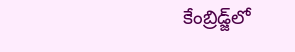కేంబ్రిడ్జ్‌లో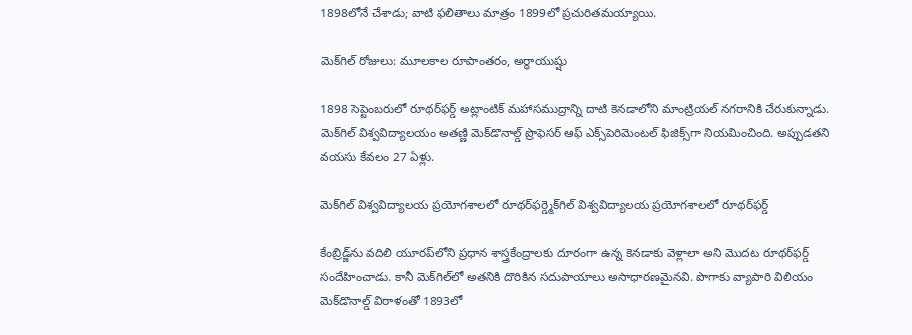1898లోనే చేశాడు; వాటి ఫలితాలు మాత్రం 1899లో ప్రచురితమయ్యాయి.

మెక్‌గిల్ రోజులు: మూలకాల రూపాంతరం, అర్ధాయుష్షు

1898 సెప్టెంబరులో రూథర్‌ఫర్డ్ అట్లాంటిక్ మహాసముద్రాన్ని దాటి కెనడాలోని మాంట్రియల్ నగరానికి చేరుకున్నాడు. మెక్‌గిల్ విశ్వవిద్యాలయం అతణ్ణి మెక్‌డొనాల్డ్ ప్రొఫెసర్ ఆఫ్ ఎక్స్‌పెరిమెంటల్ ఫిజిక్స్‌గా నియమించింది. అప్పుడతని వయసు కేవలం 27 ఏళ్లు.

మెక్‌గిల్ విశ్వవిద్యాలయ ప్రయోగశాలలో రూథర్‌ఫర్డ్మెక్‌గిల్ విశ్వవిద్యాలయ ప్రయోగశాలలో రూథర్‌ఫర్డ్

కేంబ్రిడ్జ్‌ను వదిలి యూరప్‌లోని ప్రధాన శాస్త్రకేంద్రాలకు దూరంగా ఉన్న కెనడాకు వెళ్లాలా అని మొదట రూథర్‌ఫర్డ్ సందేహించాడు. కానీ మెక్‌గిల్‌లో అతనికి దొరికిన సదుపాయాలు అసాధారణమైనవి. పొగాకు వ్యాపారి విలియం మెక్‌డొనాల్డ్ విరాళంతో 1893లో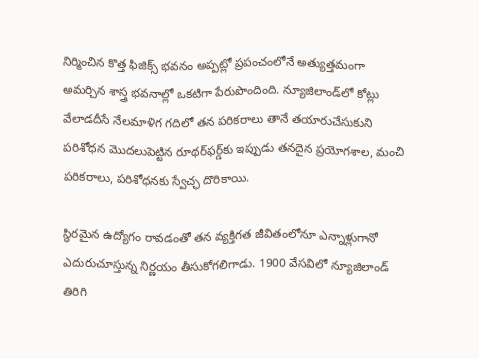నిర్మించిన కొత్త ఫిజిక్స్ భవనం అప్పట్లో ప్రపంచంలోనే అత్యుత్తమంగా అమర్చిన శాస్త్ర భవనాల్లో ఒకటిగా పేరుపొందింది. న్యూజిలాండ్‌లో కోట్లు వేలాడదీసే నేలమాళిగ గదిలో తన పరికరాలు తానే తయారుచేసుకుని పరిశోధన మొదలుపెట్టిన రూథర్‌ఫర్డ్‌కు ఇప్పుడు తనదైన ప్రయోగశాల, మంచి పరికరాలు, పరిశోధనకు స్వేచ్ఛ దొరికాయి.

స్థిరమైన ఉద్యోగం రావడంతో తన వ్యక్తిగత జీవితంలోనూ ఎన్నాళ్లుగానో ఎదురుచూస్తున్న నిర్ణయం తీసుకోగలిగాడు. 1900 వేసవిలో న్యూజిలాండ్ తిరిగి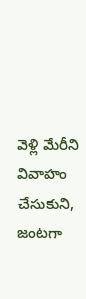వెళ్లి మేరీని వివాహం చేసుకుని, జంటగా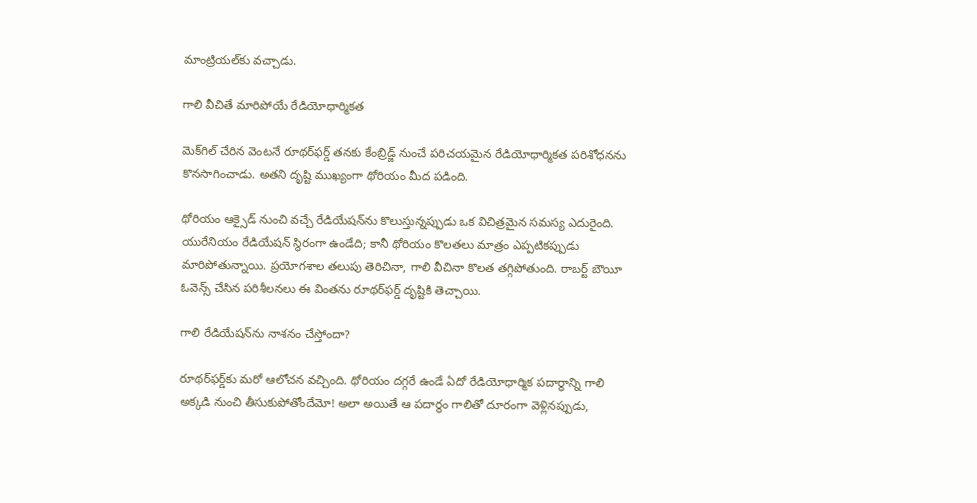మాంట్రియల్‌కు వచ్చాడు.

గాలి వీచితే మారిపోయే రేడియోధార్మికత

మెక్‌గిల్ చేరిన వెంటనే రూథర్‌ఫర్డ్ తనకు కేంబ్రిడ్జ్ నుంచే పరిచయమైన రేడియోధార్మికత పరిశోధనను కొనసాగించాడు. అతని దృష్టి ముఖ్యంగా థోరియం మీద పడింది.

థోరియం ఆక్సైడ్ నుంచి వచ్చే రేడియేషన్‌ను కొలుస్తున్నప్పుడు ఒక విచిత్రమైన సమస్య ఎదురైంది. యురేనియం రేడియేషన్ స్థిరంగా ఉండేది; కానీ థోరియం కొలతలు మాత్రం ఎప్పటికప్పుడు మారిపోతున్నాయి. ప్రయోగశాల తలుపు తెరిచినా, గాలి వీచినా కొలత తగ్గిపోతుంది. రాబర్ట్ బౌయీ ఓవెన్స్ చేసిన పరిశీలనలు ఈ వింతను రూథర్‌ఫర్డ్ దృష్టికి తెచ్చాయి.

గాలి రేడియేషన్‌ను నాశనం చేస్తోందా?

రూథర్‌ఫర్డ్‌కు మరో ఆలోచన వచ్చింది. థోరియం దగ్గరే ఉండే ఏదో రేడియోధార్మిక పదార్థాన్ని గాలి అక్కడి నుంచి తీసుకుపోతోందేమో! అలా అయితే ఆ పదార్థం గాలితో దూరంగా వెళ్లినప్పుడు,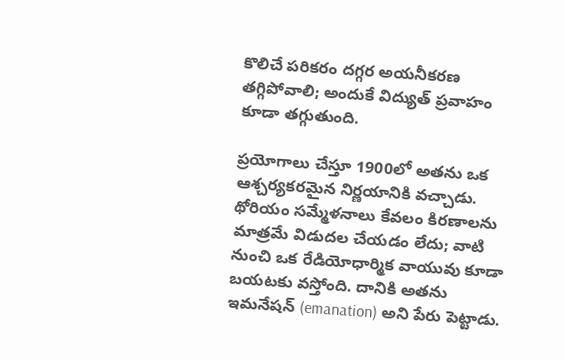కొలిచే పరికరం దగ్గర అయనీకరణ తగ్గిపోవాలి; అందుకే విద్యుత్ ప్రవాహం కూడా తగ్గుతుంది.

ప్రయోగాలు చేస్తూ 1900లో అతను ఒక ఆశ్చర్యకరమైన నిర్ణయానికి వచ్చాడు. థోరియం సమ్మేళనాలు కేవలం కిరణాలను మాత్రమే విడుదల చేయడం లేదు; వాటి నుంచి ఒక రేడియోధార్మిక వాయువు కూడా బయటకు వస్తోంది. దానికి అతను ఇమనేషన్ (emanation) అని పేరు పెట్టాడు.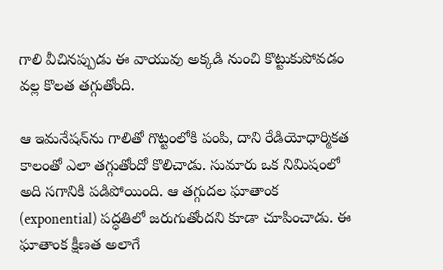గాలి వీచినప్పుడు ఈ వాయువు అక్కడి నుంచి కొట్టుకుపోవడం వల్ల కొలత తగ్గుతోంది.

ఆ ఇమనేషన్‌ను గాలితో గొట్టంలోకి పంపి, దాని రేడియోధార్మికత కాలంతో ఎలా తగ్గుతోందో కొలిచాడు. సుమారు ఒక నిమిషంలో అది సగానికి పడిపోయింది. ఆ తగ్గుదల ఘాతాంక (exponential) పద్ధతిలో జరుగుతోందని కూడా చూపించాడు. ఈ ఘాతాంక క్షీణత అలాగే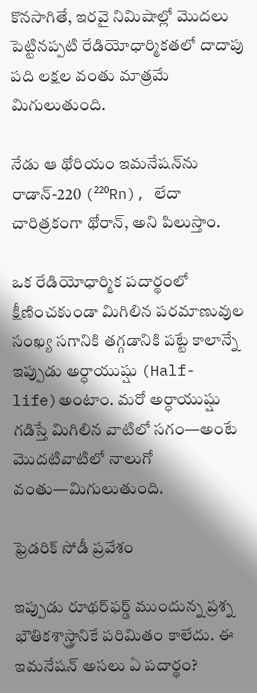కొనసాగితే, ఇరవై నిమిషాల్లో మొదలు పెట్టినప్పటి రేడియోధార్మికతలో దాదాపు పది లక్షల వంతు మాత్రమే మిగులుతుంది.

నేడు ఆ థోరియం ఇమనేషన్‌ను రాడాన్-220 (²²⁰Rn), లేదా చారిత్రకంగా థోరాన్, అని పిలుస్తాం.

ఒక రేడియోధార్మిక పదార్థంలో క్షీణించకుండా మిగిలిన పరమాణువుల సంఖ్య సగానికి తగ్గడానికి పట్టే కాలాన్నే ఇప్పుడు అర్ధాయుష్షు (Half-life)అంటాం. మరో అర్ధాయుష్షు గడిస్తే మిగిలిన వాటిలో సగం—అంటే మొదటివాటిలో నాలుగో వంతు—మిగులుతుంది.

ఫ్రెడరిక్ సోడీ ప్రవేశం

ఇప్పుడు రూథర్‌ఫర్డ్ ముందున్న ప్రశ్న భౌతికశాస్త్రానికే పరిమితం కాలేదు. ఈ ఇమనేషన్ అసలు ఏ పదార్థం?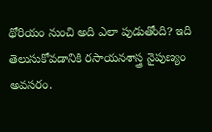థోరియం నుంచి అది ఎలా పుడుతోంది? ఇది తెలుసుకోవడానికి రసాయనశాస్త్ర నైపుణ్యం అవసరం.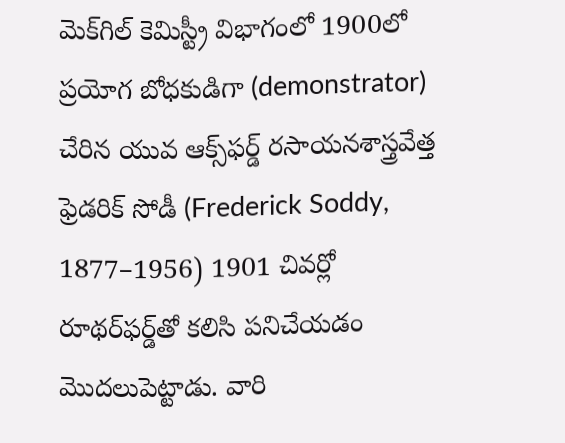మెక్‌గిల్ కెమిస్ట్రీ విభాగంలో 1900లో ప్రయోగ బోధకుడిగా (demonstrator) చేరిన యువ ఆక్స్‌ఫర్డ్ రసాయనశాస్త్రవేత్త ఫ్రెడరిక్ సోడీ (Frederick Soddy, 1877–1956) 1901 చివర్లో రూథర్‌ఫర్డ్‌తో కలిసి పనిచేయడం మొదలుపెట్టాడు. వారి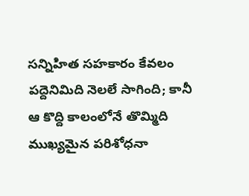సన్నిహిత సహకారం కేవలం పద్దెనిమిది నెలలే సాగింది; కానీ ఆ కొద్ది కాలంలోనే తొమ్మిది ముఖ్యమైన పరిశోధనా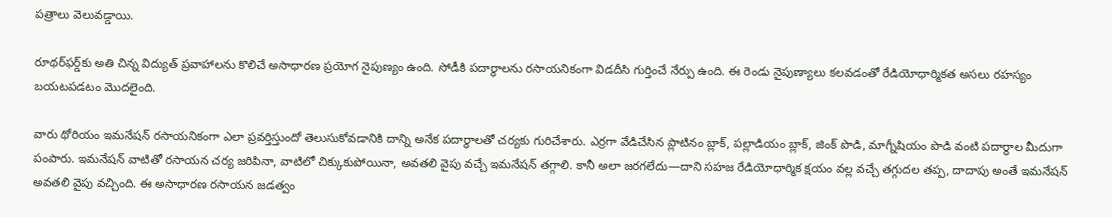పత్రాలు వెలువడ్డాయి.

రూథర్‌ఫర్డ్‌కు అతి చిన్న విద్యుత్ ప్రవాహాలను కొలిచే అసాధారణ ప్రయోగ నైపుణ్యం ఉంది. సోడీకి పదార్థాలను రసాయనికంగా విడదీసి గుర్తించే నేర్పు ఉంది. ఈ రెండు నైపుణ్యాలు కలవడంతో రేడియోధార్మికత అసలు రహస్యం బయటపడటం మొదలైంది.

వారు థోరియం ఇమనేషన్ రసాయనికంగా ఎలా ప్రవర్తిస్తుందో తెలుసుకోవడానికి దాన్ని అనేక పదార్థాలతో చర్యకు గురిచేశారు. ఎర్రగా వేడిచేసిన ప్లాటినం బ్లాక్, పల్లాడియం బ్లాక్, జింక్ పొడి, మాగ్నీషియం పొడి వంటి పదార్థాల మీదుగా పంపారు. ఇమనేషన్ వాటితో రసాయన చర్య జరిపినా, వాటిలో చిక్కుకుపోయినా, అవతలి వైపు వచ్చే ఇమనేషన్ తగ్గాలి. కానీ అలా జరగలేదు—దాని సహజ రేడియోధార్మిక క్షయం వల్ల వచ్చే తగ్గుదల తప్ప, దాదాపు అంతే ఇమనేషన్ అవతలి వైపు వచ్చింది. ఈ అసాధారణ రసాయన జడత్వం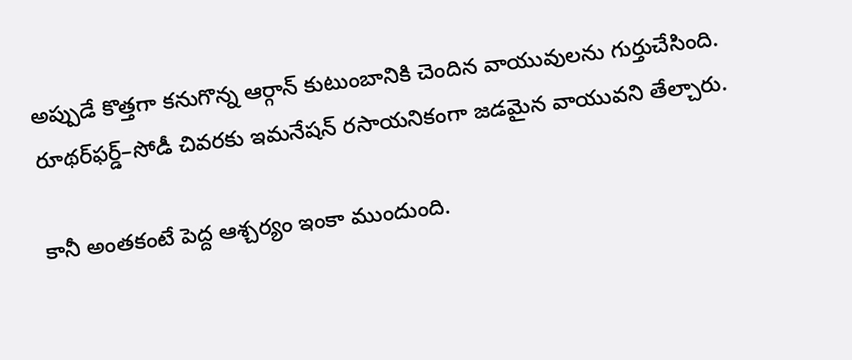అప్పుడే కొత్తగా కనుగొన్న ఆర్గాన్ కుటుంబానికి చెందిన వాయువులను గుర్తుచేసింది. రూథర్‌ఫర్డ్–సోడీ చివరకు ఇమనేషన్ రసాయనికంగా జడమైన వాయువని తేల్చారు.

కానీ అంతకంటే పెద్ద ఆశ్చర్యం ఇంకా ముందుంది.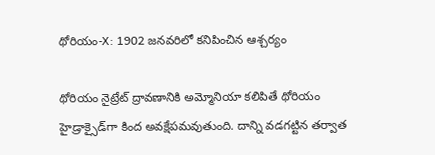థోరియం-X: 1902 జనవరిలో కనిపించిన ఆశ్చర్యం

థోరియం నైట్రేట్ ద్రావణానికి అమ్మోనియా కలిపితే థోరియం హైడ్రాక్సైడ్‌గా కింద అవక్షేపమవుతుంది. దాన్ని వడగట్టిన తర్వాత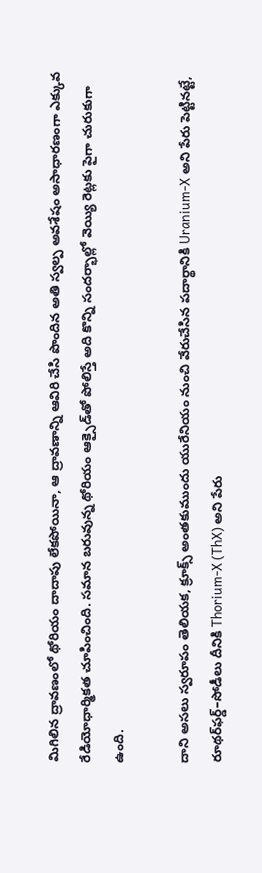మిగిలిన ద్రావణంలో థోరియం దాదాపు లేకపోయినా, ఆ ద్రావణాన్ని ఆవిరి చేసి పొందిన అతి స్వల్ప అవశేషం అసాధారణంగా ఎక్కువ రేడియోధార్మికత చూపించింది. సమాన బరువున్న థోరియం ఆక్సైడ్‌తో పోలిస్తే అది కొన్ని సందర్భాల్లో వెయ్యి రెట్లకు పైగా చురుకుగా ఉంది.

దాని అసలు స్వరూపం తెలియక, క్రూక్స్ అంతకుముందు యురేనియం నుంచి వేరుచేసిన పదార్థానికి Uranium-X అని పేరు పెట్టినట్టే, రూథర్‌ఫర్డ్–సోడీలు దీనికి Thorium-X (ThX) అని పేరు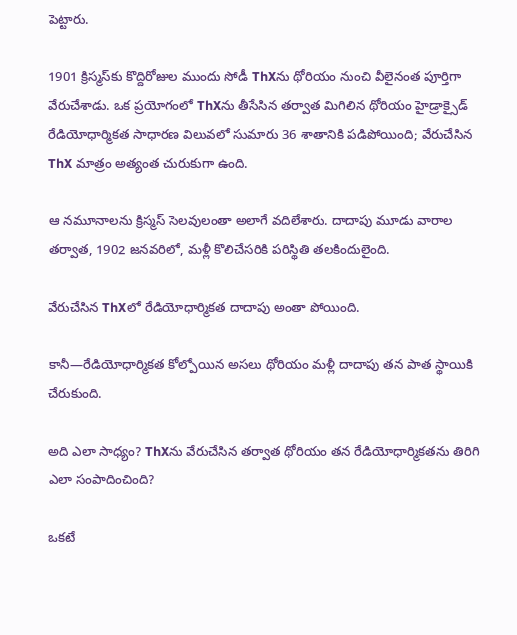పెట్టారు.

1901 క్రిస్మస్‌కు కొద్దిరోజుల ముందు సోడీ ThXను థోరియం నుంచి వీలైనంత పూర్తిగా వేరుచేశాడు. ఒక ప్రయోగంలో ThXను తీసేసిన తర్వాత మిగిలిన థోరియం హైడ్రాక్సైడ్ రేడియోధార్మికత సాధారణ విలువలో సుమారు 36 శాతానికి పడిపోయింది; వేరుచేసిన ThX మాత్రం అత్యంత చురుకుగా ఉంది.

ఆ నమూనాలను క్రిస్మస్ సెలవులంతా అలాగే వదిలేశారు. దాదాపు మూడు వారాల తర్వాత, 1902 జనవరిలో, మళ్లీ కొలిచేసరికి పరిస్థితి తలకిందులైంది.

వేరుచేసిన ThXలో రేడియోధార్మికత దాదాపు అంతా పోయింది.

కానీ—రేడియోధార్మికత కోల్పోయిన అసలు థోరియం మళ్లీ దాదాపు తన పాత స్థాయికి చేరుకుంది.

అది ఎలా సాధ్యం? ThXను వేరుచేసిన తర్వాత థోరియం తన రేడియోధార్మికతను తిరిగి ఎలా సంపాదించింది?

ఒకటే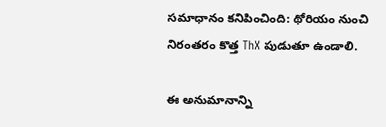సమాధానం కనిపించింది: థోరియం నుంచి నిరంతరం కొత్త ThX పుడుతూ ఉండాలి.

ఈ అనుమానాన్ని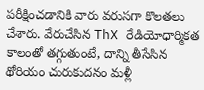పరీక్షించడానికి వారు వరుసగా కొలతలు చేశారు. వేరుచేసిన ThX రేడియోధార్మికత కాలంతో తగ్గుతుంటే, దాన్ని తీసేసిన థోరియం చురుకుదనం మళ్లీ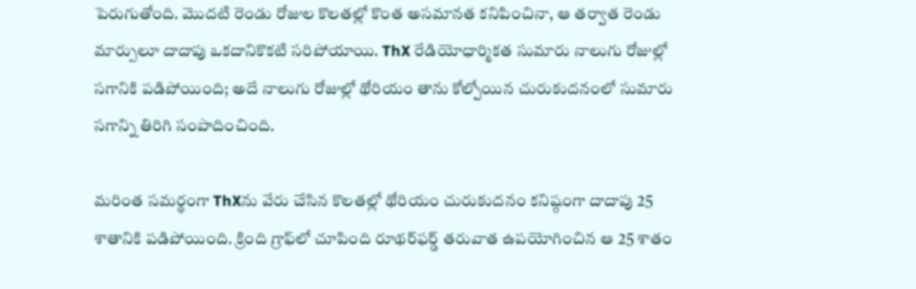పెరుగుతోంది. మొదటి రెండు రోజుల కొలతల్లో కొంత అసమానత కనిపించినా, ఆ తర్వాత రెండు మార్పులూ దాదాపు ఒకదానికొకటి సరిపోయాయి. ThX రేడియోధార్మికత సుమారు నాలుగు రోజుల్లో సగానికి పడిపోయింది; అదే నాలుగు రోజుల్లో థోరియం తాను కోల్పోయిన చురుకుదనంలో సుమారు సగాన్ని తిరిగి సంపాదించింది.

మరింత సమర్థంగా ThXను వేరు చేసిన కొలతల్లో థోరియం చురుకుదనం కనిష్ఠంగా దాదాపు 25 శాతానికి పడిపోయింది. క్రింది గ్రాఫ్‌లో చూపింది రూథర్‌ఫర్డ్ తరువాత ఉపయోగించిన ఆ 25 శాతం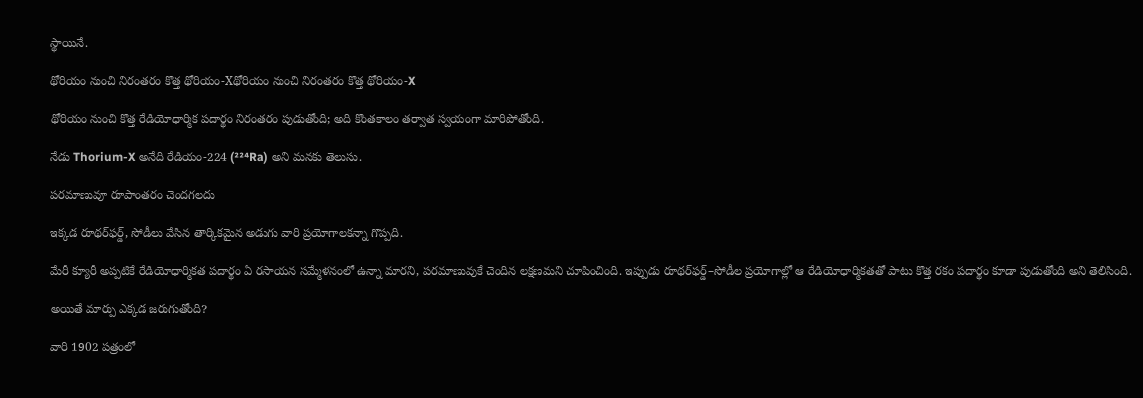స్థాయినే.

థోరియం నుంచి నిరంతరం కొత్త థోరియం-Xథోరియం నుంచి నిరంతరం కొత్త థోరియం-X

థోరియం నుంచి కొత్త రేడియోధార్మిక పదార్థం నిరంతరం పుడుతోంది; అది కొంతకాలం తర్వాత స్వయంగా మారిపోతోంది.

నేడు Thorium-X అనేది రేడియం-224 (²²⁴Ra) అని మనకు తెలుసు.

పరమాణువూ రూపాంతరం చెందగలదు

ఇక్కడ రూథర్‌ఫర్డ్, సోడీలు వేసిన తార్కికమైన అడుగు వారి ప్రయోగాలకన్నా గొప్పది.

మేరీ క్యూరీ అప్పటికే రేడియోధార్మికత పదార్థం ఏ రసాయన సమ్మేళనంలో ఉన్నా మారని, పరమాణువుకే చెందిన లక్షణమని చూపించింది. ఇప్పుడు రూథర్‌ఫర్డ్–సోడీల ప్రయోగాల్లో ఆ రేడియోధార్మికతతో పాటు కొత్త రకం పదార్థం కూడా పుడుతోంది అని తెలిసింది.

అయితే మార్పు ఎక్కడ జరుగుతోంది?

వారి 1902 పత్రంలో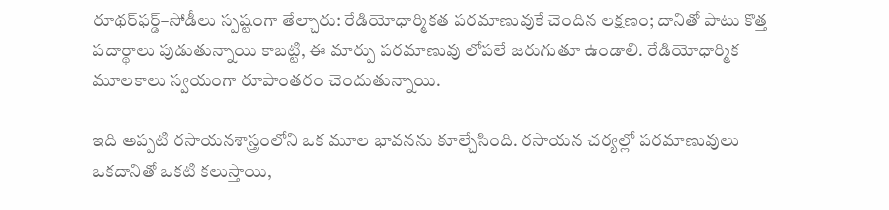రూథర్‌ఫర్డ్–సోడీలు స్పష్టంగా తేల్చారు: రేడియోధార్మికత పరమాణువుకే చెందిన లక్షణం; దానితో పాటు కొత్త పదార్థాలు పుడుతున్నాయి కాబట్టి, ఈ మార్పు పరమాణువు లోపలే జరుగుతూ ఉండాలి. రేడియోధార్మిక మూలకాలు స్వయంగా రూపాంతరం చెందుతున్నాయి.

ఇది అప్పటి రసాయనశాస్త్రంలోని ఒక మూల భావనను కూల్చేసింది. రసాయన చర్యల్లో పరమాణువులు ఒకదానితో ఒకటి కలుస్తాయి,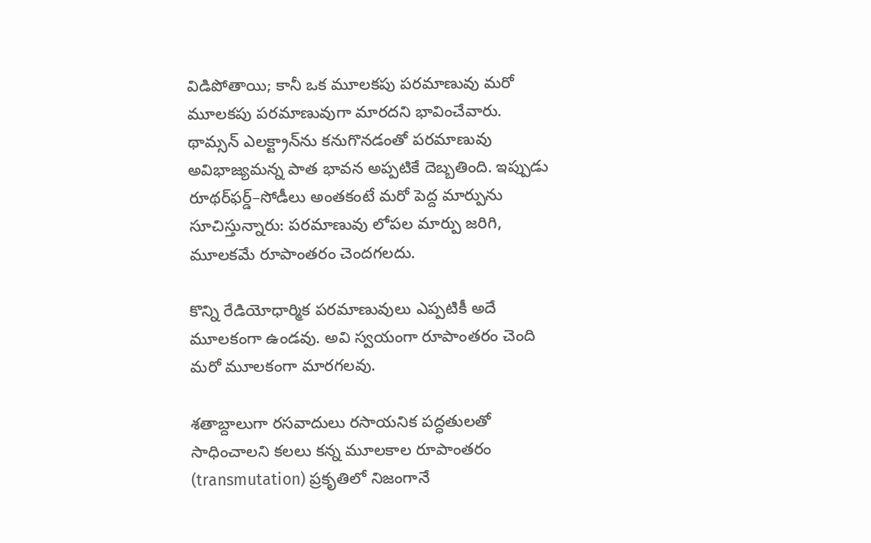విడిపోతాయి; కానీ ఒక మూలకపు పరమాణువు మరో మూలకపు పరమాణువుగా మారదని భావించేవారు. థామ్సన్ ఎలక్ట్రాన్‌ను కనుగొనడంతో పరమాణువు అవిభాజ్యమన్న పాత భావన అప్పటికే దెబ్బతింది. ఇప్పుడు రూథర్‌ఫర్డ్–సోడీలు అంతకంటే మరో పెద్ద మార్పును సూచిస్తున్నారు: పరమాణువు లోపల మార్పు జరిగి, మూలకమే రూపాంతరం చెందగలదు.

కొన్ని రేడియోధార్మిక పరమాణువులు ఎప్పటికీ అదే మూలకంగా ఉండవు. అవి స్వయంగా రూపాంతరం చెంది మరో మూలకంగా మారగలవు.

శతాబ్దాలుగా రసవాదులు రసాయనిక పద్ధతులతో సాధించాలని కలలు కన్న మూలకాల రూపాంతరం (transmutation) ప్రకృతిలో నిజంగానే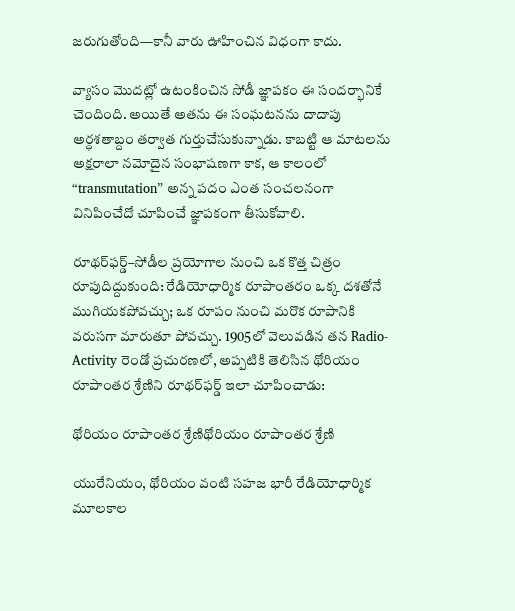జరుగుతోంది—కానీ వారు ఊహించిన విధంగా కాదు.

వ్యాసం మొదట్లో ఉటంకించిన సోడీ జ్ఞాపకం ఈ సందర్భానికే చెందింది. అయితే అతను ఈ సంఘటనను దాదాపు అర్ధశతాబ్దం తర్వాత గుర్తుచేసుకున్నాడు. కాబట్టి ఆ మాటలను అక్షరాలా నమోదైన సంభాషణగా కాక, ఆ కాలంలో “transmutation” అన్న పదం ఎంత సంచలనంగా వినిపించేదో చూపించే జ్ఞాపకంగా తీసుకోవాలి.

రూథర్‌ఫర్డ్–సోడీల ప్రయోగాల నుంచి ఒక కొత్త చిత్రం రూపుదిద్దుకుంది: రేడియోధార్మిక రూపాంతరం ఒక్క దశతోనే ముగియకపోవచ్చు; ఒక రూపం నుంచి మరొక రూపానికి వరుసగా మారుతూ పోవచ్చు. 1905లో వెలువడిన తన Radio-Activity రెండో ప్రచురణలో, అప్పటికి తెలిసిన థోరియం రూపాంతర శ్రేణిని రూథర్‌ఫర్డ్ ఇలా చూపించాడు:

థోరియం రూపాంతర శ్రేణిథోరియం రూపాంతర శ్రేణి

యురేనియం, థోరియం వంటి సహజ భారీ రేడియోధార్మిక మూలకాల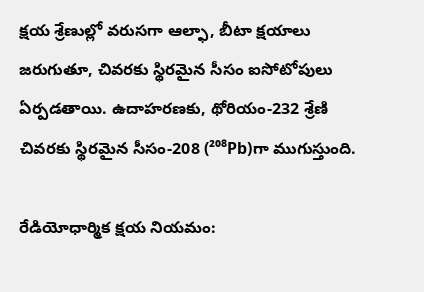క్షయ శ్రేణుల్లో వరుసగా ఆల్ఫా, బీటా క్షయాలు జరుగుతూ, చివరకు స్థిరమైన సీసం ఐసోటోపులు ఏర్పడతాయి. ఉదాహరణకు, థోరియం-232 శ్రేణి చివరకు స్థిరమైన సీసం-208 (²⁰⁸Pb)గా ముగుస్తుంది.

రేడియోధార్మిక క్షయ నియమం: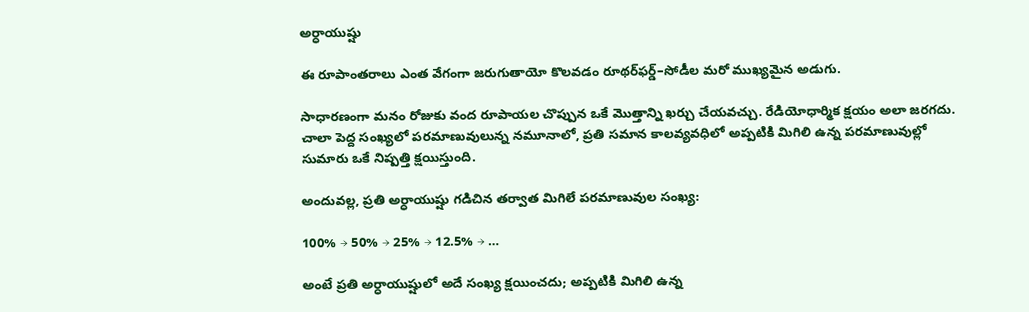అర్ధాయుష్షు

ఈ రూపాంతరాలు ఎంత వేగంగా జరుగుతాయో కొలవడం రూథర్‌ఫర్డ్–సోడీల మరో ముఖ్యమైన అడుగు.

సాధారణంగా మనం రోజుకు వంద రూపాయల చొప్పున ఒకే మొత్తాన్ని ఖర్చు చేయవచ్చు. రేడియోధార్మిక క్షయం అలా జరగదు. చాలా పెద్ద సంఖ్యలో పరమాణువులున్న నమూనాలో, ప్రతి సమాన కాలవ్యవధిలో అప్పటికి మిగిలి ఉన్న పరమాణువుల్లో సుమారు ఒకే నిష్పత్తి క్షయిస్తుంది.

అందువల్ల, ప్రతి అర్ధాయుష్షు గడిచిన తర్వాత మిగిలే పరమాణువుల సంఖ్య:

100% → 50% → 25% → 12.5% → …

అంటే ప్రతి అర్ధాయుష్షులో అదే సంఖ్య క్షయించదు; అప్పటికి మిగిలి ఉన్న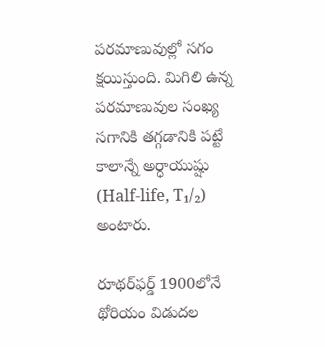పరమాణువుల్లో సగం క్షయిస్తుంది. మిగిలి ఉన్న పరమాణువుల సంఖ్య సగానికి తగ్గడానికి పట్టే కాలాన్నే అర్ధాయుష్షు (Half-life, T₁/₂) అంటారు.

రూథర్‌ఫర్డ్ 1900లోనే థోరియం విడుదల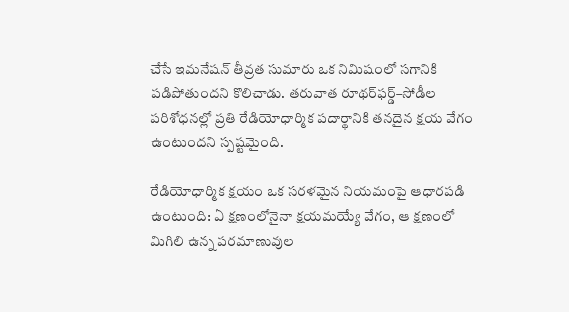చేసే ఇమనేషన్ తీవ్రత సుమారు ఒక నిమిషంలో సగానికి పడిపోతుందని కొలిచాడు. తరువాత రూథర్‌ఫర్డ్–సోడీల పరిశోధనల్లో ప్రతి రేడియోధార్మిక పదార్థానికి తనదైన క్షయ వేగం ఉంటుందని స్పష్టమైంది.

రేడియోధార్మిక క్షయం ఒక సరళమైన నియమంపై ఆధారపడి ఉంటుంది: ఏ క్షణంలోనైనా క్షయమయ్యే వేగం, ఆ క్షణంలో మిగిలి ఉన్న పరమాణువుల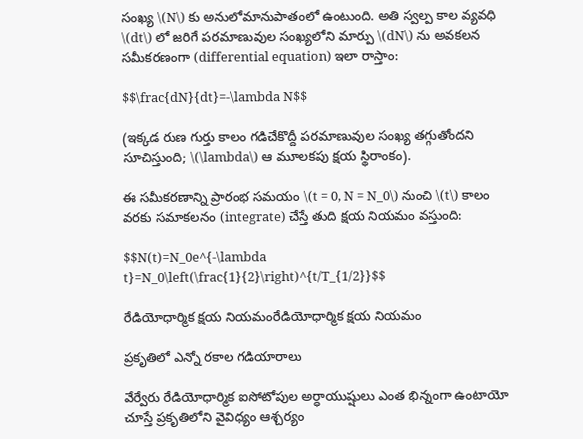సంఖ్య \(N\) కు అనులోమానుపాతంలో ఉంటుంది. అతి స్వల్ప కాల వ్యవధి \(dt\) లో జరిగే పరమాణువుల సంఖ్యలోని మార్పు \(dN\) ను అవకలన సమీకరణంగా (differential equation) ఇలా రాస్తాం:

$$\frac{dN}{dt}=-\lambda N$$

(ఇక్కడ రుణ గుర్తు కాలం గడిచేకొద్దీ పరమాణువుల సంఖ్య తగ్గుతోందని సూచిస్తుంది; \(\lambda\) ఆ మూలకపు క్షయ స్థిరాంకం).

ఈ సమీకరణాన్ని ప్రారంభ సమయం \(t = 0, N = N_0\) నుంచి \(t\) కాలం వరకు సమాకలనం (integrate) చేస్తే తుది క్షయ నియమం వస్తుంది:

$$N(t)=N_0e^{-\lambda t}=N_0\left(\frac{1}{2}\right)^{t/T_{1/2}}$$

రేడియోధార్మిక క్షయ నియమంరేడియోధార్మిక క్షయ నియమం

ప్రకృతిలో ఎన్నో రకాల గడియారాలు

వేర్వేరు రేడియోధార్మిక ఐసోటోపుల అర్ధాయుష్షులు ఎంత భిన్నంగా ఉంటాయో చూస్తే ప్రకృతిలోని వైవిధ్యం ఆశ్చర్యం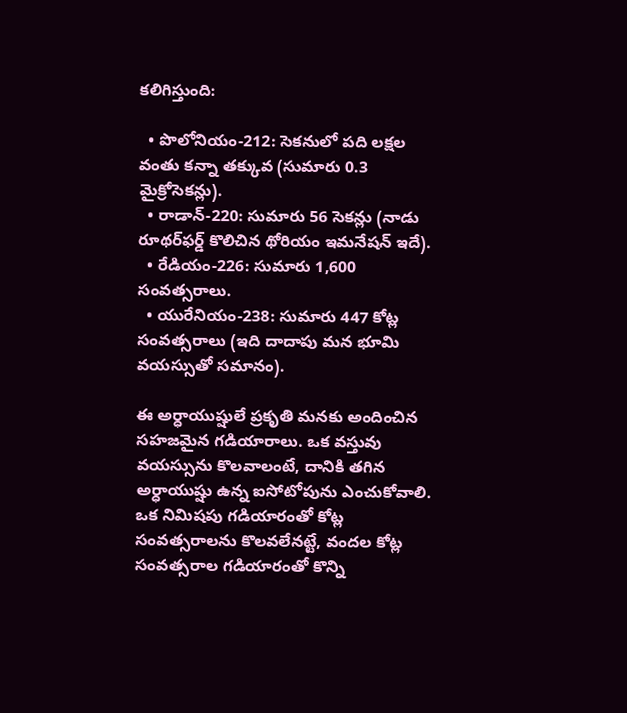కలిగిస్తుంది:

  • పొలోనియం-212: సెకనులో పది లక్షల వంతు కన్నా తక్కువ (సుమారు 0.3 మైక్రోసెకన్లు).
  • రాడాన్-220: సుమారు 56 సెకన్లు (నాడు రూథర్‌ఫర్డ్ కొలిచిన థోరియం ఇమనేషన్ ఇదే).
  • రేడియం-226: సుమారు 1,600 సంవత్సరాలు.
  • యురేనియం-238: సుమారు 447 కోట్ల సంవత్సరాలు (ఇది దాదాపు మన భూమి వయస్సుతో సమానం).

ఈ అర్ధాయుష్షులే ప్రకృతి మనకు అందించిన సహజమైన గడియారాలు. ఒక వస్తువు వయస్సును కొలవాలంటే, దానికి తగిన అర్ధాయుష్షు ఉన్న ఐసోటోపును ఎంచుకోవాలి. ఒక నిమిషపు గడియారంతో కోట్ల సంవత్సరాలను కొలవలేనట్టే, వందల కోట్ల సంవత్సరాల గడియారంతో కొన్ని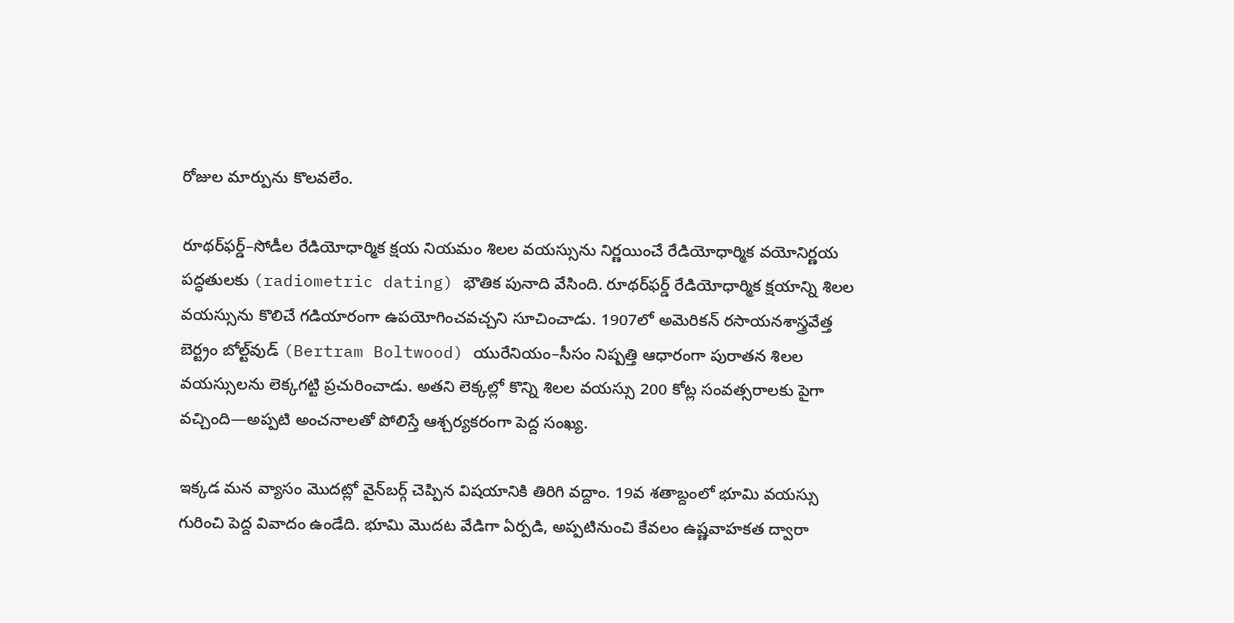రోజుల మార్పును కొలవలేం.

రూథర్‌ఫర్డ్–సోడీల రేడియోధార్మిక క్షయ నియమం శిలల వయస్సును నిర్ణయించే రేడియోధార్మిక వయోనిర్ణయ పద్ధతులకు (radiometric dating) భౌతిక పునాది వేసింది. రూథర్‌ఫర్డ్ రేడియోధార్మిక క్షయాన్ని శిలల వయస్సును కొలిచే గడియారంగా ఉపయోగించవచ్చని సూచించాడు. 1907లో అమెరికన్ రసాయనశాస్త్రవేత్త బెర్ట్రం బోల్ట్‌వుడ్ (Bertram Boltwood) యురేనియం–సీసం నిష్పత్తి ఆధారంగా పురాతన శిలల వయస్సులను లెక్కగట్టి ప్రచురించాడు. అతని లెక్కల్లో కొన్ని శిలల వయస్సు 200 కోట్ల సంవత్సరాలకు పైగా వచ్చింది—అప్పటి అంచనాలతో పోలిస్తే ఆశ్చర్యకరంగా పెద్ద సంఖ్య.

ఇక్కడ మన వ్యాసం మొదట్లో వైన్‌బర్గ్ చెప్పిన విషయానికి తిరిగి వద్దాం. 19వ శతాబ్దంలో భూమి వయస్సు గురించి పెద్ద వివాదం ఉండేది. భూమి మొదట వేడిగా ఏర్పడి, అప్పటినుంచి కేవలం ఉష్ణవాహకత ద్వారా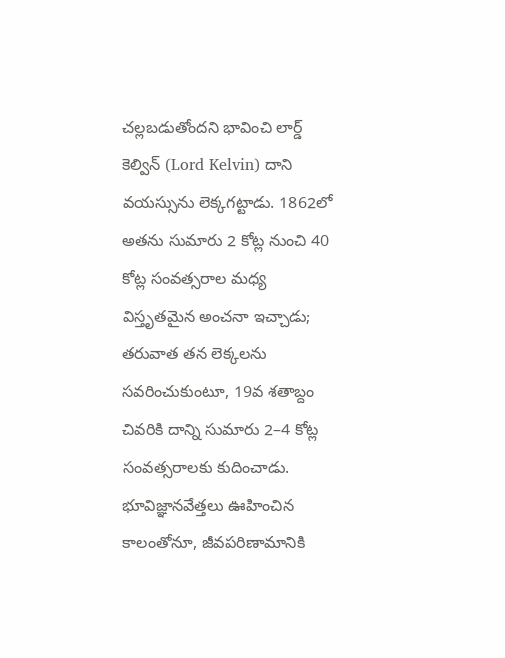చల్లబడుతోందని భావించి లార్డ్ కెల్విన్ (Lord Kelvin) దాని వయస్సును లెక్కగట్టాడు. 1862లో అతను సుమారు 2 కోట్ల నుంచి 40 కోట్ల సంవత్సరాల మధ్య విస్తృతమైన అంచనా ఇచ్చాడు; తరువాత తన లెక్కలను సవరించుకుంటూ, 19వ శతాబ్దం చివరికి దాన్ని సుమారు 2–4 కోట్ల సంవత్సరాలకు కుదించాడు. భూవిజ్ఞానవేత్తలు ఊహించిన కాలంతోనూ, జీవపరిణామానికి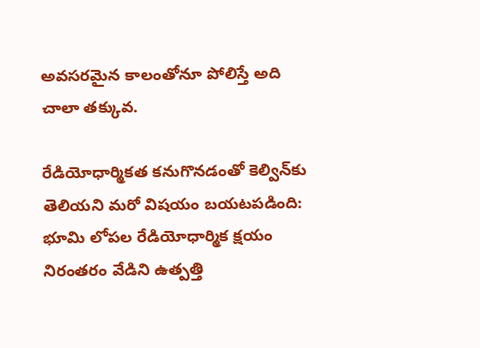అవసరమైన కాలంతోనూ పోలిస్తే అది చాలా తక్కువ.

రేడియోధార్మికత కనుగొనడంతో కెల్విన్‌కు తెలియని మరో విషయం బయటపడింది: భూమి లోపల రేడియోధార్మిక క్షయం నిరంతరం వేడిని ఉత్పత్తి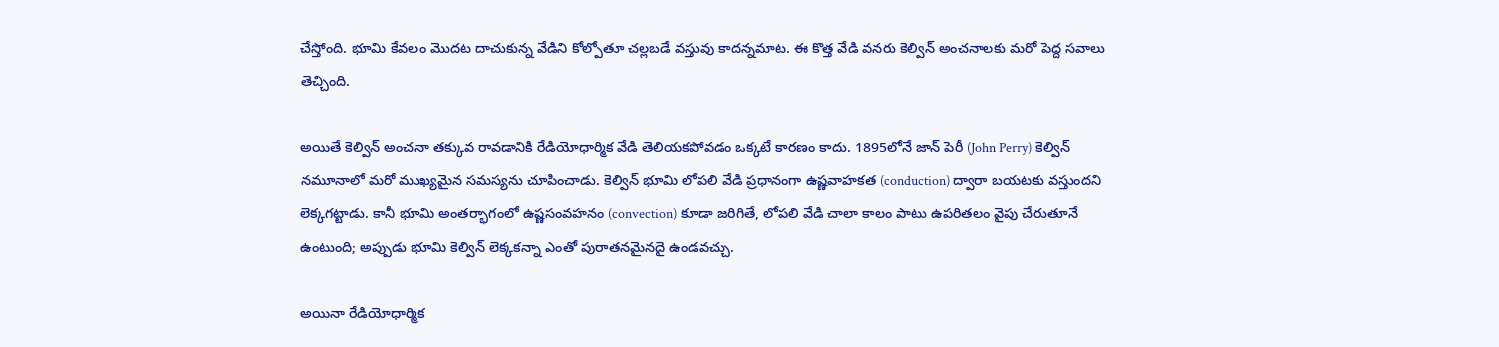చేస్తోంది. భూమి కేవలం మొదట దాచుకున్న వేడిని కోల్పోతూ చల్లబడే వస్తువు కాదన్నమాట. ఈ కొత్త వేడి వనరు కెల్విన్ అంచనాలకు మరో పెద్ద సవాలు తెచ్చింది.

అయితే కెల్విన్ అంచనా తక్కువ రావడానికి రేడియోధార్మిక వేడి తెలియకపోవడం ఒక్కటే కారణం కాదు. 1895లోనే జాన్ పెరీ (John Perry) కెల్విన్ నమూనాలో మరో ముఖ్యమైన సమస్యను చూపించాడు. కెల్విన్ భూమి లోపలి వేడి ప్రధానంగా ఉష్ణవాహకత (conduction) ద్వారా బయటకు వస్తుందని లెక్కగట్టాడు. కానీ భూమి అంతర్భాగంలో ఉష్ణసంవహనం (convection) కూడా జరిగితే, లోపలి వేడి చాలా కాలం పాటు ఉపరితలం వైపు చేరుతూనే ఉంటుంది; అప్పుడు భూమి కెల్విన్ లెక్కకన్నా ఎంతో పురాతనమైనదై ఉండవచ్చు.

అయినా రేడియోధార్మిక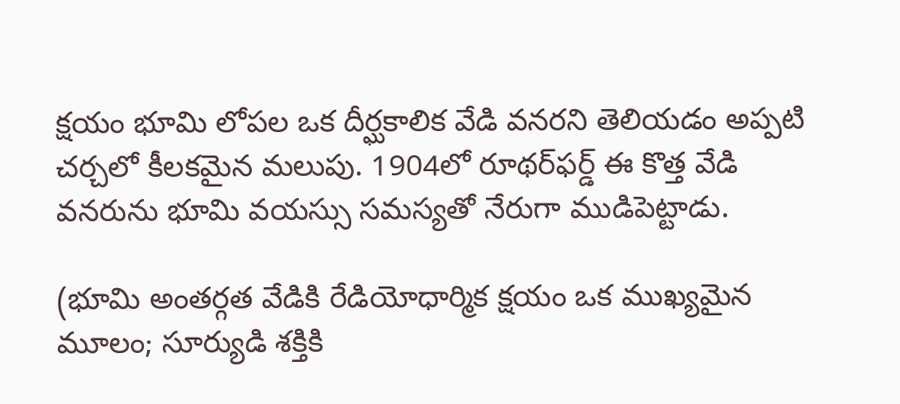క్షయం భూమి లోపల ఒక దీర్ఘకాలిక వేడి వనరని తెలియడం అప్పటి చర్చలో కీలకమైన మలుపు. 1904లో రూథర్‌ఫర్డ్ ఈ కొత్త వేడి వనరును భూమి వయస్సు సమస్యతో నేరుగా ముడిపెట్టాడు.

(భూమి అంతర్గత వేడికి రేడియోధార్మిక క్షయం ఒక ముఖ్యమైన మూలం; సూర్యుడి శక్తికి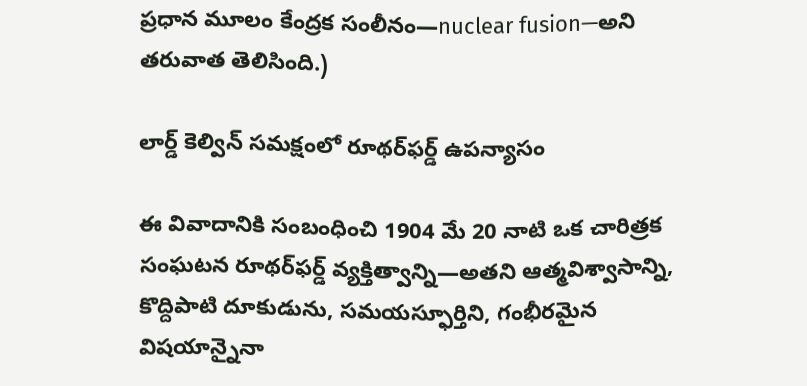ప్రధాన మూలం కేంద్రక సంలీనం—nuclear fusion—అని తరువాత తెలిసింది.)

లార్డ్ కెల్విన్ సమక్షంలో రూథర్‌ఫర్డ్ ఉపన్యాసం

ఈ వివాదానికి సంబంధించి 1904 మే 20 నాటి ఒక చారిత్రక సంఘటన రూథర్‌ఫర్డ్ వ్యక్తిత్వాన్ని—అతని ఆత్మవిశ్వాసాన్ని, కొద్దిపాటి దూకుడును, సమయస్ఫూర్తిని, గంభీరమైన విషయాన్నైనా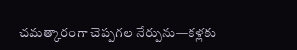చమత్కారంగా చెప్పగల నేర్పును—కళ్లకు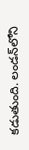కడుతుంది. లండన్‌లోని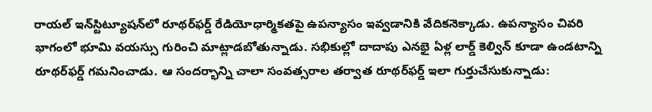రాయల్ ఇన్‌స్టిట్యూషన్‌లో రూథర్‌ఫర్డ్ రేడియోధార్మికతపై ఉపన్యాసం ఇవ్వడానికి వేదికనెక్కాడు. ఉపన్యాసం చివరి భాగంలో భూమి వయస్సు గురించి మాట్లాడబోతున్నాడు. సభికుల్లో దాదాపు ఎనభై ఏళ్ల లార్డ్ కెల్విన్ కూడా ఉండటాన్ని రూథర్‌ఫర్డ్ గమనించాడు. ఆ సందర్భాన్ని చాలా సంవత్సరాల తర్వాత రూథర్‌ఫర్డ్ ఇలా గుర్తుచేసుకున్నాడు: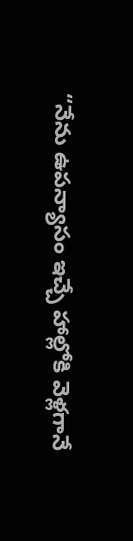“నేను ఉపన్యాసం ఇచ్చే హాల్లోకి వెళ్లగానే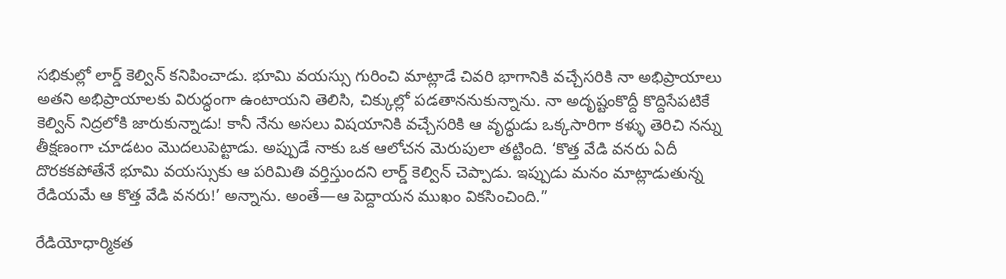సభికుల్లో లార్డ్ కెల్విన్ కనిపించాడు. భూమి వయస్సు గురించి మాట్లాడే చివరి భాగానికి వచ్చేసరికి నా అభిప్రాయాలు అతని అభిప్రాయాలకు విరుద్ధంగా ఉంటాయని తెలిసి, చిక్కుల్లో పడతాననుకున్నాను. నా అదృష్టంకొద్దీ కొద్దిసేపటికే కెల్విన్ నిద్రలోకి జారుకున్నాడు! కానీ నేను అసలు విషయానికి వచ్చేసరికి ఆ వృద్ధుడు ఒక్కసారిగా కళ్ళు తెరిచి నన్ను తీక్షణంగా చూడటం మొదలుపెట్టాడు. అప్పుడే నాకు ఒక ఆలోచన మెరుపులా తట్టింది. ‘కొత్త వేడి వనరు ఏదీ దొరకకపోతేనే భూమి వయస్సుకు ఆ పరిమితి వర్తిస్తుందని లార్డ్ కెల్విన్ చెప్పాడు. ఇప్పుడు మనం మాట్లాడుతున్న రేడియమే ఆ కొత్త వేడి వనరు!’ అన్నాను. అంతే—ఆ పెద్దాయన ముఖం వికసించింది.”

రేడియోధార్మికత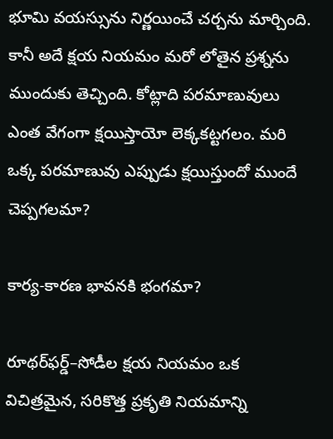భూమి వయస్సును నిర్ణయించే చర్చను మార్చింది. కానీ అదే క్షయ నియమం మరో లోతైన ప్రశ్నను ముందుకు తెచ్చింది. కోట్లాది పరమాణువులు ఎంత వేగంగా క్షయిస్తాయో లెక్కకట్టగలం. మరి ఒక్క పరమాణువు ఎప్పుడు క్షయిస్తుందో ముందే చెప్పగలమా?

కార్య-కారణ భావనకి భంగమా?

రూథర్‌ఫర్డ్–సోడీల క్షయ నియమం ఒక విచిత్రమైన, సరికొత్త ప్రకృతి నియమాన్ని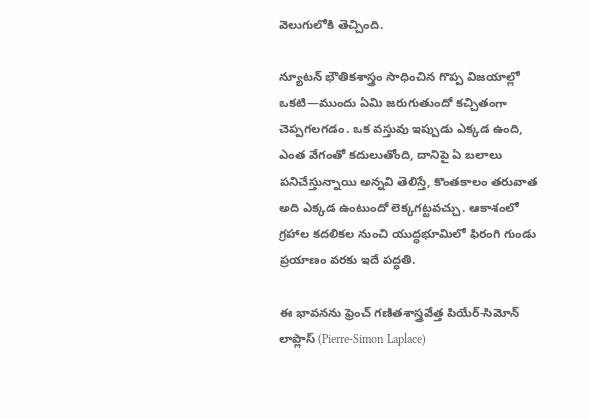వెలుగులోకి తెచ్చింది.

న్యూటన్ భౌతికశాస్త్రం సాధించిన గొప్ప విజయాల్లో ఒకటి—ముందు ఏమి జరుగుతుందో కచ్చితంగా చెప్పగలగడం. ఒక వస్తువు ఇప్పుడు ఎక్కడ ఉంది, ఎంత వేగంతో కదులుతోంది, దానిపై ఏ బలాలు పనిచేస్తున్నాయి అన్నవి తెలిస్తే, కొంతకాలం తరువాత అది ఎక్కడ ఉంటుందో లెక్కగట్టవచ్చు. ఆకాశంలో గ్రహాల కదలికల నుంచి యుద్ధభూమిలో ఫిరంగి గుండు ప్రయాణం వరకు ఇదే పద్ధతి.

ఈ భావనను ఫ్రెంచ్ గణితశాస్త్రవేత్త పియేర్-సిమోన్ లాప్లాస్ (Pierre-Simon Laplace)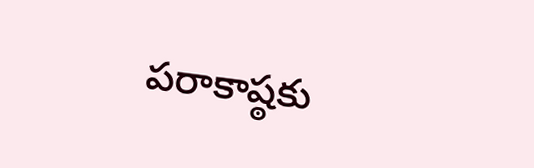పరాకాష్ఠకు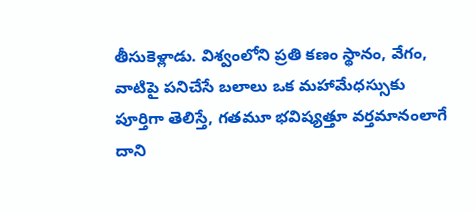తీసుకెళ్లాడు. విశ్వంలోని ప్రతి కణం స్థానం, వేగం, వాటిపై పనిచేసే బలాలు ఒక మహామేధస్సుకు పూర్తిగా తెలిస్తే, గతమూ భవిష్యత్తూ వర్తమానంలాగే దాని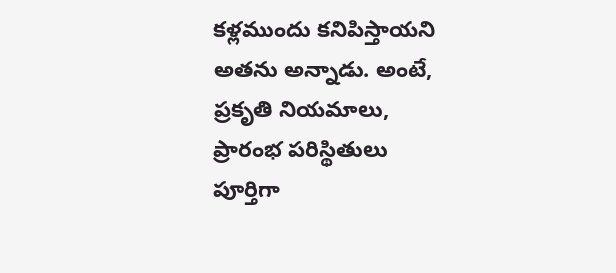కళ్లముందు కనిపిస్తాయని అతను అన్నాడు. అంటే, ప్రకృతి నియమాలు, ప్రారంభ పరిస్థితులు పూర్తిగా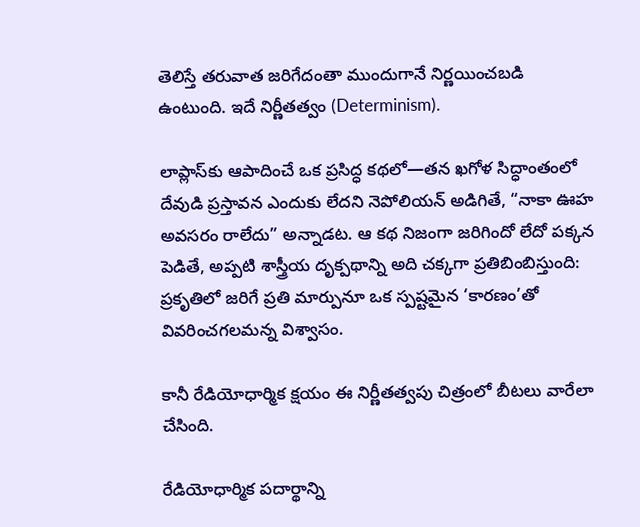తెలిస్తే తరువాత జరిగేదంతా ముందుగానే నిర్ణయించబడి ఉంటుంది. ఇదే నిర్ణీతత్వం (Determinism).

లాప్లాస్‌కు ఆపాదించే ఒక ప్రసిద్ధ కథలో—తన ఖగోళ సిద్ధాంతంలో దేవుడి ప్రస్తావన ఎందుకు లేదని నెపోలియన్ అడిగితే, “నాకా ఊహ అవసరం రాలేదు” అన్నాడట. ఆ కథ నిజంగా జరిగిందో లేదో పక్కన పెడితే, అప్పటి శాస్త్రీయ దృక్పథాన్ని అది చక్కగా ప్రతిబింబిస్తుంది: ప్రకృతిలో జరిగే ప్రతి మార్పునూ ఒక స్పష్టమైన ‘కారణం’తో వివరించగలమన్న విశ్వాసం.

కానీ రేడియోధార్మిక క్షయం ఈ నిర్ణీతత్వపు చిత్రంలో బీటలు వారేలా చేసింది.

రేడియోధార్మిక పదార్థాన్ని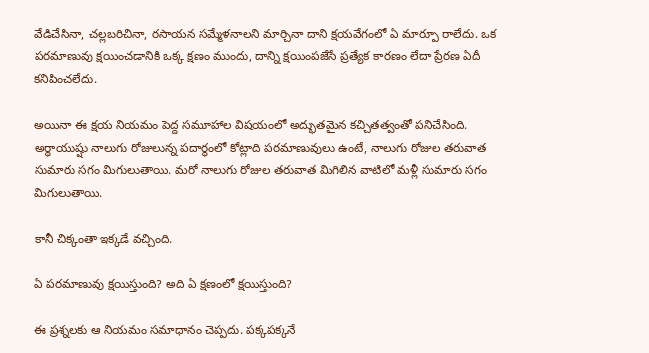వేడిచేసినా, చల్లబరిచినా, రసాయన సమ్మేళనాలని మార్చినా దాని క్షయవేగంలో ఏ మార్పూ రాలేదు. ఒక పరమాణువు క్షయించడానికి ఒక్క క్షణం ముందు, దాన్ని క్షయింపజేసే ప్రత్యేక కారణం లేదా ప్రేరణ ఏదీ కనిపించలేదు.

అయినా ఈ క్షయ నియమం పెద్ద సమూహాల విషయంలో అద్భుతమైన కచ్చితత్వంతో పనిచేసింది. అర్ధాయుష్షు నాలుగు రోజులున్న పదార్థంలో కోట్లాది పరమాణువులు ఉంటే, నాలుగు రోజుల తరువాత సుమారు సగం మిగులుతాయి. మరో నాలుగు రోజుల తరువాత మిగిలిన వాటిలో మళ్లీ సుమారు సగం మిగులుతాయి.

కానీ చిక్కంతా ఇక్కడే వచ్చింది.

ఏ పరమాణువు క్షయిస్తుంది? అది ఏ క్షణంలో క్షయిస్తుంది?

ఈ ప్రశ్నలకు ఆ నియమం సమాధానం చెప్పదు. పక్కపక్కనే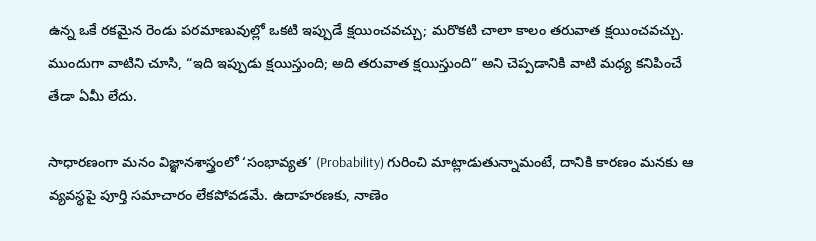ఉన్న ఒకే రకమైన రెండు పరమాణువుల్లో ఒకటి ఇప్పుడే క్షయించవచ్చు; మరొకటి చాలా కాలం తరువాత క్షయించవచ్చు. ముందుగా వాటిని చూసి, “ఇది ఇప్పుడు క్షయిస్తుంది; అది తరువాత క్షయిస్తుంది” అని చెప్పడానికి వాటి మధ్య కనిపించే తేడా ఏమీ లేదు.

సాధారణంగా మనం విజ్ఞానశాస్త్రంలో ‘సంభావ్యత’ (Probability) గురించి మాట్లాడుతున్నామంటే, దానికి కారణం మనకు ఆ వ్యవస్థపై పూర్తి సమాచారం లేకపోవడమే. ఉదాహరణకు, నాణెం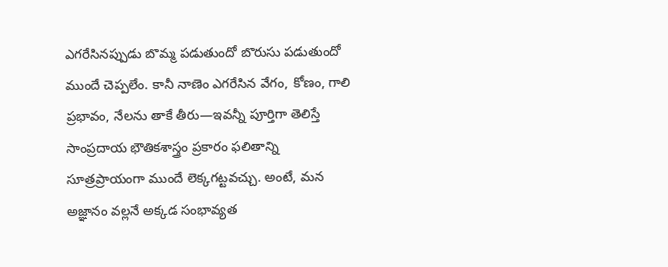ఎగరేసినప్పుడు బొమ్మ పడుతుందో బొరుసు పడుతుందో ముందే చెప్పలేం. కానీ నాణెం ఎగరేసిన వేగం, కోణం, గాలి ప్రభావం, నేలను తాకే తీరు—ఇవన్నీ పూర్తిగా తెలిస్తే సాంప్రదాయ భౌతికశాస్త్రం ప్రకారం ఫలితాన్ని సూత్రప్రాయంగా ముందే లెక్కగట్టవచ్చు. అంటే, మన అజ్ఞానం వల్లనే అక్కడ సంభావ్యత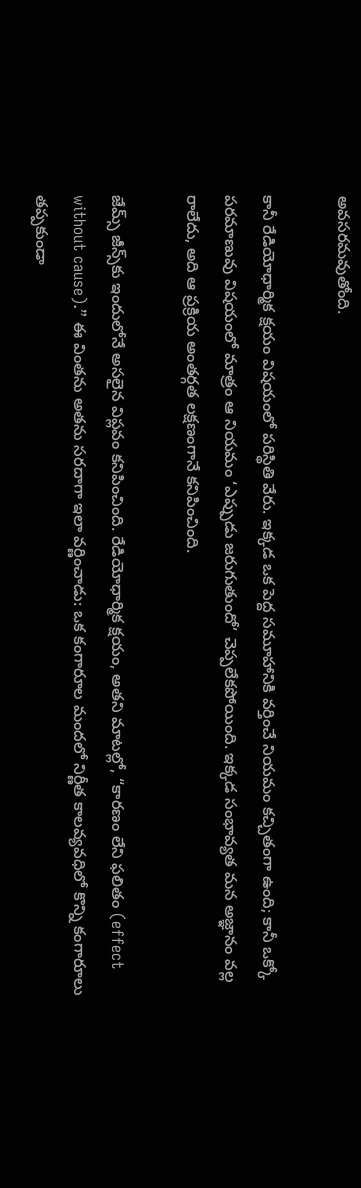అవసరమవుతోంది.

కానీ రేడియోధార్మిక క్షయం విషయంలో పరిస్థితి వేరు. ఇక్కడ ఒక పెద్ద సమూహానికి వర్తించే నియమం కచ్చితంగా ఉంది; కానీ ఒక్కో పరమాణువు విషయంలో మాత్రం ఆ నియమం ‘ఎప్పుడు జరుగుతుందో’ చెప్పలేకపోయింది. ఇక్కడ సంభావ్యత మన అజ్ఞానం వల్ల రాలేదు, అది ఆ ప్రక్రియ అంతర్గత లక్షణంగానే కనిపించింది.

జేమ్స్ జీన్స్‌కు ఇందులోనే అసలైన విప్లవం కనిపించింది. రేడియోధార్మిక క్షయం, అతని మాటల్లో, “కారణం లేని ఫలితం (effect without cause).” ఈ వింతను అతను సరదాగా ఇలా వర్ణించాడు: ఒక కంగారూల మందలో నిర్ణీత కాలవ్యవధిలో కొన్ని కంగారూలు తప్పకుండా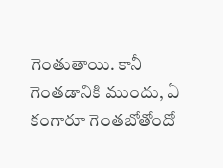గెంతుతాయి. కానీ గెంతడానికి ముందు, ఏ కంగారూ గెంతబోతోందో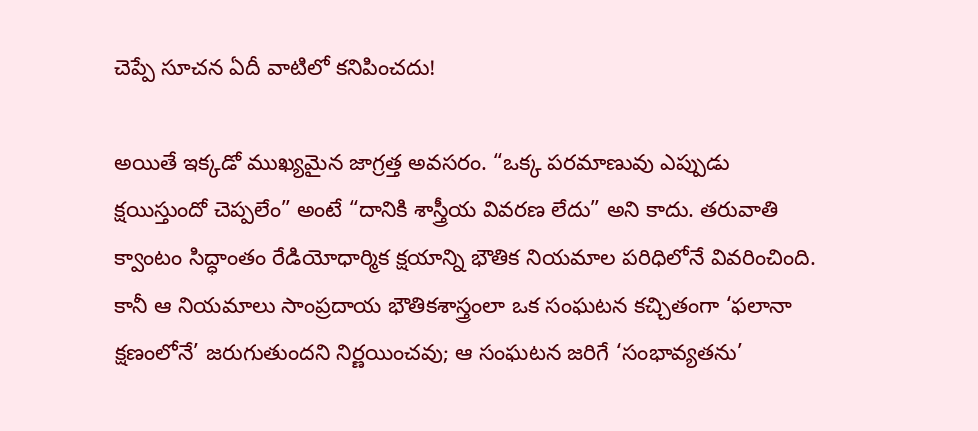చెప్పే సూచన ఏదీ వాటిలో కనిపించదు!

అయితే ఇక్కడో ముఖ్యమైన జాగ్రత్త అవసరం. “ఒక్క పరమాణువు ఎప్పుడు క్షయిస్తుందో చెప్పలేం” అంటే “దానికి శాస్త్రీయ వివరణ లేదు” అని కాదు. తరువాతి క్వాంటం సిద్ధాంతం రేడియోధార్మిక క్షయాన్ని భౌతిక నియమాల పరిధిలోనే వివరించింది. కానీ ఆ నియమాలు సాంప్రదాయ భౌతికశాస్త్రంలా ఒక సంఘటన కచ్చితంగా ‘ఫలానా క్షణంలోనే’ జరుగుతుందని నిర్ణయించవు; ఆ సంఘటన జరిగే ‘సంభావ్యతను’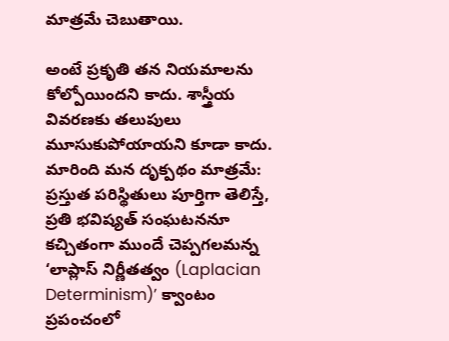మాత్రమే చెబుతాయి.

అంటే ప్రకృతి తన నియమాలను కోల్పోయిందని కాదు. శాస్త్రీయ వివరణకు తలుపులు మూసుకుపోయాయని కూడా కాదు. మారింది మన దృక్పథం మాత్రమే: ప్రస్తుత పరిస్థితులు పూర్తిగా తెలిస్తే, ప్రతి భవిష్యత్ సంఘటననూ కచ్చితంగా ముందే చెప్పగలమన్న ‘లాప్లాస్‌ నిర్ణీతత్వం (Laplacian Determinism)’ క్వాంటం ప్రపంచంలో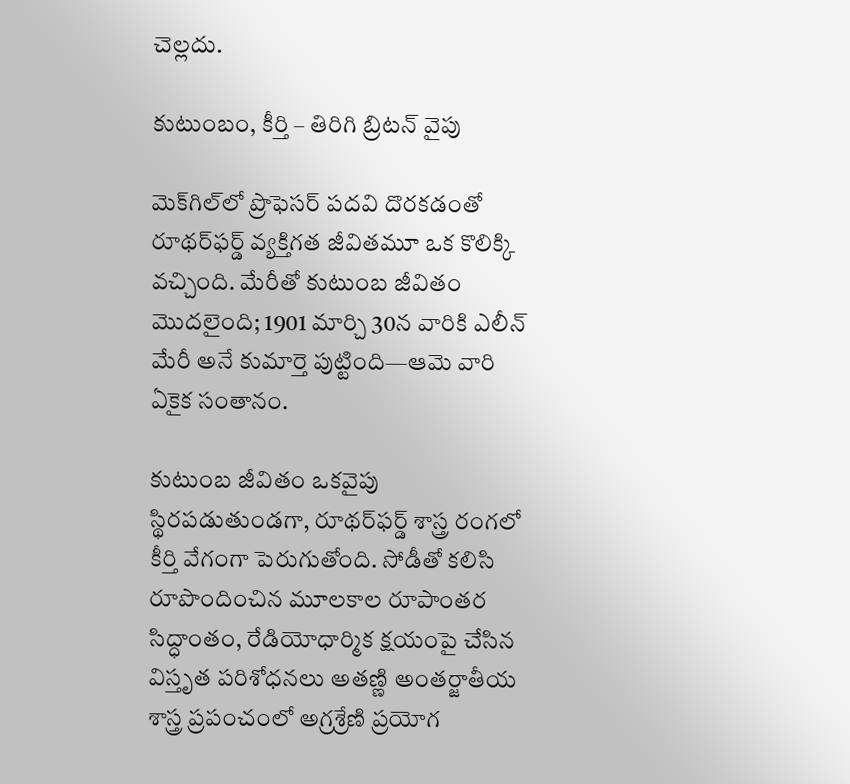చెల్లదు.

కుటుంబం, కీర్తి – తిరిగి బ్రిటన్ వైపు

మెక్‌గిల్‌లో ప్రొఫెసర్ పదవి దొరకడంతో రూథర్‌ఫర్డ్ వ్యక్తిగత జీవితమూ ఒక కొలిక్కి వచ్చింది. మేరీతో కుటుంబ జీవితం మొదలైంది; 1901 మార్చి 30న వారికి ఎలీన్ మేరీ అనే కుమార్తె పుట్టింది—ఆమె వారి ఏకైక సంతానం.

కుటుంబ జీవితం ఒకవైపు స్థిరపడుతుండగా, రూథర్‌ఫర్డ్ శాస్త్ర రంగలో కీర్తి వేగంగా పెరుగుతోంది. సోడీతో కలిసి రూపొందించిన మూలకాల రూపాంతర సిద్ధాంతం, రేడియోధార్మిక క్షయంపై చేసిన విస్తృత పరిశోధనలు అతణ్ణి అంతర్జాతీయ శాస్త్ర ప్రపంచంలో అగ్రశ్రేణి ప్రయోగ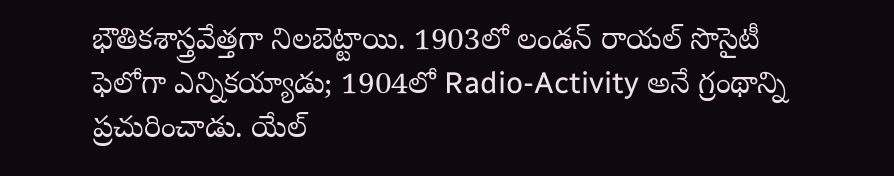భౌతికశాస్త్రవేత్తగా నిలబెట్టాయి. 1903లో లండన్ రాయల్ సొసైటీ ఫెలోగా ఎన్నికయ్యాడు; 1904లో Radio-Activity అనే గ్రంథాన్ని ప్రచురించాడు. యేల్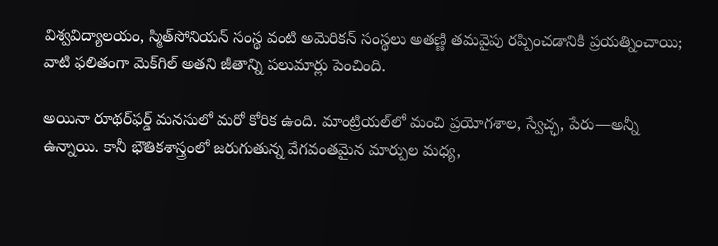విశ్వవిద్యాలయం, స్మిత్‌సోనియన్ సంస్థ వంటి అమెరికన్ సంస్థలు అతణ్ణి తమవైపు రప్పించడానికి ప్రయత్నించాయి; వాటి ఫలితంగా మెక్‌గిల్ అతని జీతాన్ని పలుమార్లు పెంచింది.

అయినా రూథర్‌ఫర్డ్ మనసులో మరో కోరిక ఉంది. మాంట్రియల్‌లో మంచి ప్రయోగశాల, స్వేచ్ఛ, పేరు—అన్నీ ఉన్నాయి. కానీ భౌతికశాస్త్రంలో జరుగుతున్న వేగవంతమైన మార్పుల మధ్య,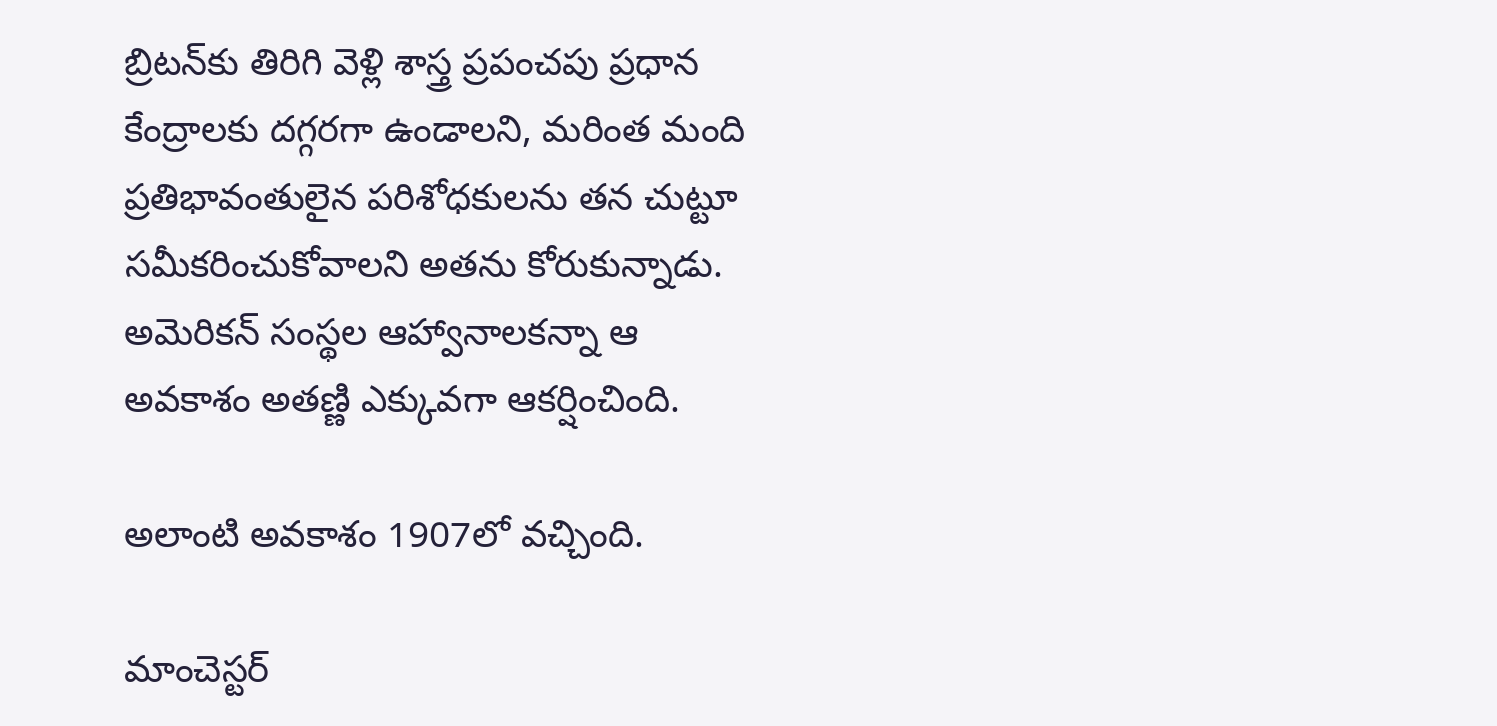బ్రిటన్‌కు తిరిగి వెళ్లి శాస్త్ర ప్రపంచపు ప్రధాన కేంద్రాలకు దగ్గరగా ఉండాలని, మరింత మంది ప్రతిభావంతులైన పరిశోధకులను తన చుట్టూ సమీకరించుకోవాలని అతను కోరుకున్నాడు. అమెరికన్ సంస్థల ఆహ్వానాలకన్నా ఆ అవకాశం అతణ్ణి ఎక్కువగా ఆకర్షించింది.

అలాంటి అవకాశం 1907లో వచ్చింది.

మాంచెస్టర్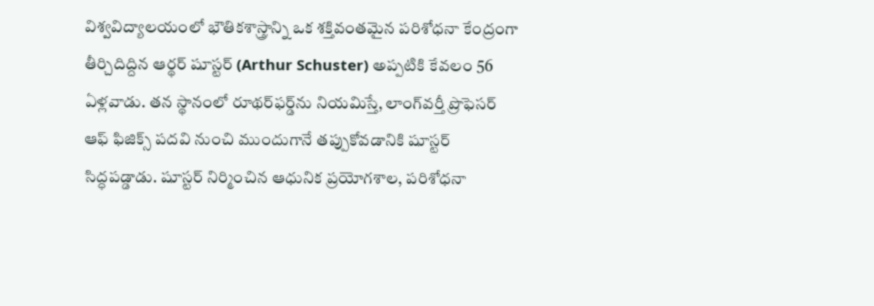విశ్వవిద్యాలయంలో భౌతికశాస్త్రాన్ని ఒక శక్తివంతమైన పరిశోధనా కేంద్రంగా తీర్చిదిద్దిన ఆర్థర్ షూస్టర్ (Arthur Schuster) అప్పటికి కేవలం 56 ఏళ్లవాడు. తన స్థానంలో రూథర్‌ఫర్డ్‌ను నియమిస్తే, లాంగ్‌వర్తీ ప్రొఫెసర్ ఆఫ్ ఫిజిక్స్ పదవి నుంచి ముందుగానే తప్పుకోవడానికి షూస్టర్ సిద్ధపడ్డాడు. షూస్టర్ నిర్మించిన ఆధునిక ప్రయోగశాల, పరిశోధనా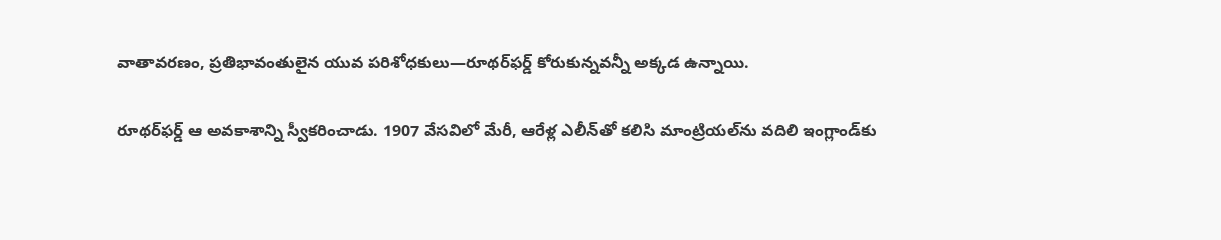వాతావరణం, ప్రతిభావంతులైన యువ పరిశోధకులు—రూథర్‌ఫర్డ్ కోరుకున్నవన్నీ అక్కడ ఉన్నాయి.

రూథర్‌ఫర్డ్ ఆ అవకాశాన్ని స్వీకరించాడు. 1907 వేసవిలో మేరీ, ఆరేళ్ల ఎలీన్‌తో కలిసి మాంట్రియల్‌ను వదిలి ఇంగ్లాండ్‌కు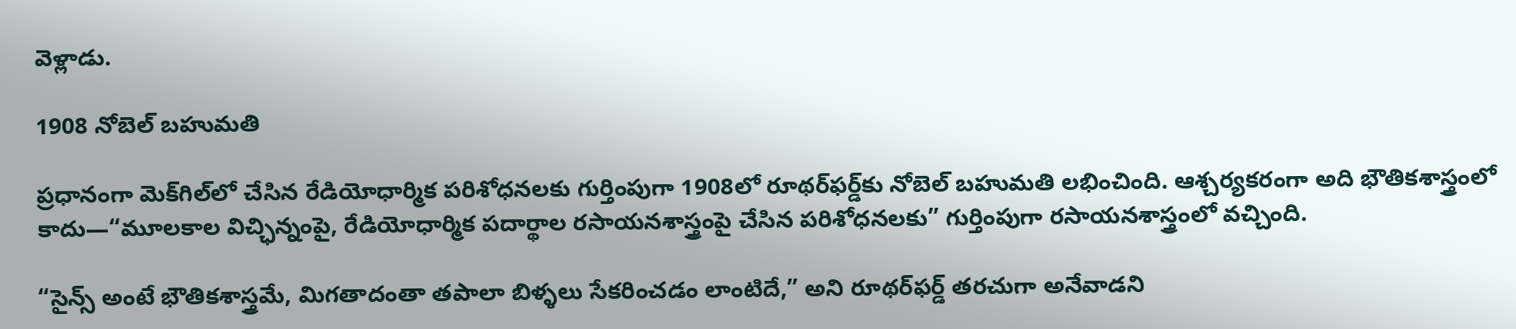వెళ్లాడు.

1908 నోబెల్ బహుమతి

ప్రధానంగా మెక్‌గిల్‌లో చేసిన రేడియోధార్మిక పరిశోధనలకు గుర్తింపుగా 1908లో రూథర్‌ఫర్డ్‌కు నోబెల్ బహుమతి లభించింది. ఆశ్చర్యకరంగా అది భౌతికశాస్త్రంలో కాదు—“మూలకాల విచ్ఛిన్నంపై, రేడియోధార్మిక పదార్థాల రసాయనశాస్త్రంపై చేసిన పరిశోధనలకు” గుర్తింపుగా రసాయనశాస్త్రంలో వచ్చింది.

“సైన్స్ అంటే భౌతికశాస్త్రమే, మిగతాదంతా తపాలా బిళ్ళలు సేకరించడం లాంటిదే,” అని రూథర్‌ఫర్డ్ తరచుగా అనేవాడని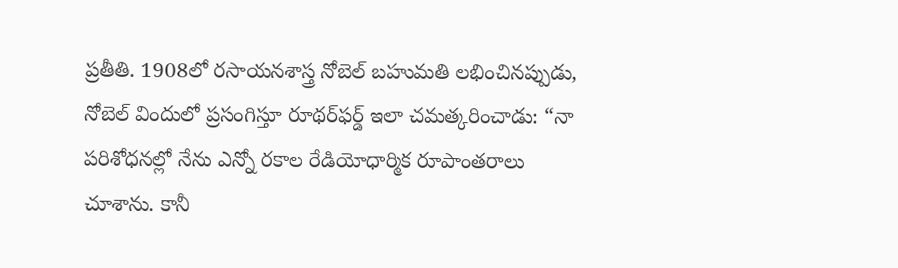ప్రతీతి. 1908లో రసాయనశాస్త్ర నోబెల్ బహుమతి లభించినప్పుడు, నోబెల్ విందులో ప్రసంగిస్తూ రూథర్‌ఫర్డ్ ఇలా చమత్కరించాడు: “నా పరిశోధనల్లో నేను ఎన్నో రకాల రేడియోధార్మిక రూపాంతరాలు చూశాను. కానీ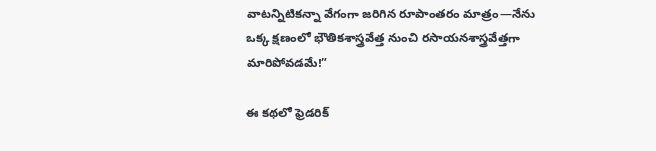వాటన్నిటికన్నా వేగంగా జరిగిన రూపాంతరం మాత్రం—నేను ఒక్క క్షణంలో భౌతికశాస్త్రవేత్త నుంచి రసాయనశాస్త్రవేత్తగా మారిపోవడమే!”

ఈ కథలో ఫ్రెడరిక్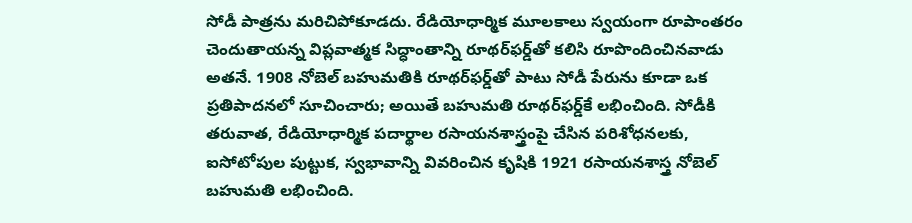సోడీ పాత్రను మరిచిపోకూడదు. రేడియోధార్మిక మూలకాలు స్వయంగా రూపాంతరం చెందుతాయన్న విప్లవాత్మక సిద్ధాంతాన్ని రూథర్‌ఫర్డ్‌తో కలిసి రూపొందించినవాడు అతనే. 1908 నోబెల్ బహుమతికి రూథర్‌ఫర్డ్‌తో పాటు సోడీ పేరును కూడా ఒక ప్రతిపాదనలో సూచించారు; అయితే బహుమతి రూథర్‌ఫర్డ్‌కే లభించింది. సోడీకి తరువాత, రేడియోధార్మిక పదార్థాల రసాయనశాస్త్రంపై చేసిన పరిశోధనలకు, ఐసోటోపుల పుట్టుక, స్వభావాన్ని వివరించిన కృషికి 1921 రసాయనశాస్త్ర నోబెల్ బహుమతి లభించింది.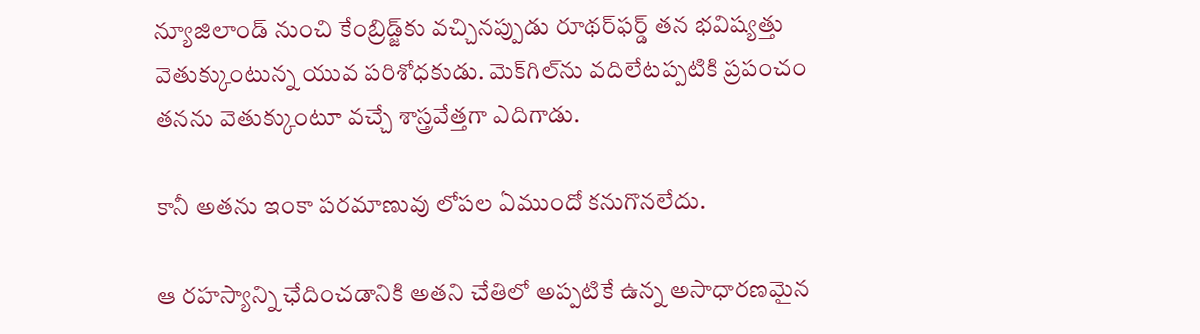న్యూజిలాండ్ నుంచి కేంబ్రిడ్జ్‌కు వచ్చినప్పుడు రూథర్‌ఫర్డ్‌ తన భవిష్యత్తు వెతుక్కుంటున్న యువ పరిశోధకుడు. మెక్‌గిల్‌ను వదిలేటప్పటికి ప్రపంచం తనను వెతుక్కుంటూ వచ్చే శాస్త్రవేత్తగా ఎదిగాడు.

కానీ అతను ఇంకా పరమాణువు లోపల ఏముందో కనుగొనలేదు.

ఆ రహస్యాన్ని ఛేదించడానికి అతని చేతిలో అప్పటికే ఉన్న అసాధారణమైన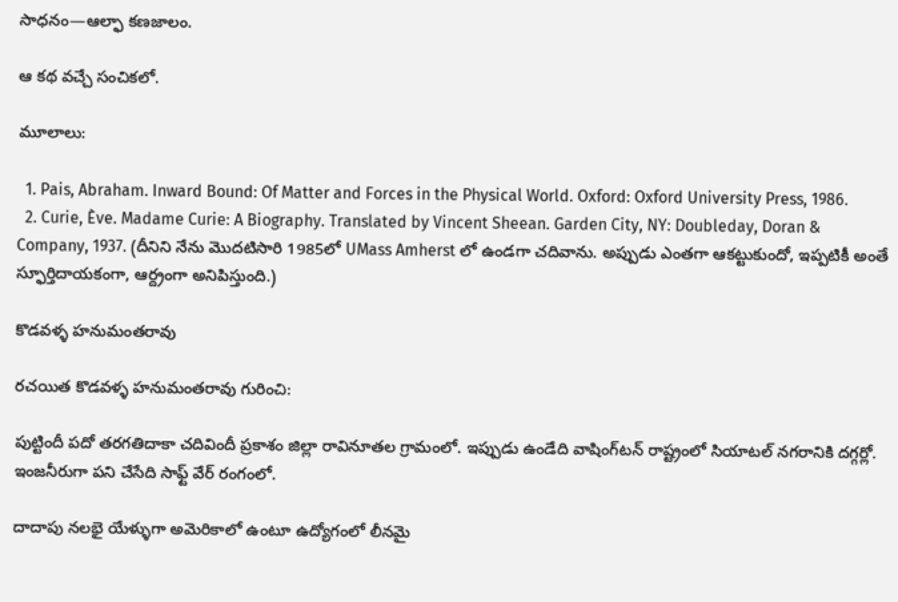సాధనం—ఆల్ఫా కణజాలం.

ఆ కథ వచ్చే సంచికలో.

మూలాలు:

  1. Pais, Abraham. Inward Bound: Of Matter and Forces in the Physical World. Oxford: Oxford University Press, 1986.
  2. Curie, Ève. Madame Curie: A Biography. Translated by Vincent Sheean. Garden City, NY: Doubleday, Doran & Company, 1937. (దీనిని నేను మొదటిసారి 1985లో UMass Amherst లో ఉండగా చదివాను. అప్పుడు ఎంతగా ఆకట్టుకుందో, ఇప్పటికీ అంతే స్ఫూర్తిదాయకంగా, ఆర్ద్రంగా అనిపిస్తుంది.)

కొడవళ్ళ హనుమంతరావు

రచయిత కొడవళ్ళ హనుమంతరావు గురించి:

పుట్టిందీ పదో తరగతిదాకా చదివిందీ ప్రకాశం జిల్లా రావినూతల గ్రామంలో. ఇప్పుడు ఉండేది వాషింగ్‌టన్ రాష్ట్రంలో సియాటల్ నగరానికి దగ్గర్లో. ఇంజనీరుగా పని చేసేది సాఫ్ట్ వేర్ రంగంలో.

దాదాపు నలభై యేళ్ళుగా అమెరికాలో ఉంటూ ఉద్యోగంలో లీనమై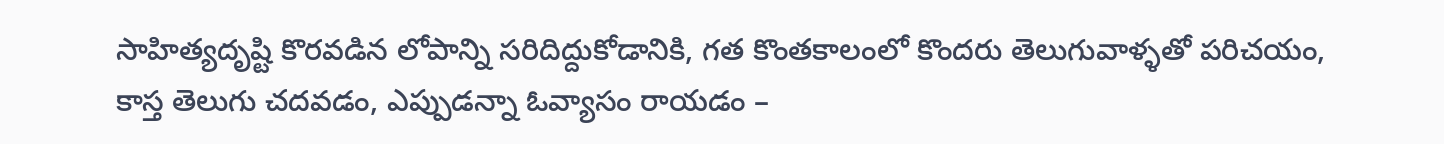సాహిత్యదృష్టి కొరవడిన లోపాన్ని సరిదిద్దుకోడానికి, గత కొంతకాలంలో కొందరు తెలుగువాళ్ళతో పరిచయం, కాస్త తెలుగు చదవడం, ఎప్పుడన్నా ఓవ్యాసం రాయడం –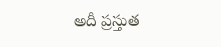అదీ ప్రస్తుత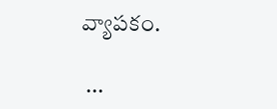వ్యాపకం.

 ...